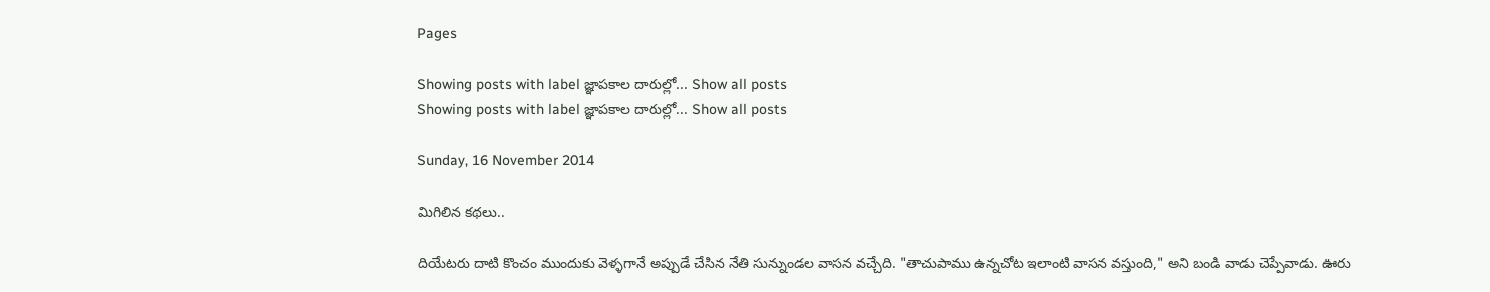Pages

Showing posts with label జ్ఞాపకాల దారుల్లో... Show all posts
Showing posts with label జ్ఞాపకాల దారుల్లో... Show all posts

Sunday, 16 November 2014

మిగిలిన కథలు..

దియేటరు దాటి కొంచం ముందుకు వెళ్ళగానే అప్పుడే చేసిన నేతి సున్నుండల వాసన వచ్చేది. "తాచుపాము ఉన్నచోట ఇలాంటి వాసన వస్తుంది," అని బండి వాడు చెప్పేవాడు. ఊరు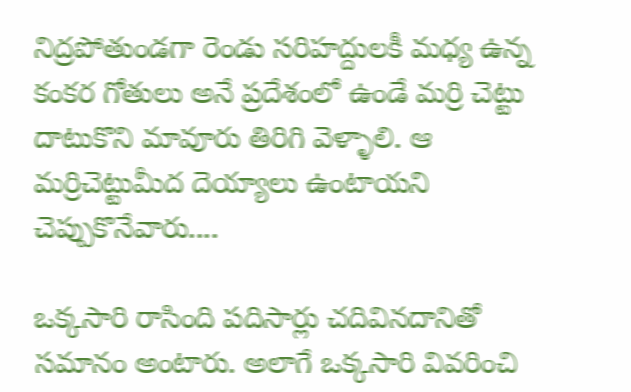నిద్రపోతుండగా రెండు సరిహద్దులకీ మధ్య ఉన్న కంకర గోతులు అనే ప్రదేశంలో ఉండే మర్రి చెట్టు దాటుకొని మావూరు తిరిగి వెళ్ళాలి. ఆ మర్రిచెట్టుమీద దెయ్యాలు ఉంటాయని చెప్పుకొనేవారు....

ఒక్కసారి రాసింది పదిసార్లు చదివినదానితో సమానం అంటారు. అలాగే ఒక్కసారి వివరించి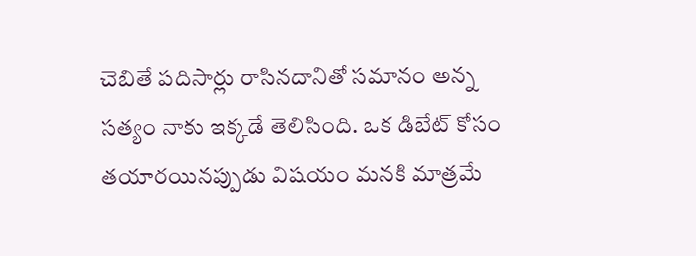చెబితే పదిసార్లు రాసినదానితో సమానం అన్న సత్యం నాకు ఇక్కడే తెలిసింది. ఒక డిబేట్ కోసం తయారయినప్పుడు విషయం మనకి మాత్రమే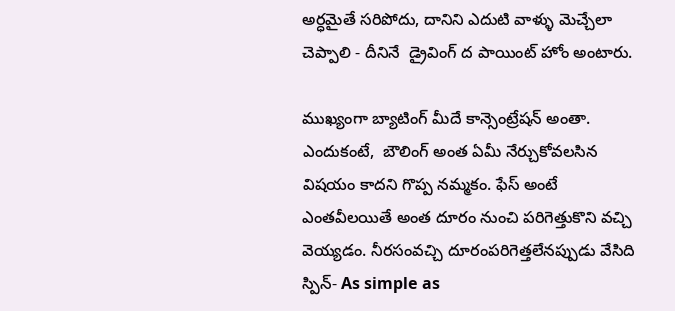అర్ధమైతే సరిపోదు, దానిని ఎదుటి వాళ్ళు మెచ్చేలా చెప్పాలి - దీనినే  డ్రైవింగ్ ద పాయింట్ హోం అంటారు.

ముఖ్యంగా బ్యాటింగ్ మీదే కాన్సెంట్రేషన్ అంతా. ఎందుకంటే,  బౌలింగ్ అంత ఏమీ నేర్చుకోవలసిన విషయం కాదని గొప్ప నమ్మకం. ఫేస్ అంటే ఎంతవీలయితే అంత దూరం నుంచి పరిగెత్తుకొని వచ్చి వెయ్యడం. నీరసంవచ్చి దూరంపరిగెత్తలేనప్పుడు వేసిది స్పిన్- As simple as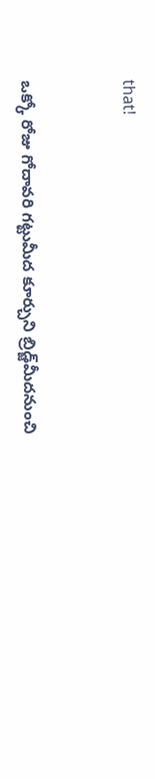that!


ఒక్కో రోజు గోదావరి గట్టుమీద కూర్చుని బ్రిడ్జ్‌మీదనుంచి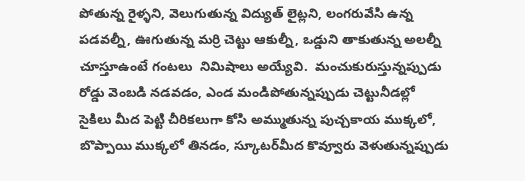పోతున్న రైళ్ళని, వెలుగుతున్న విద్యుత్ లైట్లని, లంగరువేసి ఉన్న పడవల్నీ, ఊగుతున్న మర్రి చెట్టు ఆకుల్నీ, ఒడ్డుని తాకుతున్న అలల్నీ చూస్తూఉంటే గంటలు  నిమిషాలు అయ్యేవి.  మంచుకురుస్తున్నప్పుడు రోడ్డు వెంబడి నడవడం, ఎండ మండిపోతున్నప్పుడు చెట్టునీడల్లో సైకిలు మీద పెట్టి చీరికలుగా కోసి అమ్ముతున్న పుచ్చకాయ ముక్కలో, బొప్పాయి ముక్కలో తినడం, స్కూటర్‌మీద కొవ్వూరు వెళుతున్నప్పుడు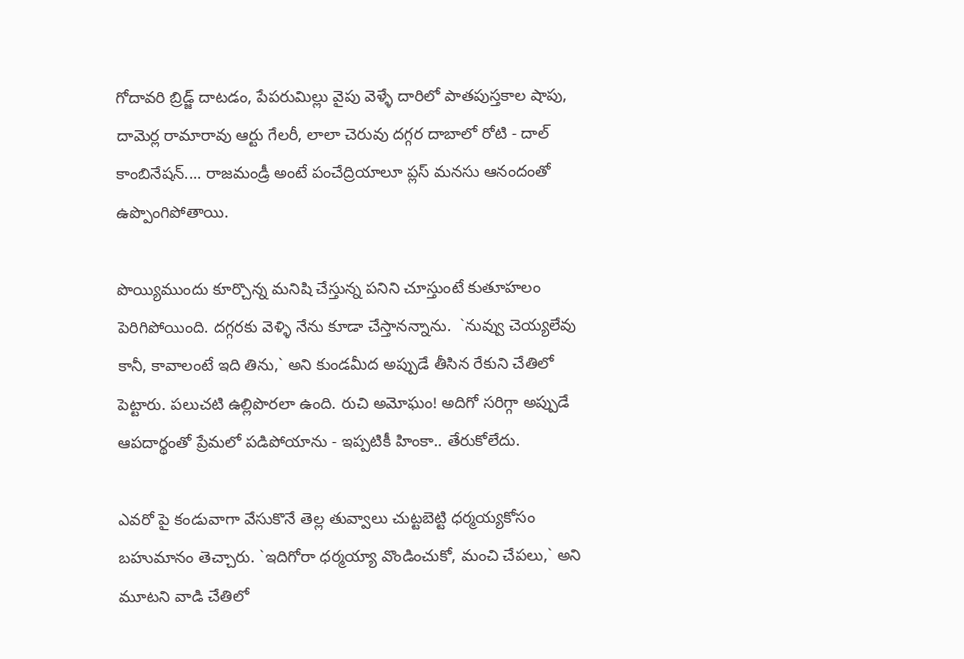గోదావరి బ్రిడ్జ్ దాటడం, పేపరుమిల్లు వైపు వెళ్ళే దారిలో పాతపుస్తకాల షాపు, దామెర్ల రామారావు ఆర్టు గేలరీ, లాలా చెరువు దగ్గర దాబాలో రోటి - దాల్ కాంబినేషన్.... రాజమండ్రీ అంటే పంచేద్రియాలూ ప్లస్ మనసు ఆనందంతో ఉప్పొంగిపోతాయి.

పొయ్యిముందు కూర్చొన్న మనిషి చేస్తున్న పనిని చూస్తుంటే కుతూహలం పెరిగిపోయింది. దగ్గరకు వెళ్ళి నేను కూడా చేస్తానన్నాను.  `నువ్వు చెయ్యలేవు కానీ, కావాలంటే ఇది తిను,` అని కుండమీద అప్పుడే తీసిన రేకుని చేతిలో పెట్టారు. పలుచటి ఉల్లిపొరలా ఉంది. రుచి అమోఘం! అదిగో సరిగ్గా అప్పుడే ఆపదార్థంతో ప్రేమలో పడిపోయాను - ఇప్పటికీ హింకా.. తేరుకోలేదు.

ఎవరో పై కండువాగా వేసుకొనే తెల్ల తువ్వాలు చుట్టబెట్టి ధర్మయ్యకోసం బహుమానం తెచ్చారు. `ఇదిగోరా ధర్మయ్యా వొండించుకో, మంచి చేపలు,` అని మూటని వాడి చేతిలో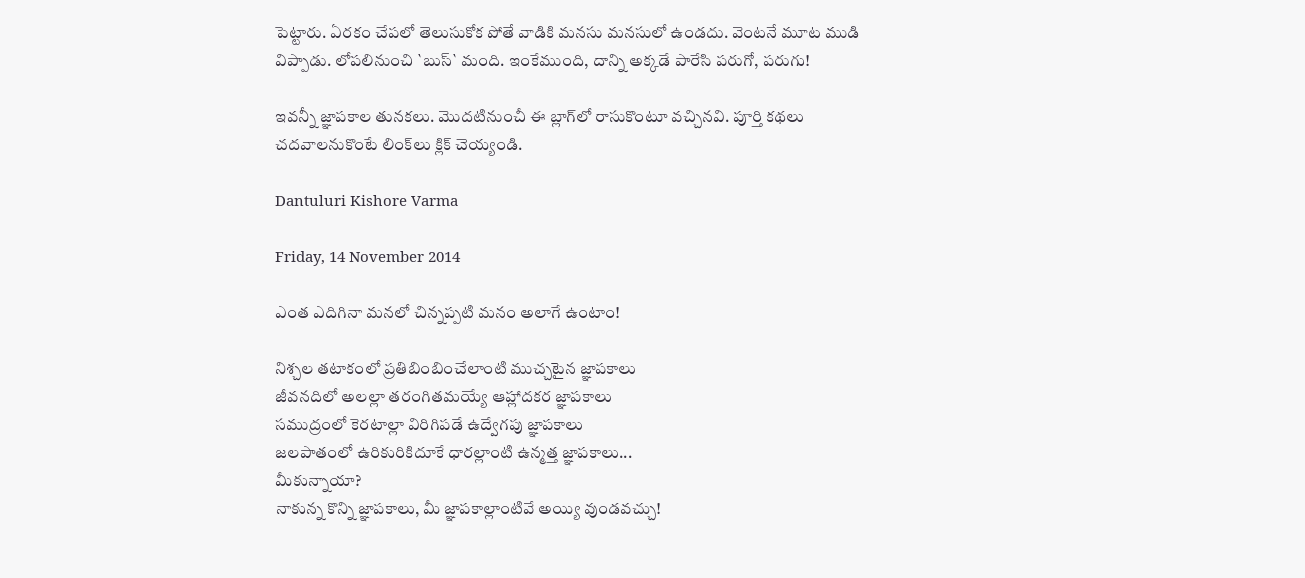పెట్టారు. ఏరకం చేపలో తెలుసుకోక పోతే వాడికి మనసు మనసులో ఉండదు. వెంటనే మూట ముడి విప్పాడు. లోపలినుంచి `బుస్` మంది. ఇంకేముంది, దాన్ని అక్కడే పారేసి పరుగో, పరుగు!

ఇవన్నీ జ్ఞాపకాల తునకలు. మొదటినుంచీ ఈ బ్లాగ్‌లో రాసుకొంటూ వచ్చినవి. పూర్తి కథలు చదవాలనుకొంటే లింక్‌లు క్లిక్ చెయ్యండి.

Dantuluri Kishore Varma

Friday, 14 November 2014

ఎంత ఎదిగినా మనలో చిన్నప్పటి మనం అలాగే ఉంటాం!

నిశ్చల తటాకంలో ప్రతిబింబించేలాంటి ముచ్చటైన జ్ఞాపకాలు
జీవనదిలో అలల్లా తరంగితమయ్యే ఆహ్లాదకర జ్ఞాపకాలు
సముద్రంలో కెరటాల్లా విరిగిపడే ఉద్వేగపు జ్ఞాపకాలు
జలపాతంలో ఉరికురికిదూకే ధారల్లాంటి ఉన్మత్త జ్ఞాపకాలు...
మీకున్నాయా?
నాకున్న కొన్ని జ్ఞాపకాలు, మీ జ్ఞాపకాల్లాంటివే అయ్యి వుండవచ్చు!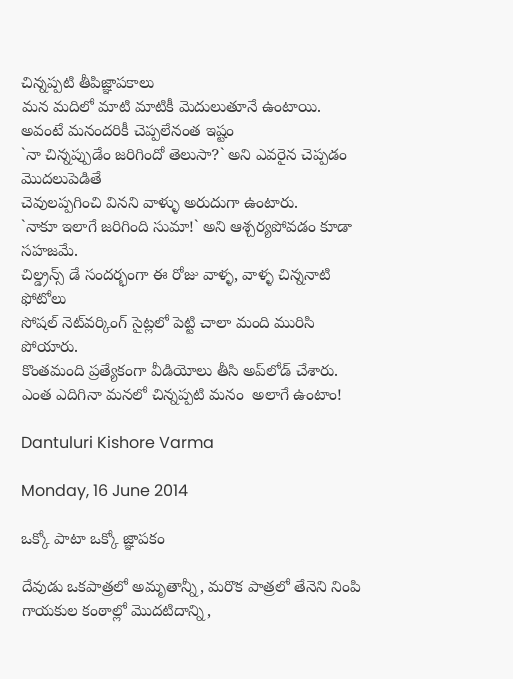చిన్నప్పటి తీపిజ్ఞాపకాలు
మన మదిలో మాటి మాటికీ మెదులుతూనే ఉంటాయి.
అవంటే మనందరికీ చెప్పలేనంత ఇష్టం
`నా చిన్నప్పుడేం జరిగిందో తెలుసా?` అని ఎవరైన చెప్పడం మొదలుపెడితే
చెవులప్పగించి వినని వాళ్ళు అరుదుగా ఉంటారు.
`నాకూ ఇలాగే జరిగింది సుమా!` అని ఆశ్చర్యపోవడం కూడా సహజమే.
చిల్డ్రన్స్ డే సందర్భంగా ఈ రోజు వాళ్ళ, వాళ్ళ చిన్ననాటి ఫోటోలు
సోషల్ నెట్‌వర్కింగ్ సైట్లలో పెట్టి చాలా మంది మురిసి పోయారు.
కొంతమంది ప్రత్యేకంగా వీడియోలు తీసి అప్‌లోడ్ చేశారు.
ఎంత ఎదిగినా మనలో చిన్నప్పటి మనం  అలాగే ఉంటాం!

Dantuluri Kishore Varma

Monday, 16 June 2014

ఒక్కో పాటా ఒక్కో జ్ఞాపకం

దేవుడు ఒకపాత్రలో అమృతాన్నీ, మరొక పాత్రలో తేనెని నింపి గాయకుల కంఠాల్లో మొదటిదాన్ని,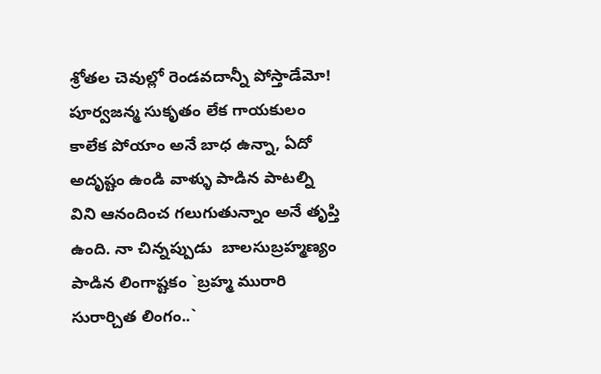శ్రోతల చెవుల్లో రెండవదాన్నీ పోస్తాడేమో!  పూర్వజన్మ సుకృతం లేక గాయకులం కాలేక పోయాం అనే బాధ ఉన్నా, ఏదో అదృష్టం ఉండి వాళ్ళు పాడిన పాటల్ని విని ఆనందించ గలుగుతున్నాం అనే తృప్తి  ఉంది. నా చిన్నప్పుడు  బాలసుబ్రహ్మణ్యం పాడిన లింగాష్టకం `బ్రహ్మ మురారి సురార్చిత లింగం..`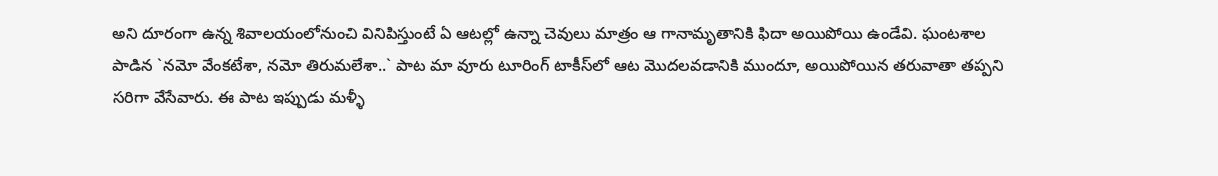అని దూరంగా ఉన్న శివాలయంలోనుంచి వినిపిస్తుంటే ఏ ఆటల్లో ఉన్నా చెవులు మాత్రం ఆ గానామృతానికి ఫిదా అయిపోయి ఉండేవి. ఘంటశాల పాడిన `నమో వేంకటేశా, నమో తిరుమలేశా..` పాట మా వూరు టూరింగ్ టాకీస్‌లో ఆట మొదలవడానికి ముందూ, అయిపోయిన తరువాతా తప్పని సరిగా వేసేవారు. ఈ పాట ఇప్పుడు మళ్ళీ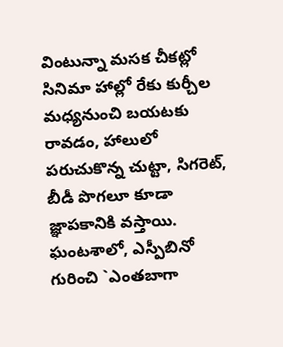వింటున్నా మసక చీకట్లో సినిమా హాల్లో రేకు కుర్చీల మధ్యనుంచి బయటకు రావడం, హాలులో పరుచుకొన్న చుట్టా, సిగరెట్, బీడీ పొగలూ కూడా జ్ఞాపకానికి వస్తాయి. ఘంటశాలో, ఎస్పీబినో గురించి `ఎంతబాగా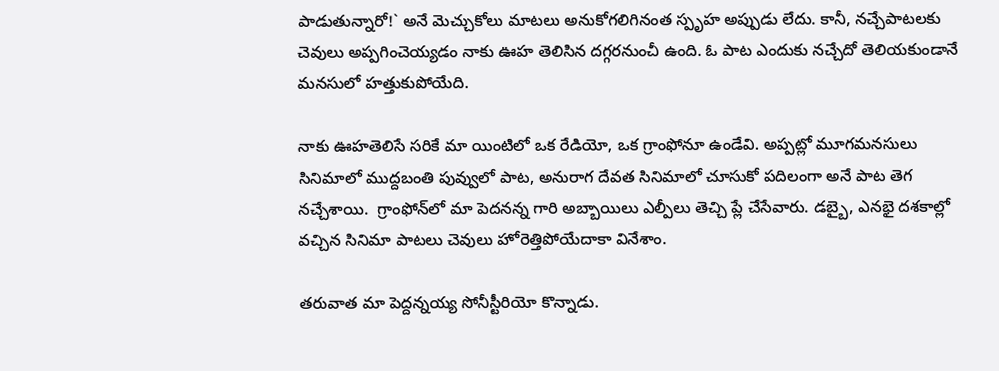పాడుతున్నారో!` అనే మెచ్చుకోలు మాటలు అనుకోగలిగినంత స్పృహ అప్పుడు లేదు. కానీ, నచ్చేపాటలకు చెవులు అప్పగించెయ్యడం నాకు ఊహ తెలిసిన దగ్గరనుంచీ ఉంది. ఓ పాట ఎందుకు నచ్చేదో తెలియకుండానే మనసులో హత్తుకుపోయేది.

నాకు ఊహతెలిసే సరికే మా యింటిలో ఒక రేడియో, ఒక గ్రాంఫోనూ ఉండేవి. అప్పట్లో మూగమనసులు సినిమాలో ముద్దబంతి పువ్వులో పాట, అనురాగ దేవత సినిమాలో చూసుకో పదిలంగా అనే పాట తెగ నచ్చేశాయి.  గ్రాంఫోన్‌లో మా పెదనన్న గారి అబ్బాయిలు ఎల్పీలు తెచ్చి ప్లే చేసేవారు. డబ్బై, ఎనభై దశకాల్లో వచ్చిన సినిమా పాటలు చెవులు హోరెత్తిపోయేదాకా వినేశాం.

తరువాత మా పెద్దన్నయ్య సోనీస్టీరియో కొన్నాడు.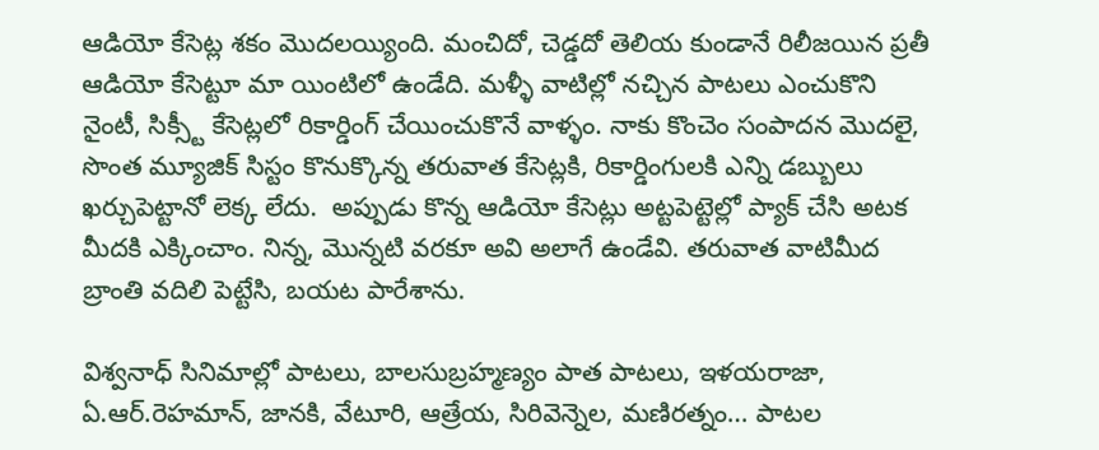ఆడియో కేసెట్ల శకం మొదలయ్యింది. మంచిదో, చెడ్డదో తెలియ కుండానే రిలీజయిన ప్రతీ ఆడియో కేసెట్టూ మా యింటిలో ఉండేది. మళ్ళీ వాటిల్లో నచ్చిన పాటలు ఎంచుకొని నైంటీ, సిక్స్టీ కేసెట్లలో రికార్డింగ్ చేయించుకొనే వాళ్ళం. నాకు కొంచెం సంపాదన మొదలై, సొంత మ్యూజిక్ సిస్టం కొనుక్కొన్న తరువాత కేసెట్లకి, రికార్డింగులకి ఎన్ని డబ్బులు ఖర్చుపెట్టానో లెక్క లేదు.  అప్పుడు కొన్న ఆడియో కేసెట్లు అట్టపెట్టెల్లో ప్యాక్ చేసి అటక మీదకి ఎక్కించాం. నిన్న, మొన్నటి వరకూ అవి అలాగే ఉండేవి. తరువాత వాటిమీద బ్రాంతి వదిలి పెట్టేసి, బయట పారేశాను.

విశ్వనాధ్ సినిమాల్లో పాటలు, బాలసుబ్రహ్మణ్యం పాత పాటలు, ఇళయరాజా, ఏ.ఆర్.రెహమాన్, జానకి, వేటూరి, ఆత్రేయ, సిరివెన్నెల, మణిరత్నం... పాటల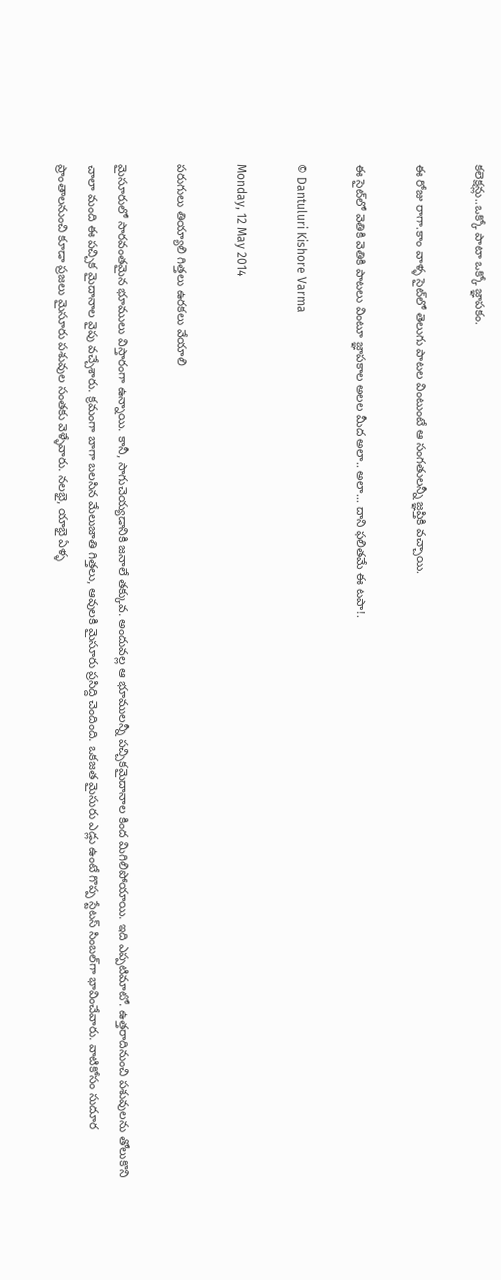కలెక్షన్లు..ఒక్కో పాటా ఒక్కో జ్ఞాపకం.

ఈ రోజు రాగా.కాం వాళ్ళ సైట్‌లో తెలుగు పాటల వింటుంటే ఆ సంగతులన్నీ జ్ఞప్తికి వచ్చాయి.

ఈ సైట్‌లో వెతికి వెతికి పాటలు వింటూ జ్ఞాపకాల అలల మీద అలా.. అలా... దాని ఫలితమే ఈ టపా!.

© Dantuluri Kishore Varma

Monday, 12 May 2014

పరుగులు తియ్యాలి గిత్తలు ఉరకలు వేయాలి

మైసూరులో సారవంతమైన భూములు విస్తారంగా ఉన్నాయి. కానీ, సాగుచెయ్యడానికి జనాలే తక్కువ. అందువల్ల ఆ భూములన్నీ పచ్చికమైదానాల కింద మిగిలిపోయాయి. ఇది ఎప్పటిమాటో. ఉత్తరాదినుంచి పశువులను తోలుకొని చాలా మంది ఈ పచ్చిక మైదానాల వైపు వచ్చేశారు. క్రమంగా బాగా బలసిన మేలుజాతి గిత్తలు, ఆవులకి మైసూరు ప్రసిద్ది చెందింది. ఒకజత మైసురు ఎడ్లు ఉంటే గొప్ప స్టేటస్ సింబల్‌గా భావించేవారు. వాటికోసం సుదూర ప్రాంతాలనుంచి కూడా ప్రజలు మైసూరు పశువుల సంతకు వెళ్ళేవారు. నలభై, యాభై ఏళ్ళ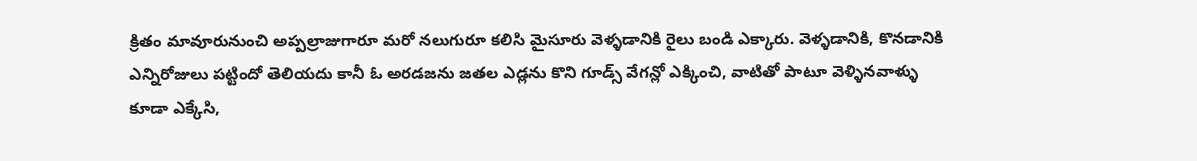క్రితం మావూరునుంచి అప్పల్రాజుగారూ మరో నలుగురూ కలిసి మైసూరు వెళ్ళడానికి రైలు బండి ఎక్కారు. వెళ్ళడానికి, కొనడానికి ఎన్నిరోజులు పట్టిందో తెలియదు కానీ ఓ అరడజను జతల ఎడ్లను కొని గూడ్స్ వేగన్లో ఎక్కించి, వాటితో పాటూ వెళ్ళినవాళ్ళు కూడా ఎక్కేసి,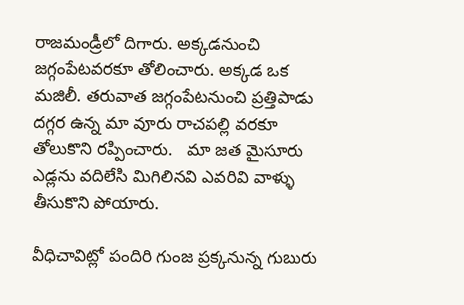రాజమండ్రీలో దిగారు. అక్కడనుంచి జగ్గంపేటవరకూ తోలించారు. అక్కడ ఒక మజిలీ. తరువాత జగ్గంపేటనుంచి ప్రత్తిపాడు దగ్గర ఉన్న మా వూరు రాచపల్లి వరకూ తోలుకొని రప్పించారు.   మా జత మైసూరు ఎడ్లను వదిలేసి మిగిలినవి ఎవరివి వాళ్ళు తీసుకొని పోయారు.

వీధిచావిట్లో పందిరి గుంజ ప్రక్కనున్న గుబురు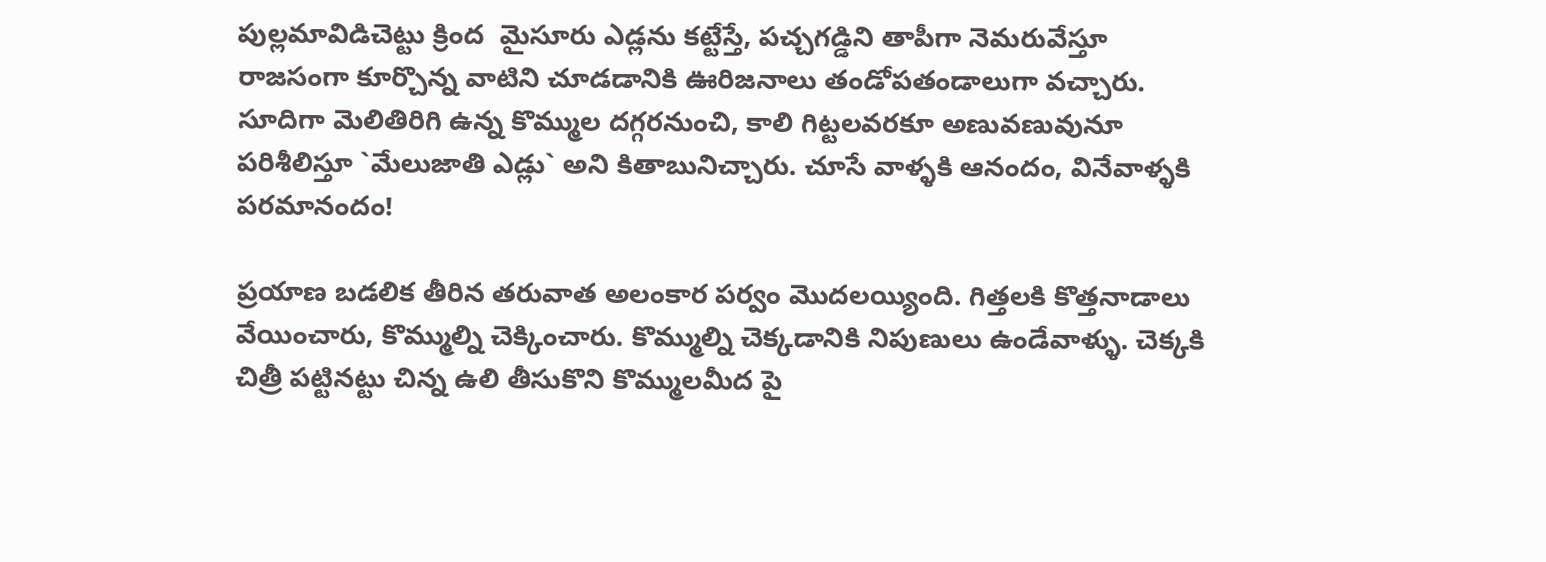పుల్లమావిడిచెట్టు క్రింద  మైసూరు ఎడ్లను కట్టేస్తే, పచ్చగడ్డిని తాపీగా నెమరువేస్తూ రాజసంగా కూర్చొన్న వాటిని చూడడానికి ఊరిజనాలు తండోపతండాలుగా వచ్చారు. సూదిగా మెలితిరిగి ఉన్న కొమ్ముల దగ్గరనుంచి, కాలి గిట్టలవరకూ అణువణువునూ పరిశీలిస్తూ `మేలుజాతి ఎడ్లు` అని కితాబునిచ్చారు. చూసే వాళ్ళకి ఆనందం, వినేవాళ్ళకి పరమానందం!

ప్రయాణ బడలిక తీరిన తరువాత అలంకార పర్వం మొదలయ్యింది. గిత్తలకి కొత్తనాడాలు వేయించారు, కొమ్ముల్ని చెక్కించారు. కొమ్ముల్ని చెక్కడానికి నిపుణులు ఉండేవాళ్ళు. చెక్కకి చిత్రీ పట్టినట్టు చిన్న ఉలి తీసుకొని కొమ్ములమీద పై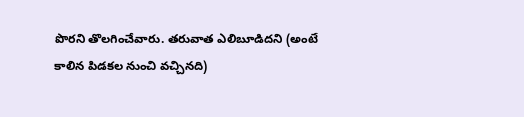పొరని తొలగించేవారు. తరువాత ఎలిబూడిదని (అంటే కాలిన పిడకల నుంచి వచ్చినది)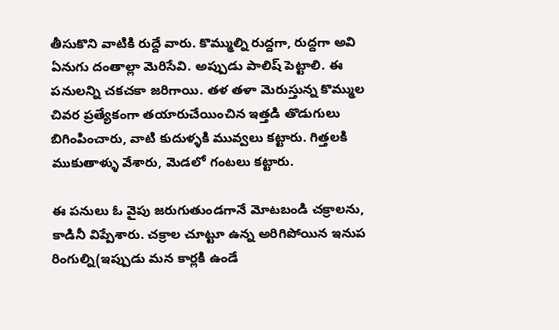తీసుకొని వాటికి రుద్దే వారు. కొమ్ముల్ని రుద్దగా, రుద్దగా అవి ఏనుగు దంతాల్లా మెరిసేవి. అప్పుడు పాలిష్ పెట్టాలి. ఈ పనులన్ని చకచకా జరిగాయి. తళ తళా మెరుస్తున్న కొమ్ముల చివర ప్రత్యేకంగా తయారుచేయించిన ఇత్తడి తొడుగులు బిగింపించారు, వాటి కుదుళ్ళకి మువ్వలు కట్టారు. గిత్తలకి ముకుతాళ్ళు వేశారు, మెడలో గంటలు కట్టారు.

ఈ పనులు ఓ వైపు జరుగుతుండగానే మోటబండి చక్రాలను, కాడినీ విప్పేశారు. చక్రాల చూట్టూ ఉన్న అరిగిపోయిన ఇనుప రింగుల్ని(ఇప్పుడు మన కార్లకి ఉండే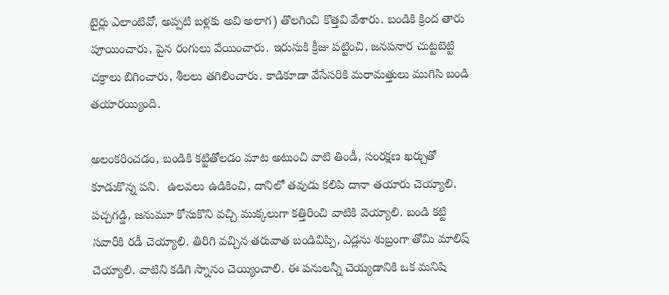టైర్లు ఎలాంటివో, అప్పటి బళ్లకు అవి అలాగ) తొలగించి కొత్తవి వేశారు. బండికి క్రింద తారు పూయించారు, పైన రంగులు వేయించారు. ఇరుసుకి క్రీజు పట్టించి, జనపనార చుట్టబెట్టి చక్రాలు బిగించారు, శీలలు తగిలించారు. కాడికూడా వేసేసరికి మరామత్తులు ముగిసి బండి తయారయ్యింది.

అలంకరించడం, బండికి కట్టితోలడం మాట అటుంచి వాటి తిండీ, సంరక్షణ ఖర్చుతో కూడుకొన్న పని.  ఉలవలు ఉడికించి, దానిలో తవుడు కలిపి దానా తయారు చెయ్యాలి. పచ్చగడ్డి, జనుమూ కోసుకొని వచ్చి ముక్కలుగా కత్తిరించి వాటికి వెయ్యాలి. బండి కట్టి సవారీకి రడీ చెయ్యాలి. తిరిగి వచ్చిన తరువాత బండివిప్పి, ఎడ్లను శుబ్రంగా తోమి మాలిష్ చెయ్యాలి. వాటిని కడిగి స్నానం చెయ్యించాలి. ఈ పనులన్నీ చెయ్యడానికి ఒక మనిషి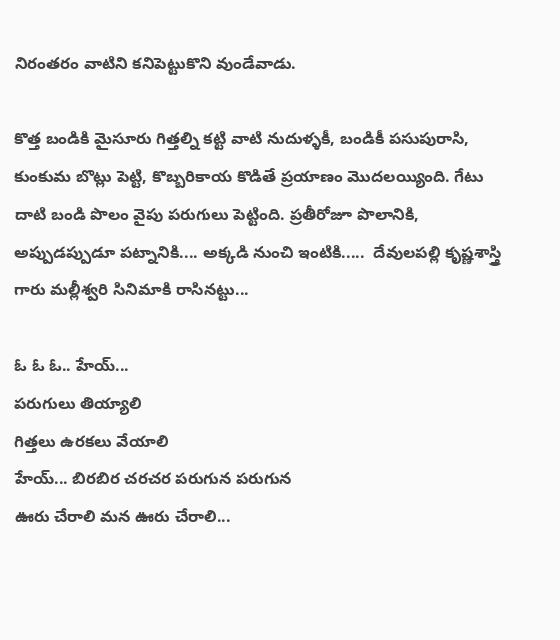నిరంతరం వాటిని కనిపెట్టుకొని వుండేవాడు.

కొత్త బండికి మైసూరు గిత్తల్ని కట్టి వాటి నుదుళ్ళకీ, బండికీ పసుపురాసి, కుంకుమ బొట్లు పెట్టి, కొబ్బరికాయ కొడితే ప్రయాణం మొదలయ్యింది. గేటు దాటి బండి పొలం వైపు పరుగులు పెట్టింది. ప్రతీరోజూ పొలానికి, అప్పుడప్పుడూ పట్నానికి.... అక్కడి నుంచి ఇంటికి.....  దేవులపల్లి కృష్ణశాస్త్రి గారు మల్లీశ్వరి సినిమాకి రాసినట్టు...

ఓ ఓ ఓ.. హేయ్...
పరుగులు తియ్యాలి
గిత్తలు ఉరకలు వేయాలి
హేయ్... బిరబిర చరచర పరుగున పరుగున
ఊరు చేరాలి మన ఊరు చేరాలి...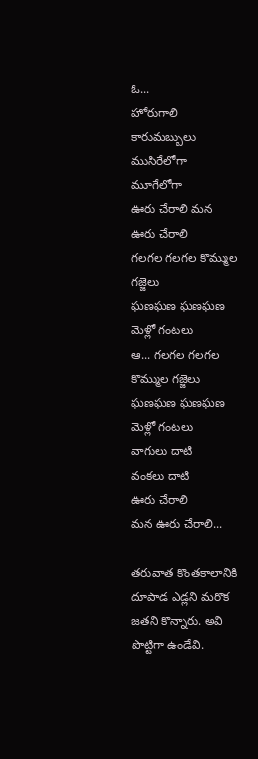ఓ...
హోరుగాలి కారుమబ్బులు
ముసిరేలోగా మూగేలోగా
ఊరు చేరాలి మన ఊరు చేరాలి
గలగల గలగల కొమ్ముల గజ్జెలు
ఘణఘణ ఘణఘణ మెళ్లో గంటలు
ఆ... గలగల గలగల
కొమ్ముల గజ్జెలు
ఘణఘణ ఘణఘణ
మెళ్లో గంటలు
వాగులు దాటి
వంకలు దాటి
ఊరు చేరాలి
మన ఊరు చేరాలి...

తరువాత కొంతకాలానికి దూపాడ ఎడ్లని మరొక జతని కొన్నారు. అవి పొట్టిగా ఉండేవి.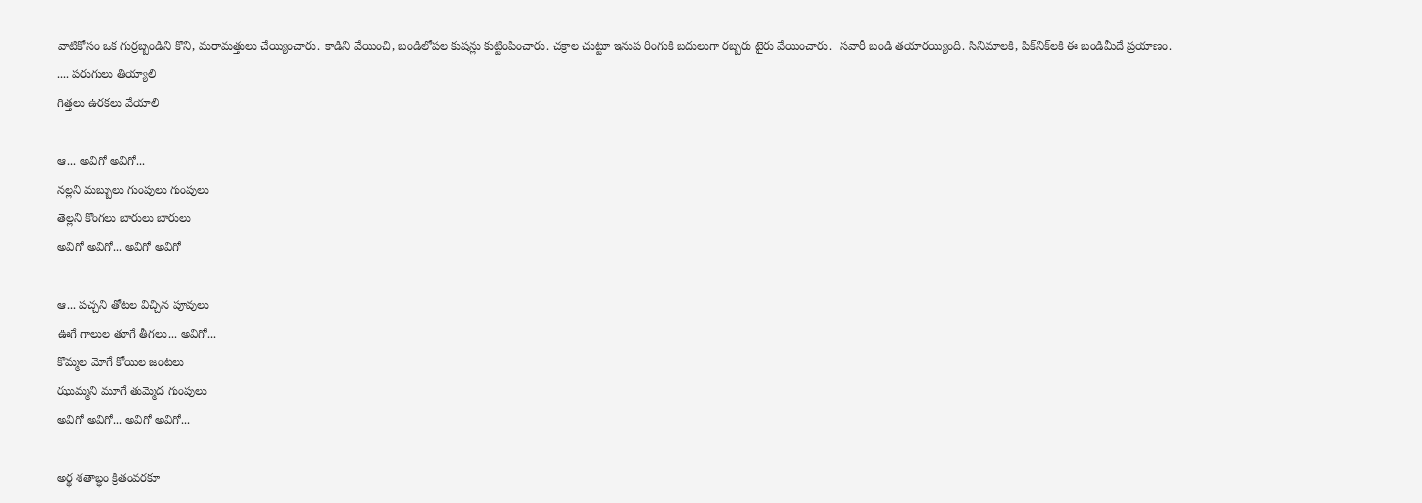వాటికోసం ఒక గుర్రబ్బండిని కొని, మరామత్తులు చేయ్యించారు. కాడిని వేయించి, బండిలోపల కుషన్లు కుట్టింపించారు. చక్రాల చుట్టూ ఇనుప రింగుకి బదులుగా రబ్బరు టైరు వేయించారు.  సవారీ బండి తయారయ్యింది. సినిమాలకి, పిక్‌నిక్‌లకి ఈ బండిమీదే ప్రయాణం.
.... పరుగులు తియ్యాలి
గిత్తలు ఉరకలు వేయాలి

ఆ... అవిగో అవిగో...
నల్లని మబ్బులు గుంపులు గుంపులు
తెల్లని కొంగలు బారులు బారులు
అవిగో అవిగో... అవిగో అవిగో

ఆ... పచ్చని తోటల విచ్చిన పూవులు
ఊగే గాలుల తూగే తీగలు... అవిగో...
కొమ్మల మోగే కోయిల జంటలు
ఝుమ్మని మూగే తుమ్మెద గుంపులు
అవిగో అవిగో... అవిగో అవిగో...

అర్థ శతాబ్ధం క్రితంవరకూ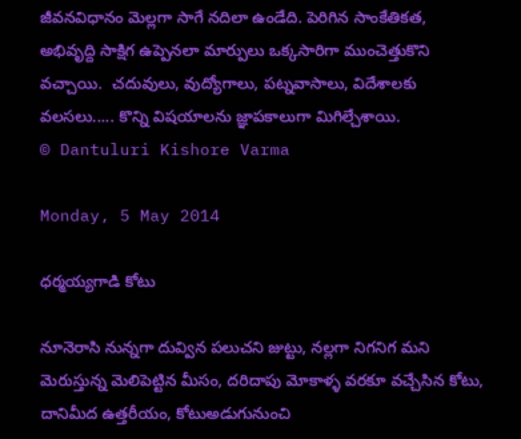జీవనవిధానం మెల్లగా సాగే నదిలా ఉండేది. పెరిగిన సాంకేతికత, అభివృద్ది సాక్షిగ ఉప్పెనలా మార్పులు ఒక్కసారిగా ముంచెత్తుకొని  వచ్చాయి.  చదువులు, వుద్యోగాలు, పట్నవాసాలు, విదేశాలకు వలసలు..... కొన్ని విషయాలను జ్ఞాపకాలుగా మిగిల్చేశాయి.
© Dantuluri Kishore Varma

Monday, 5 May 2014

ధర్మయ్యగాడి కోటు

నూనెరాసి నున్నగా దువ్విన పలుచని జుట్టు, నల్లగా నిగనిగ మని మెరుస్తున్న మెలిపెట్టిన మీసం, దరిదాపు మోకాళ్ళ వరకూ వచ్చేసిన కోటు, దానిమీద ఉత్తరీయం, కోటుఅడుగునుంచి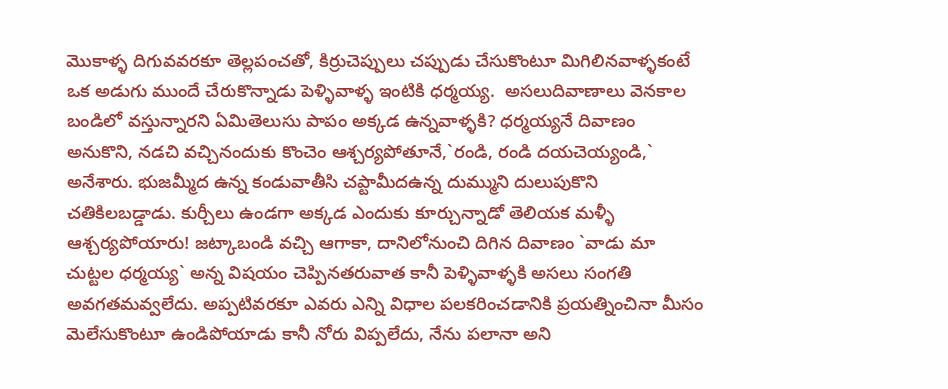మొకాళ్ళ దిగువవరకూ తెల్లపంచతో, కిర్రుచెప్పులు చప్పుడు చేసుకొంటూ మిగిలినవాళ్ళకంటే ఒక అడుగు ముందే చేరుకొన్నాడు పెళ్ళివాళ్ళ ఇంటికి ధర్మయ్య.  అసలుదివాణాలు వెనకాల బండిలో వస్తున్నారని ఏమితెలుసు పాపం అక్కడ ఉన్నవాళ్ళకి? ధర్మయ్యనే దివాణం అనుకొని, నడచి వచ్చినందుకు కొంచెం ఆశ్చర్యపోతూనే,`రండి, రండి దయచెయ్యండి,` అనేశారు. భుజమ్మీద ఉన్న కండువాతీసి చప్టామీదఉన్న దుమ్ముని దులుపుకొని చతికిలబడ్డాడు. కుర్చీలు ఉండగా అక్కడ ఎందుకు కూర్చున్నాడో తెలియక మళ్ళీ ఆశ్చర్యపోయారు! జట్కాబండి వచ్చి ఆగాకా, దానిలోనుంచి దిగిన దివాణం `వాడు మా చుట్టల ధర్మయ్య` అన్న విషయం చెప్పినతరువాత కానీ పెళ్ళివాళ్ళకి అసలు సంగతి అవగతమవ్వలేదు. అప్పటివరకూ ఎవరు ఎన్ని విధాల పలకరించడానికి ప్రయత్నించినా మీసం మెలేసుకొంటూ ఉండిపోయాడు కానీ నోరు విప్పలేదు, నేను పలానా అని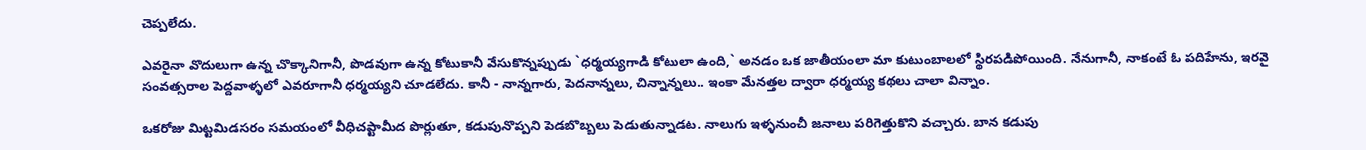చెప్పలేదు.

ఎవరైనా వొదులుగా ఉన్న చొక్కానిగానీ, పొడవుగా ఉన్న కోటుకానీ వేసుకొన్నప్పుడు `ధర్మయ్యగాడి కోటులా ఉంది,` అనడం ఒక జాతీయంలా మా కుటుంబాలలో స్థిరపడిపోయింది. నేనుగానీ, నాకంటే ఓ పదిహేను, ఇరవై సంవత్సరాల పెద్దవాళ్ళలో ఎవరూగానీ ధర్మయ్యని చూడలేదు. కానీ - నాన్నగారు, పెదనాన్నలు, చిన్నాన్నలు.. ఇంకా మేనత్తల ద్వారా ధర్మయ్య కథలు చాలా విన్నాం.

ఒకరోజు మిట్టమిడసరం సమయంలో వీధిచప్టామీద పొర్లుతూ, కడుపునొప్పని పెడబొబ్బలు పెడుతున్నాడట. నాలుగు ఇళ్ళనుంచీ జనాలు పరిగెత్తుకొని వచ్చారు. బాన కడుపు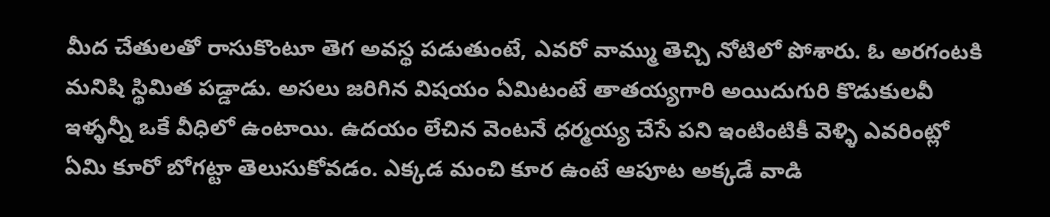మీద చేతులతో రాసుకొంటూ తెగ అవస్థ పడుతుంటే, ఎవరో వామ్ము తెచ్చి నోటిలో పోశారు. ఓ అరగంటకి మనిషి స్థిమిత పడ్డాడు. అసలు జరిగిన విషయం ఏమిటంటే తాతయ్యగారి అయిదుగురి కొడుకులవీ ఇళ్ళన్నీ ఒకే వీధిలో ఉంటాయి. ఉదయం లేచిన వెంటనే ధర్మయ్య చేసే పని ఇంటింటికీ వెళ్ళి ఎవరింట్లో ఏమి కూరో బోగట్టా తెలుసుకోవడం. ఎక్కడ మంచి కూర ఉంటే ఆపూట అక్కడే వాడి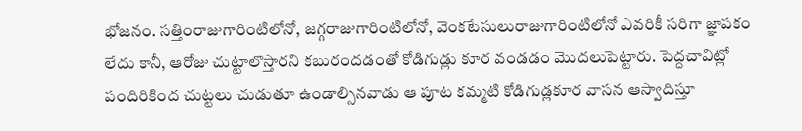భోజనం. సత్తింరాజుగారింటిలోనో, జగ్గరాజుగారింటిలోనో, వెంకటేసులురాజుగారింటిలోనో ఎవరికీ సరిగా జ్ఞాపకం లేదు కానీ, ఆరోజు చుట్టాలొస్తారని కబురందడంతో కోడిగుడ్లు కూర వండడం మొదలుపెట్టారు. పెద్దచావిట్లో పందిరికింద చుట్టలు చుడుతూ ఉండాల్సినవాడు ఆ పూట కమ్మటి కోడిగుడ్లకూర వాసన ఆస్వాదిస్తూ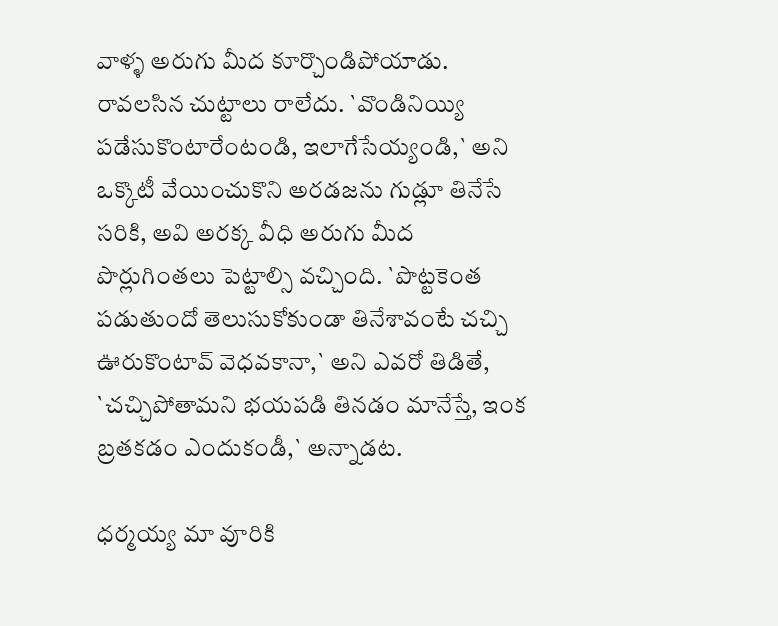వాళ్ళ అరుగు మీద కూర్చొండిపోయాడు. రావలసిన చుట్టాలు రాలేదు. `వొండినియ్యి పడేసుకొంటారేంటండి, ఇలాగేసేయ్యండి,` అని ఒక్కొటీ వేయించుకొని అరడజను గుడ్లూ తినేసే సరికి, అవి అరక్క వీధి అరుగు మీద పొర్లుగింతలు పెట్టాల్సి వచ్చింది. `పొట్టకెంత పడుతుందో తెలుసుకోకుండా తినేశావంటే చచ్చి ఊరుకొంటావ్ వెధవకానా,` అని ఎవరో తిడితే, `చచ్చిపోతామని భయపడి తినడం మానేస్తే, ఇంక బ్రతకడం ఎందుకండీ,` అన్నాడట.

ధర్మయ్య మా వూరికి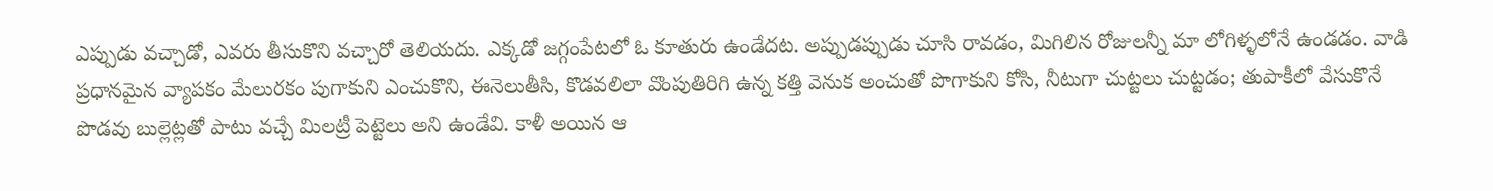ఎప్పుడు వచ్చాడో, ఎవరు తీసుకొని వచ్చారో తెలియదు. ఎక్కడో జగ్గంపేటలో ఓ కూతురు ఉండేదట. అప్పుడప్పుడు చూసి రావడం, మిగిలిన రోజులన్నీ మా లోగిళ్ళలోనే ఉండడం. వాడి ప్రధానమైన వ్యాపకం మేలురకం పుగాకుని ఎంచుకొని, ఈనెలుతీసి, కొడవలిలా వొంపుతిరిగి ఉన్న కత్తి వెనుక అంచుతో పొగాకుని కోసి, నీటుగా చుట్టలు చుట్టడం; తుపాకీలో వేసుకొనే పొడవు బుల్లెట్లతో పాటు వచ్చే మిలట్రీ పెట్టెలు అని ఉండేవి. కాళీ అయిన ఆ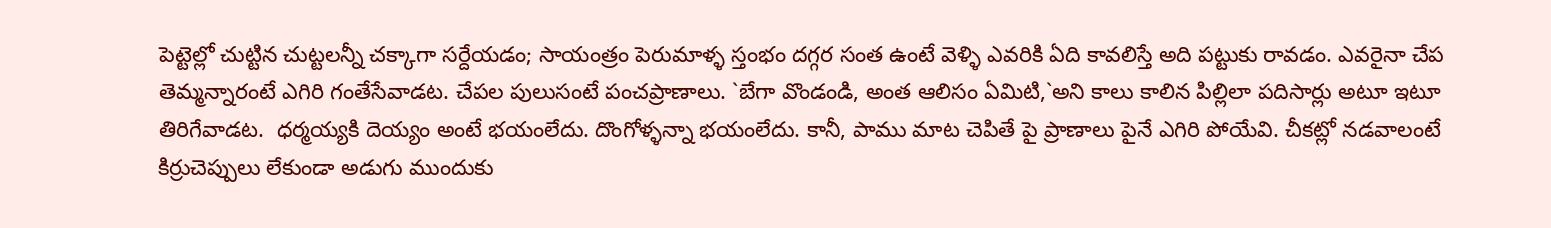పెట్టెల్లో చుట్టిన చుట్టలన్నీ చక్కాగా సర్దేయడం; సాయంత్రం పెరుమాళ్ళ స్తంభం దగ్గర సంత ఉంటే వెళ్ళి ఎవరికి ఏది కావలిస్తే అది పట్టుకు రావడం. ఎవరైనా చేప తెమ్మన్నారంటే ఎగిరి గంతేసేవాడట. చేపల పులుసంటే పంచప్రాణాలు. `బేగా వొండండి, అంత ఆలిసం ఏమిటి,`అని కాలు కాలిన పిల్లిలా పదిసార్లు అటూ ఇటూ తిరిగేవాడట.  ధర్మయ్యకి దెయ్యం అంటే భయంలేదు. దొంగోళ్ళన్నా భయంలేదు. కానీ, పాము మాట చెపితే పై ప్రాణాలు పైనే ఎగిరి పోయేవి. చీకట్లో నడవాలంటే కిర్రుచెప్పులు లేకుండా అడుగు ముందుకు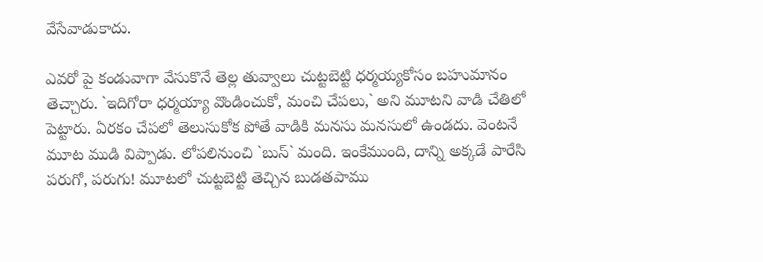వేసేవాడుకాదు.

ఎవరో పై కండువాగా వేసుకొనే తెల్ల తువ్వాలు చుట్టబెట్టి ధర్మయ్యకోసం బహుమానం తెచ్చారు. `ఇదిగోరా ధర్మయ్యా వొండించుకో, మంచి చేపలు,` అని మూటని వాడి చేతిలో పెట్టారు. ఏరకం చేపలో తెలుసుకోక పోతే వాడికి మనసు మనసులో ఉండదు. వెంటనే మూట ముడి విప్పాడు. లోపలినుంచి `బుస్` మంది. ఇంకేముంది, దాన్ని అక్కడే పారేసి పరుగో, పరుగు! మూటలో చుట్టబెట్టి తెచ్చిన బుడతపాము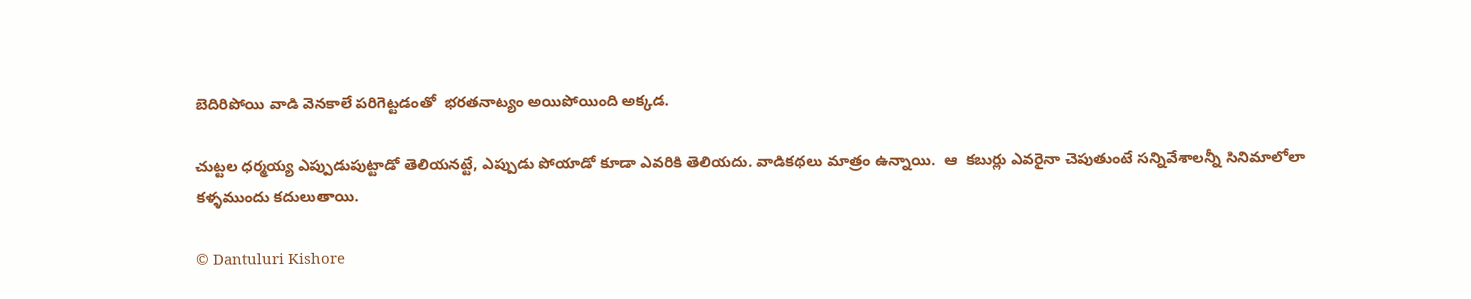బెదిరిపోయి వాడి వెనకాలే పరిగెట్టడంతో  భరతనాట్యం అయిపోయింది అక్కడ.

చుట్టల ధర్మయ్య ఎప్పుడుపుట్టాడో తెలియనట్టే, ఎప్పుడు పోయాడో కూడా ఎవరికి తెలియదు. వాడికథలు మాత్రం ఉన్నాయి.  ఆ  కబుర్లు ఎవరైనా చెపుతుంటే సన్నివేశాలన్నీ సినిమాలోలా కళ్ళముందు కదులుతాయి.

© Dantuluri Kishore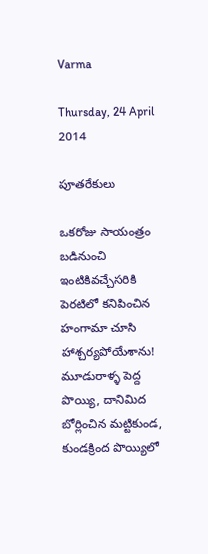Varma

Thursday, 24 April 2014

పూతరేకులు

ఒకరోజు సాయంత్రం బడినుంచి ఇంటికివచ్చేసరికి పెరటిలో కనిపించిన హంగామా చూసి హాశ్చర్యపోయేశాను! మూడురాళ్ళ పెద్ద పొయ్యి, దానిమిద బోర్లించిన మట్టికుండ, కుండక్రింద పొయ్యిలో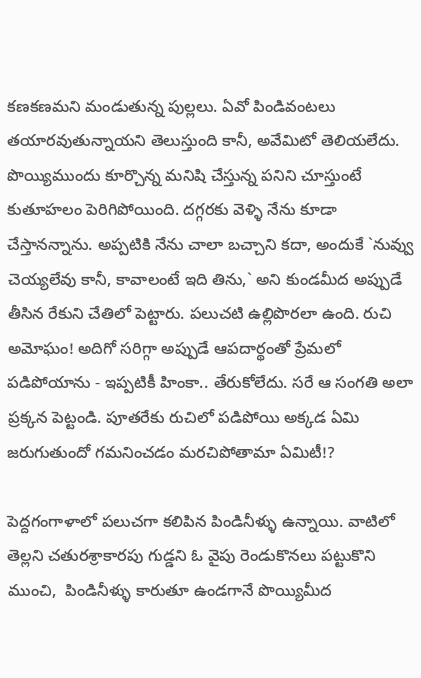కణకణమని మండుతున్న పుల్లలు. ఏవో పిండివంటలు తయారవుతున్నాయని తెలుస్తుంది కానీ, అవేమిటో తెలియలేదు. పొయ్యిముందు కూర్చొన్న మనిషి చేస్తున్న పనిని చూస్తుంటే కుతూహలం పెరిగిపోయింది. దగ్గరకు వెళ్ళి నేను కూడా చేస్తానన్నాను. అప్పటికి నేను చాలా బచ్చాని కదా, అందుకే `నువ్వు చెయ్యలేవు కానీ, కావాలంటే ఇది తిను,` అని కుండమీద అప్పుడే తీసిన రేకుని చేతిలో పెట్టారు. పలుచటి ఉల్లిపొరలా ఉంది. రుచి అమోఘం! అదిగో సరిగ్గా అప్పుడే ఆపదార్థంతో ప్రేమలో పడిపోయాను - ఇప్పటికీ హింకా.. తేరుకోలేదు. సరే ఆ సంగతి అలా ప్రక్కన పెట్టండి. పూతరేకు రుచిలో పడిపోయి అక్కడ ఏమి జరుగుతుందో గమనించడం మరచిపోతామా ఏమిటీ!?

పెద్దగంగాళాలో పలుచగా కలిపిన పిండినీళ్ళు ఉన్నాయి. వాటిలో తెల్లని చతురశ్రాకారపు గుడ్డని ఓ వైపు రెండుకొనలు పట్టుకొని ముంచి,  పిండినీళ్ళు కారుతూ ఉండగానే పొయ్యిమీద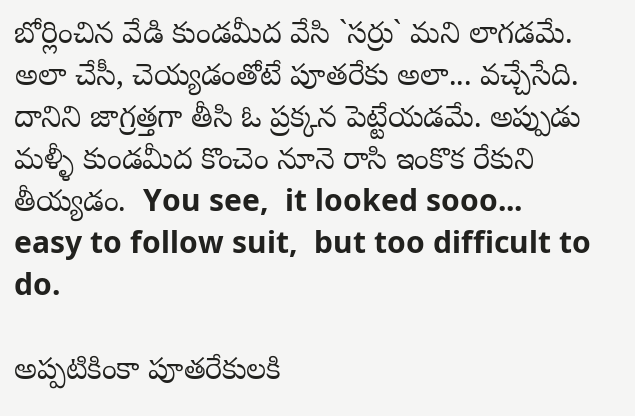బోర్లించిన వేడి కుండమీద వేసి `సర్రు` మని లాగడమే.  అలా చేసీ, చెయ్యడంతోటే పూతరేకు అలా... వచ్చేసేది. దానిని జాగ్రత్తగా తీసి ఓ ప్రక్కన పెట్టేయడమే. అప్పుడు మళ్ళీ కుండమీద కొంచెం నూనె రాసి ఇంకొక రేకుని తీయ్యడం.  You see,  it looked sooo... easy to follow suit,  but too difficult to do.

అప్పటికింకా పూతరేకులకి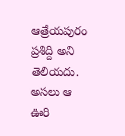ఆత్రేయపురం ప్రశిద్ది అని తెలియదు. అసలు ఆ ఊరి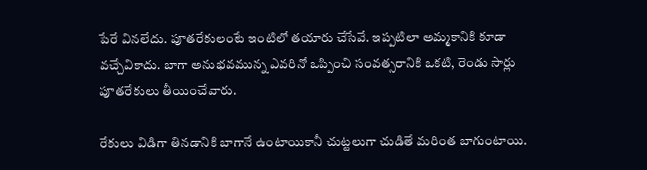పేరే వినలేదు. పూతరేకులంటే ఇంటిలో తయారు చేసేవే. ఇప్పటిలా అమ్మకానికి కూడా వచ్చేవికాదు. బాగా అనుభవమున్న ఎవరినో ఒప్పించి సంవత్సరానికి ఒకటి, రెండు సార్లు పూతరేకులు తీయించేవారు.

రేకులు విడిగా తినడానికి బాగానే ఉంటాయికానీ చుట్టలుగా చుడితే మరింత బాగుంటాయి.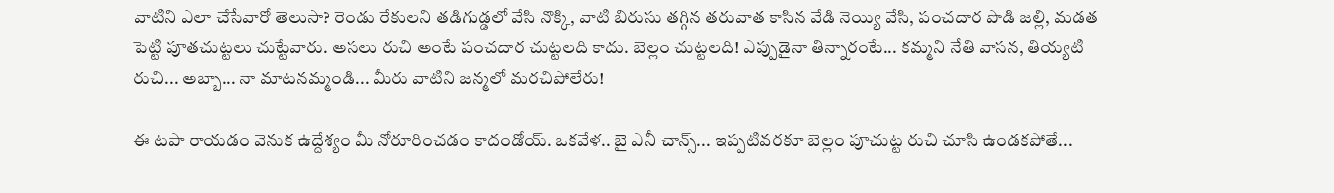వాటిని ఎలా చేసేవారో తెలుసా? రెండు రేకులని తడిగుడ్డలో వేసి నొక్కి, వాటి బిరుసు తగ్గిన తరువాత కాసిన వేడి నెయ్యి వేసి, పంచదార పొడి జల్లి, మడత పెట్టి పూతచుట్టలు చుట్టేవారు. అసలు రుచి అంటే పంచదార చుట్టలది కాదు. బెల్లం చుట్టలది! ఎప్పుడైనా తిన్నారంటే... కమ్మని నేతి వాసన, తియ్యటి రుచి... అబ్బా... నా మాటనమ్మండి... మీరు వాటిని జన్మలో మరచిపోలేరు!

ఈ టపా రాయడం వెనుక ఉద్దేశ్యం మీ నోరూరించడం కాదండోయ్. ఒకవేళ.. బై ఎనీ చాన్స్... ఇప్పటివరకూ బెల్లం పూచుట్ట రుచి చూసి ఉండకపోతే...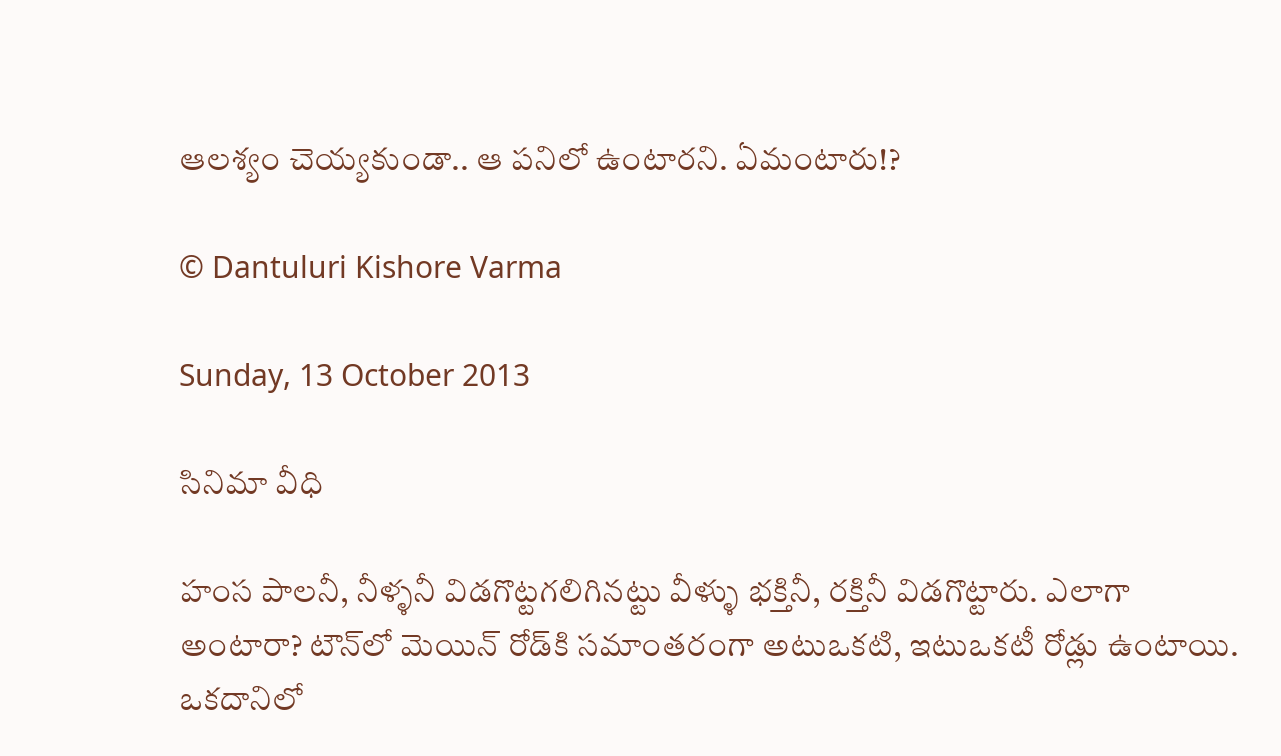ఆలశ్యం చెయ్యకుండా.. ఆ పనిలో ఉంటారని. ఏమంటారు!?

© Dantuluri Kishore Varma

Sunday, 13 October 2013

సినిమా వీధి

హంస పాలనీ, నీళ్ళనీ విడగొట్టగలిగినట్టు వీళ్ళు భక్తినీ, రక్తినీ విడగొట్టారు. ఎలాగా అంటారా? టౌన్‌లో మెయిన్ రోడ్‌కి సమాంతరంగా అటుఒకటి, ఇటుఒకటీ రోడ్లు ఉంటాయి. ఒకదానిలో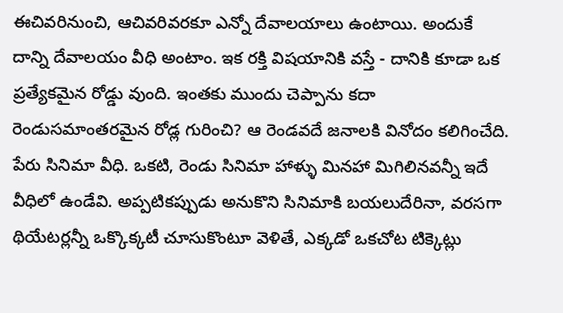ఈచివరినుంచి, ఆచివరివరకూ ఎన్నో దేవాలయాలు ఉంటాయి. అందుకే దాన్ని దేవాలయం వీధి అంటాం. ఇక రక్తి విషయానికి వస్తే - దానికి కూడా ఒక ప్రత్యేకమైన రోడ్డు వుంది. ఇంతకు ముందు చెప్పాను కదా రెండుసమాంతరమైన రోడ్ల గురించి? ఆ రెండవదే జనాలకి వినోదం కలిగించేది. పేరు సినిమా వీధి. ఒకటి, రెండు సినిమా హాళ్ళు మినహా మిగిలినవన్నీ ఇదే వీధిలో ఉండేవి. అప్పటికప్పుడు అనుకొని సినిమాకి బయలుదేరినా, వరసగా థియేటర్లన్నీ ఒక్కొక్కటీ చూసుకొంటూ వెళితే, ఎక్కడో ఒకచోట టిక్కెట్లు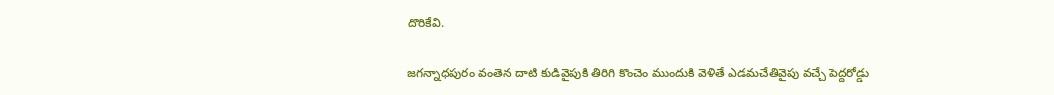దొరికేవి.

జగన్నాధపురం వంతెన దాటి కుడివైపుకి తిరిగి కొంచెం ముందుకి వెళితే ఎడమచేతివైపు వచ్చే పెద్దరోడ్డు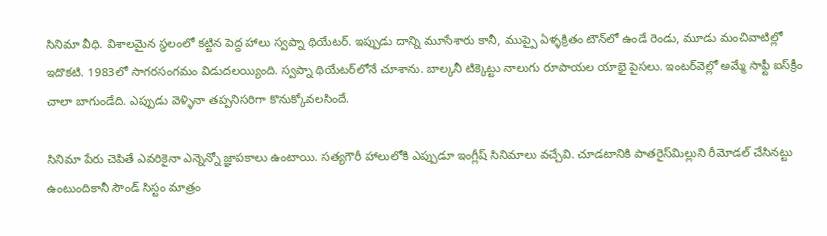సినిమా వీధి. విశాలమైన స్థలంలో కట్టిన పెద్ద హాలు స్వప్నా థియేటర్. ఇప్పుడు దాన్ని మూసేశారు కానీ, ముప్పై ఏళ్ళక్రితం టౌన్‌లో ఉండే రెండు, మూడు మంచివాటిల్లో ఇదొకటి. 1983లో సాగరసంగమం విడుదలయ్యింది. స్వప్నా థియేటర్‌లోనే చూశాను. బాల్కనీ టిక్కెట్టు నాలుగు రూపాయల యాభై పైసలు. ఇంటర్‌వెల్లో అమ్మే సాఫ్టీ ఐస్‌క్రీం చాలా బాగుండేది. ఎప్పుడు వెళ్ళినా తప్పనిసరిగా కొనుక్కోవలసిందే.

సినిమా పేరు చెపితే ఎవరికైనా ఎన్నెన్నో జ్ఞాపకాలు ఉంటాయి. సత్యగౌరీ హాలులోకి ఎప్పుడూ ఇంగ్లీష్ సినిమాలు వచ్చేవి. చూడటానికి పాతరైస్‌మిల్లుని రీమోడల్ చేసినట్టు ఉంటుందికానీ సౌండ్ సిస్టం మాత్రం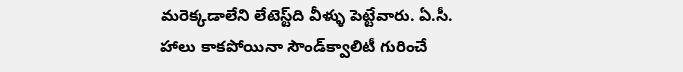మరెక్కడాలేని లేటెస్ట్‌ది వీళ్ళు పెట్టేవారు. ఏ.సీ. హాలు కాకపోయినా సౌండ్‌క్వాలిటీ గురించే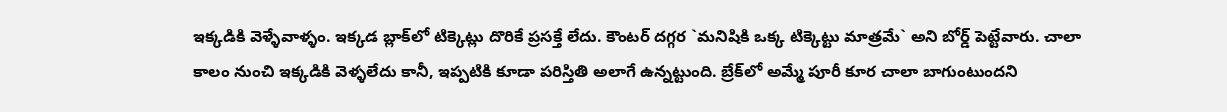ఇక్కడికి వెళ్ళేవాళ్ళం. ఇక్కడ బ్లాక్‌లో టిక్కెట్లు దొరికే ప్రసక్తే లేదు. కౌంటర్ దగ్గర `మనిషికి ఒక్క టిక్కెట్టు మాత్రమే` అని బోర్డ్ పెట్టేవారు. చాలా కాలం నుంచి ఇక్కడికి వెళ్ళలేదు కానీ, ఇప్పటికి కూడా పరిస్తితి అలాగే ఉన్నట్టుంది. బ్రేక్‌లో అమ్మే పూరీ కూర చాలా బాగుంటుందని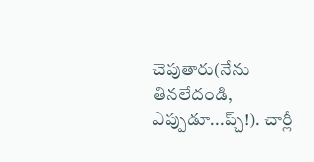చెపుతారు(నేను తినలేదండి, ఎప్పుడూ...ప్చ్!). చార్లీ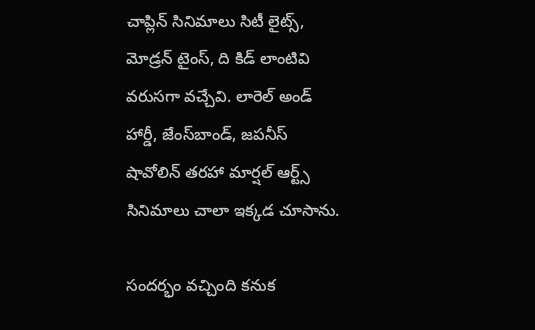చాప్లిన్ సినిమాలు సిటీ లైట్స్, మోడ్రన్ టైంస్, ది కిడ్ లాంటివి వరుసగా వచ్చేవి. లారెల్ అండ్ హార్డీ, జేంస్‌బాండ్, జపనీస్ షావోలిన్ తరహా మార్షల్ ఆర్ట్స్ సినిమాలు చాలా ఇక్కడ చూసాను.

సందర్భం వచ్చింది కనుక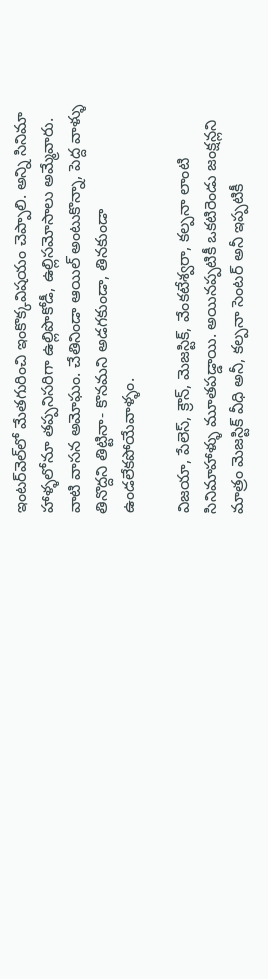ఇంటర్‌వెల్‌లో మేతగురించి ఇంకొక్కవిషయం చెప్పాలి. అన్ని సినిమా హాళ్ళలోనూ తప్పనిసరిగా ఉల్లిపొకోడీ, ఉల్లిసమోసాలు అమ్మేవారు. వాటి వాసన అమోఘం. చేతినిండా ఆయిల్ అంటుకొన్నా, పెద్ద వాళ్ళు తినొద్దని తిట్టినా- కొనమని అడగకుండా, తినకుండా ఉండలేకపోయేవాళ్ళం.

విజయా, పేలెస్, క్రౌన్, మెజస్టిక్, వేంకటేశ్వరా, కల్పనా లాంటి సినిమాహాళ్ళు మూతపడ్డాయి. అయినప్పటికీ ఒకటిరెండు జంక్షన్లని మాత్రం మెజస్టిక్ వీధి అనీ, కల్పనా సెంటర్ అనీ ఇప్పటికీ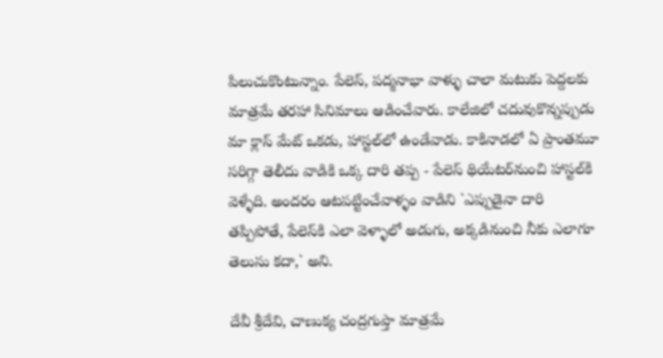పిలుచుకొంటున్నాం. పేలెస్, పద్మనాభా వాళ్ళు చాలా మటుకు పెద్దలకు మాత్రమే తరహా సినిమాలు ఆడించేవారు. కాలేజిలో చదువుకొన్నప్పుడు మా క్లాస్ మేట్ ఒకడు, హాస్టల్‌లో ఉండేవాడు. కాకినాడలో ఏ ప్రాంతమూ సరిగ్గా తెలీదు వాడికి ఒక్క దారి తప్ప - పేలెస్ థియేటర్‌నుంచి హాస్టల్‌కి వెళ్ళేది. అందరం ఆటపట్టించేవాళ్ళం వాడిని `ఎప్పుడైనా దారి తప్పిపోతే, పేలెస్‌కి ఎలా వెళ్ళాలో అడుగు, అక్కడినుంచి నీకు ఎలాగూ తెలుసు కదా,` అని.

దేవీ శ్రీదేవి, చాణుక్య చంద్రగుప్తా మాత్రమే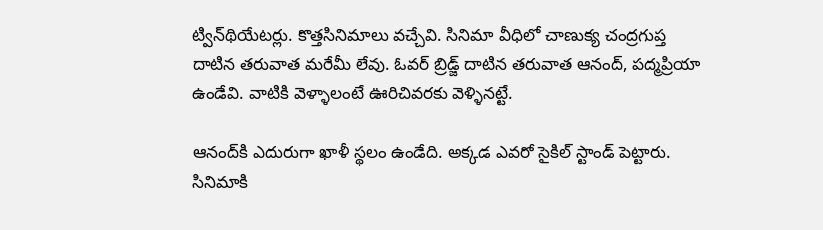ట్విన్‌థియేటర్లు. కొత్తసినిమాలు వచ్చేవి. సినిమా వీధిలో చాణుక్య చంద్రగుప్త దాటిన తరువాత మరేమీ లేవు. ఓవర్ బ్రిడ్జ్ దాటిన తరువాత ఆనంద్, పద్మప్రియా ఉండేవి. వాటికి వెళ్ళాలంటే ఊరిచివరకు వెళ్ళినట్టే.

ఆనంద్‌కి ఎదురుగా ఖాళీ స్థలం ఉండేది. అక్కడ ఎవరో సైకిల్ స్టాండ్ పెట్టారు. సినిమాకి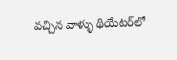వచ్చిన వాళ్ళు థియేటర్‌లో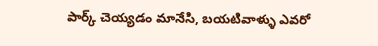పార్క్ చెయ్యడం మానేసి, బయటివాళ్ళు ఎవరో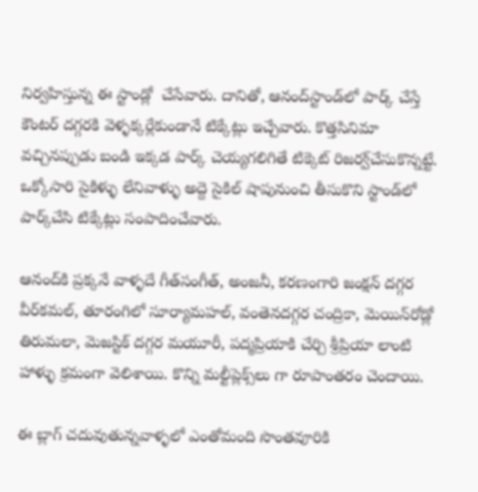నిర్వహిస్తున్న ఈ స్టాండ్లో  చేసేవారు. దానితో, ఆనంద్‌స్టాండ్‌లో పార్క్ చేస్తే కౌంటర్ దగ్గరకి వెళ్ళక్కర్లేకుండానే టిక్కేట్లు ఇచ్చేవారు. కొత్తసినిమా వచ్చినప్పుడు బండి ఇక్కడ పార్క్ చెయ్యగలిగితే టిక్కెట్ రిజర్వ్‌చేసుకొన్నట్టే. ఒక్కోసారి సైకిళ్ళు లేనివాళ్ళు అద్దె సైకిల్ షాపునుంచి తీసుకొని స్టాండ్‌లో పార్క్‌చేసి టిక్కేట్లు సంపాదించేవారు.

ఆనంద్‌కి ప్రక్కనే వాళ్ళదే గీత్‌సంగీత్, అంజనీ, కరణంగారి జంక్షన్ దగ్గర వీర్‌కమల్, తూరంగిలో సూర్యామహల్, వంతెనదగ్గర చంద్రికా, మెయిన్‌రోడ్లో తిరుమలా, మెజస్టిక్ దగ్గర మయూరీ, పద్మప్రియాకి చేర్చి శ్రీప్రియా లాంటి హాళ్ళు క్రమంగా వెలిశాయి. కొన్ని మల్టీప్లెక్స్‌లు గా రూపాంతరం చెందాయి.

ఈ బ్లాగ్ చదువుతున్నవాళ్ళలో ఎంతోమంది సొంతవూరికి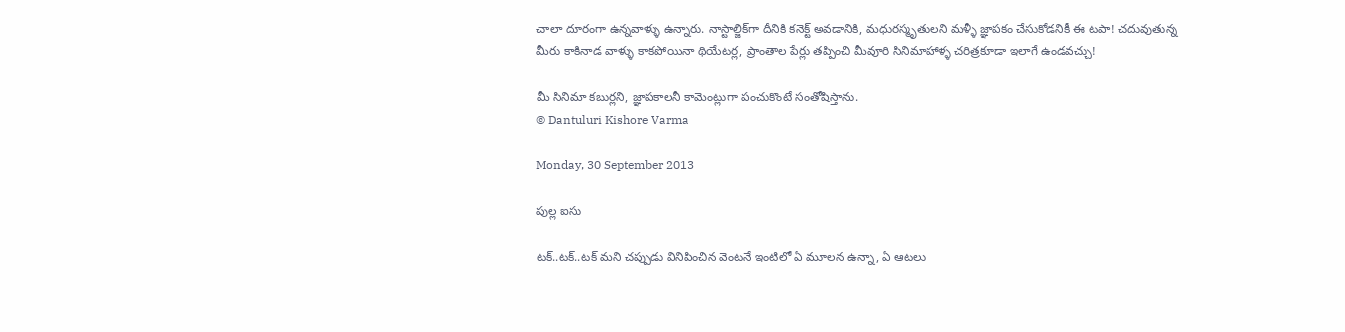చాలా దూరంగా ఉన్నవాళ్ళు ఉన్నారు. నాస్టాల్జిక్‌గా దీనికి కనెక్ట్ అవడానికి, మధురస్మృతులని మళ్ళీ జ్ఞాపకం చేసుకోడనికీ ఈ టపా! చదువుతున్న మీరు కాకినాడ వాళ్ళు కాకపోయినా థియేటర్ల, ప్రాంతాల పేర్లు తప్పించి మీవూరి సినిమాహాళ్ళ చరిత్రకూడా ఇలాగే ఉండవచ్చు!

మీ సినిమా కబుర్లని, జ్ఞాపకాలనీ కామెంట్లుగా పంచుకొంటే సంతోషిస్తాను.
© Dantuluri Kishore Varma

Monday, 30 September 2013

పుల్ల ఐసు

టక్..టక్..టక్ మని చప్పుడు వినిపించిన వెంటనే ఇంటిలో ఏ మూలన ఉన్నా, ఏ ఆటలు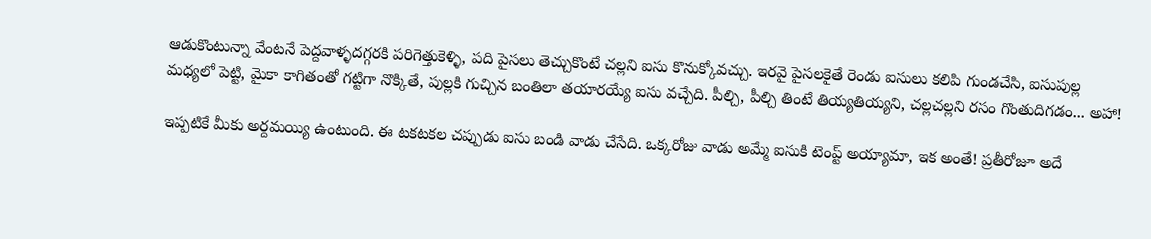ఆడుకొంటున్నా వేంటనే పెద్దవాళ్ళదగ్గరకి పరిగెత్తుకెళ్ళి, పది పైసలు తెచ్చుకొంటే చల్లని ఐసు కొనుక్కోవచ్చు. ఇరవై పైసలకైతే రెండు ఐసులు కలిపి గుండచేసి, ఐసుపుల్ల మధ్యలో పెట్టి, మైకా కాగితంతో గట్టిగా నొక్కితే, పుల్లకి గుచ్చిన బంతిలా తయారయ్యే ఐసు వచ్చేది. పీల్చి, పీల్చి తింటే తియ్యతియ్యని, చల్లచల్లని రసం గొంతుదిగడం... అహా!

ఇప్పటికే మీకు అర్దమయ్యి ఉంటుంది. ఈ టకటకల చప్పుడు ఐసు బండి వాడు చేసేది. ఒక్కరోజు వాడు అమ్మే ఐసుకి టెంప్ట్ అయ్యామా, ఇక అంతే! ప్రతీరోజూ అదే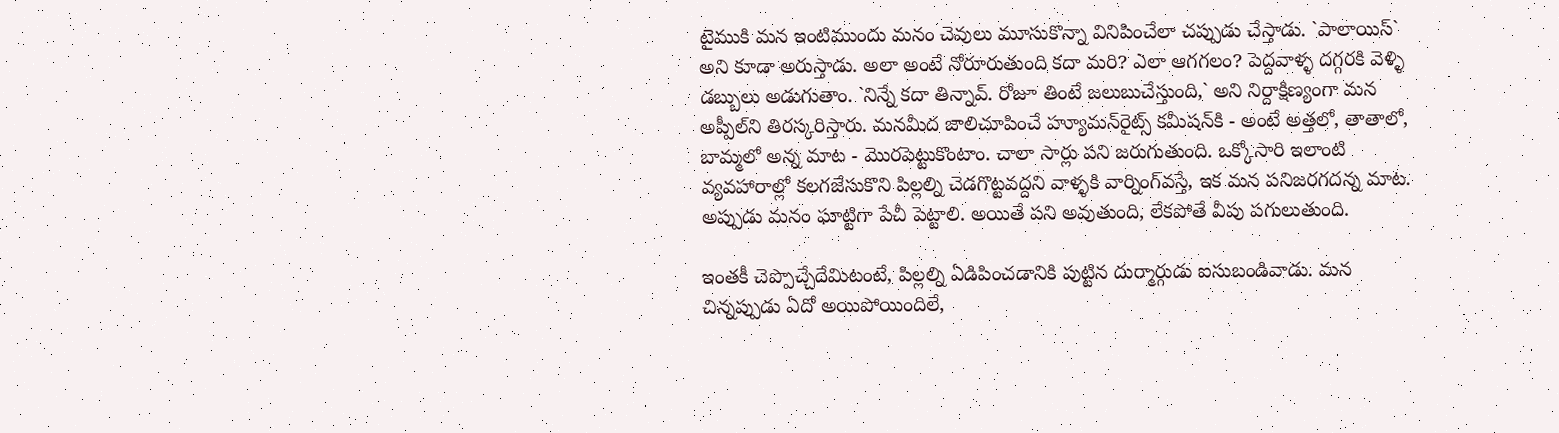టైముకి మన ఇంటిముందు మనం చెవులు మూసుకొన్నా వినిపించేలా చప్పుడు చేస్తాడు. `పాలాయిస్` అని కూడా అరుస్తాడు. అలా అంటే నోరూరుతుంది కదా మరి? ఎలా ఆగగలం? పెద్దవాళ్ళ దగ్గరకి వెళ్ళి డబ్బులు అడుగుతాం. `నిన్నే కదా తిన్నావ్. రోజూ తింటే జలుబుచేస్తుంది,` అని నిర్దాక్షిణ్యంగా మన అప్పీల్‌ని తిరస్కరిస్తారు. మనమీద జాలిచూపించే హ్యూమన్‌రైట్స్ కమీషన్‌కి - అంటే అత్తలో, తాతాలో, బామ్మలో అన్న మాట - మొరపెట్టుకొంటాం. చాలా సార్లు పని జరుగుతుంది. ఒక్కోసారి ఇలాంటి వ్యవహారాల్లో కలగజేసుకొని పిల్లల్ని చెడగొట్టవద్దని వాళ్ళకి వార్నింగ్‌వస్తే, ఇక మన పనిజరగదన్న మాట. అప్పుడు మనం ఘాట్టిగా పేచీ పెట్టాలి. అయితే పని అవుతుంది, లేకపోతే వీపు పగులుతుంది.

ఇంతకీ చెప్పొచ్చేదేమిటంటే, పిల్లల్ని ఏడిపించడానికి పుట్టిన దుర్మార్గుడు ఐసుబండివాడు. మన చిన్నప్పుడు ఏదో అయిపోయిందిలే,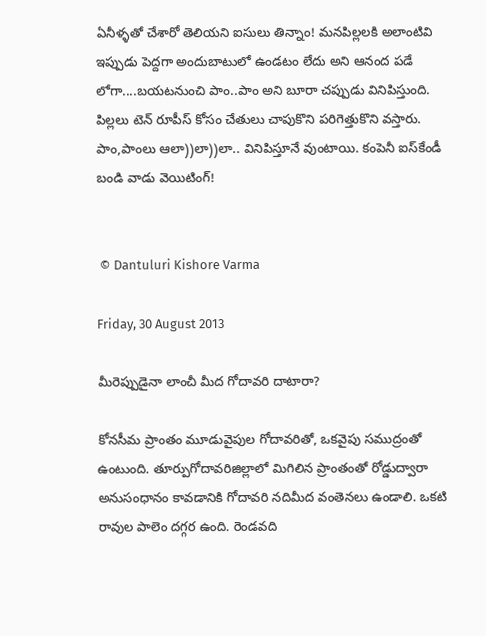ఏనీళ్ళతో చేశారో తెలియని ఐసులు తిన్నాం! మనపిల్లలకి అలాంటివి ఇప్పుడు పెద్దగా అందుబాటులో ఉండటం లేదు అని ఆనంద పడే లోగా....బయటనుంచి పాం..పాం అని బూరా చప్పుడు వినిపిస్తుంది. పిల్లలు టెన్ రూపీస్ కోసం చేతులు చాపుకొని పరిగెత్తుకొని వస్తారు. పాం,పాంలు ఆలా))లా))లా.. వినిపిస్తూనే వుంటాయి. కంపెనీ ఐస్‌కేండీ బండి వాడు వెయిటింగ్!


 © Dantuluri Kishore Varma

Friday, 30 August 2013

మీరెప్పుడైనా లాంచీ మీద గోదావరి దాటారా?

కోనసీమ ప్రాంతం మూడువైపుల గోదావరితో, ఒకవైపు సముద్రంతో ఉంటుంది. తూర్పుగోదావరిజిల్లాలో మిగిలిన ప్రాంతంతో రోడ్డుద్వారా అనుసంధానం కావడానికి గోదావరి నదిమీద వంతెనలు ఉండాలి. ఒకటి రావుల పాలెం దగ్గర ఉంది. రెండవది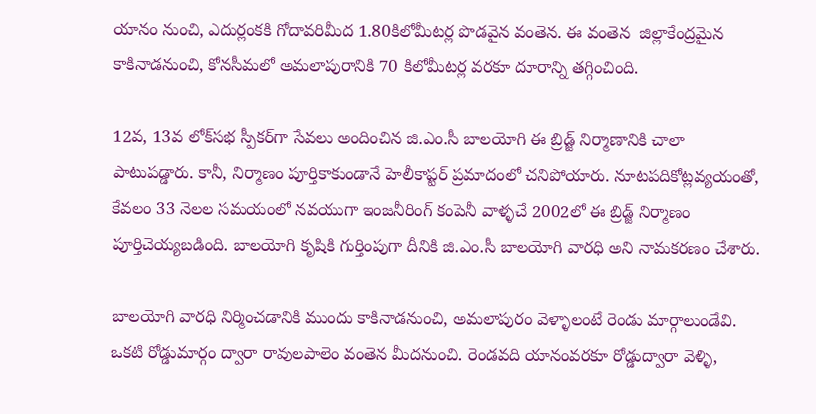యానం నుంచి, ఎదుర్లంకకి గోదావరిమీద 1.80కిలోమీటర్ల పొడవైన వంతెన. ఈ వంతెన  జిల్లాకేంద్రమైన కాకినాడనుంచి, కోనసీమలో అమలాపురానికి 70 కిలోమీటర్ల వరకూ దూరాన్ని తగ్గించింది.

12వ, 13వ లోక్‌సభ స్పీకర్‌గా సేవలు అందించిన జి.ఎం.సీ బాలయోగి ఈ బ్రిడ్జ్ నిర్మాణానికి చాలా పాటుపడ్డారు. కానీ, నిర్మాణం పూర్తికాకుండానే హెలీకాప్టర్ ప్రమాదంలో చనిపోయారు. నూటపదికోట్లవ్యయంతో, కేవలం 33 నెలల సమయంలో నవయుగా ఇంజనీరింగ్ కంపెనీ వాళ్ళచే 2002లో ఈ బ్రిడ్జ్ నిర్మాణం పూర్తిచెయ్యబడింది. బాలయోగి కృషికి గుర్తింపుగా దీనికి జి.ఎం.సీ బాలయోగి వారధి అని నామకరణం చేశారు.

బాలయోగి వారధి నిర్మించడానికి ముందు కాకినాడనుంచి, అమలాపురం వెళ్ళాలంటే రెండు మార్గాలుండేవి. ఒకటి రోడ్డుమార్గం ద్వారా రావులపాలెం వంతెన మీదనుంచి. రెండవది యానంవరకూ రోడ్డుద్వారా వెళ్ళి,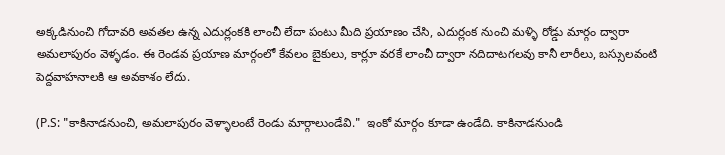అక్కడినుంచి గోదావరి అవతల ఉన్న ఎదుర్లంకకి లాంచీ లేదా పంటు మీది ప్రయాణం చేసి, ఎదుర్లంక నుంచి మళ్ళి రోడ్డు మార్గం ద్వారా అమలాపురం వెళ్ళడం. ఈ రెండవ ప్రయాణ మార్గంలో కేవలం బైకులు, కార్లూ వరకే లాంచీ ద్వారా నదిదాటగలవు కానీ లారీలు, బస్సులవంటి పెద్దవాహనాలకి ఆ అవకాశం లేదు.

(P.S: "కాకినాడనుంచి, అమలాపురం వెళ్ళాలంటే రెండు మార్గాలుండేవి."  ఇంకో మార్గం కూడా ఉండేది. కాకినాడనుండి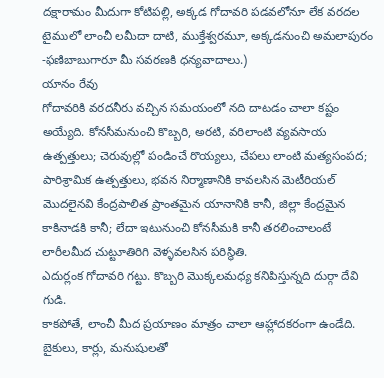దక్షారామం మీదుగా కోటిపల్లి, అక్కడ గోదావరి పడవలోనూ లేక వరదల టైములో లాంచీ లమీదా దాటి, ముక్తేశ్వరమూ, అక్కడనుంచి అమలాపురం -ఫణిబాబుగారూ మీ సవరణకి ధన్యవాదాలు.)
యానం రేవు
గోదావరికి వరదనీరు వచ్చిన సమయంలో నది దాటడం చాలా కష్టం అయ్యేది. కోనసీమనుంచి కొబ్బరి, అరటి, వరిలాంటి వ్యవసాయ ఉత్పత్తులు; చెరువుల్లో పండించే రొయ్యలు, చేపలు లాంటి మత్యసంపద; పారిశ్రామిక ఉత్పత్తులు, భవన నిర్మాణానికి కావలసిన మెటీరియల్ మొదలైనవి కేంద్రపాలిత ప్రాంతమైన యానానికి కానీ, జిల్లా కేంద్రమైన కాకినాడకి కానీ; లేదా ఇటునుంచి కోనసీమకి కానీ తరలించాలంటే లారీలమీద చుట్టూతిరిగి వెళ్ళవలసిన పరిస్థితి.
ఎదుర్లంక గోదావరి గట్టు. కొబ్బరి మొక్కలమధ్య కనిపిస్తున్నది దుర్గా దేవి గుడి.
కాకపోతే, లాంచీ మీద ప్రయాణం మాత్రం చాలా ఆహ్లాదకరంగా ఉండేది. బైకులు, కార్లు, మనుషులతో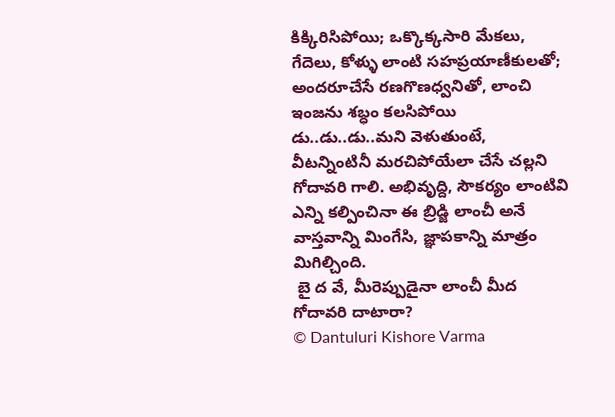కిక్కిరిసిపోయి; ఒక్కొక్కసారి మేకలు, గేదెలు, కోళ్ళు లాంటి సహప్రయాణీకులతో; అందరూచేసే రణగొణధ్వనితో, లాంచి ఇంజను శబ్ధం కలసిపోయి డు..డు..డు..మని వెళుతుంటే, వీటన్నింటినీ మరచిపోయేలా చేసే చల్లని గోదావరి గాలి. అభివృద్ది, సౌకర్యం లాంటివి ఎన్ని కల్పించినా ఈ బ్రిడ్జి లాంచీ అనే వాస్తవాన్ని మింగేసి, జ్ఞాపకాన్ని మాత్రం మిగిల్చింది.
 బై ద వే, మీరెప్పుడైనా లాంచీ మీద గోదావరి దాటారా?
© Dantuluri Kishore Varma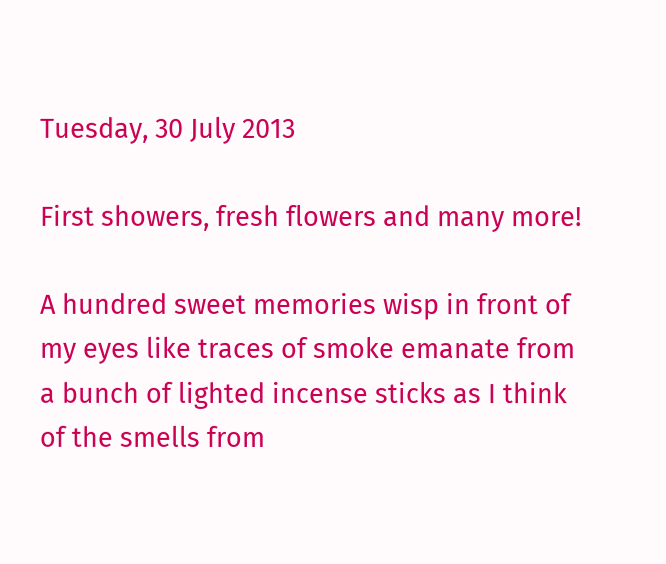Tuesday, 30 July 2013

First showers, fresh flowers and many more!

A hundred sweet memories wisp in front of my eyes like traces of smoke emanate from a bunch of lighted incense sticks as I think of the smells from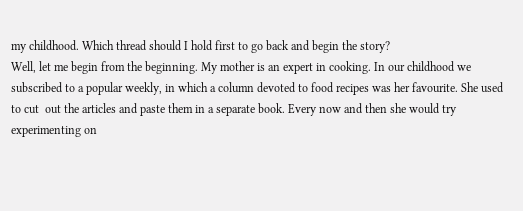my childhood. Which thread should I hold first to go back and begin the story?
Well, let me begin from the beginning. My mother is an expert in cooking. In our childhood we subscribed to a popular weekly, in which a column devoted to food recipes was her favourite. She used to cut  out the articles and paste them in a separate book. Every now and then she would try experimenting on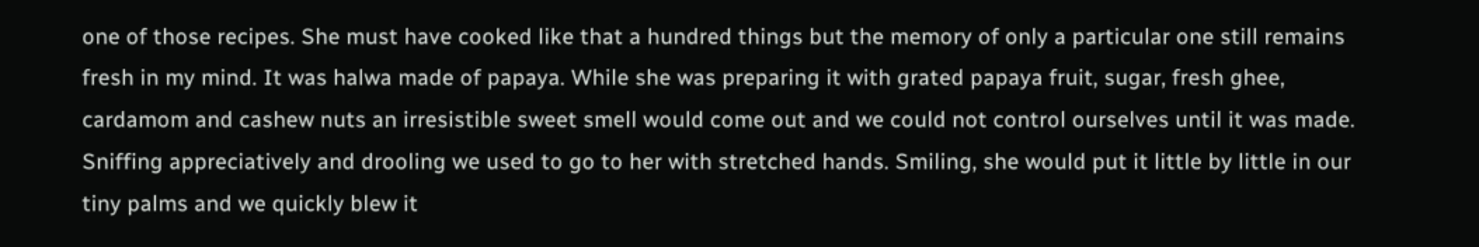one of those recipes. She must have cooked like that a hundred things but the memory of only a particular one still remains fresh in my mind. It was halwa made of papaya. While she was preparing it with grated papaya fruit, sugar, fresh ghee, cardamom and cashew nuts an irresistible sweet smell would come out and we could not control ourselves until it was made. Sniffing appreciatively and drooling we used to go to her with stretched hands. Smiling, she would put it little by little in our tiny palms and we quickly blew it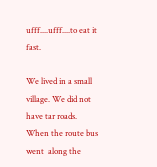ufff....ufff....to eat it fast.

We lived in a small village. We did not have tar roads. When the route bus went  along the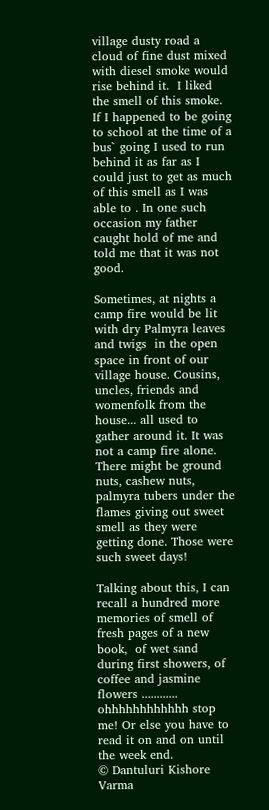village dusty road a cloud of fine dust mixed with diesel smoke would rise behind it.  I liked the smell of this smoke. If I happened to be going to school at the time of a bus` going I used to run behind it as far as I could just to get as much of this smell as I was able to . In one such occasion my father caught hold of me and told me that it was not good.

Sometimes, at nights a camp fire would be lit with dry Palmyra leaves and twigs  in the open space in front of our village house. Cousins, uncles, friends and womenfolk from the house... all used to gather around it. It was not a camp fire alone. There might be ground nuts, cashew nuts, palmyra tubers under the flames giving out sweet smell as they were getting done. Those were such sweet days!

Talking about this, I can recall a hundred more memories of smell of fresh pages of a new book,  of wet sand during first showers, of coffee and jasmine flowers ............ ohhhhhhhhhhhh stop me! Or else you have to read it on and on until the week end.
© Dantuluri Kishore Varma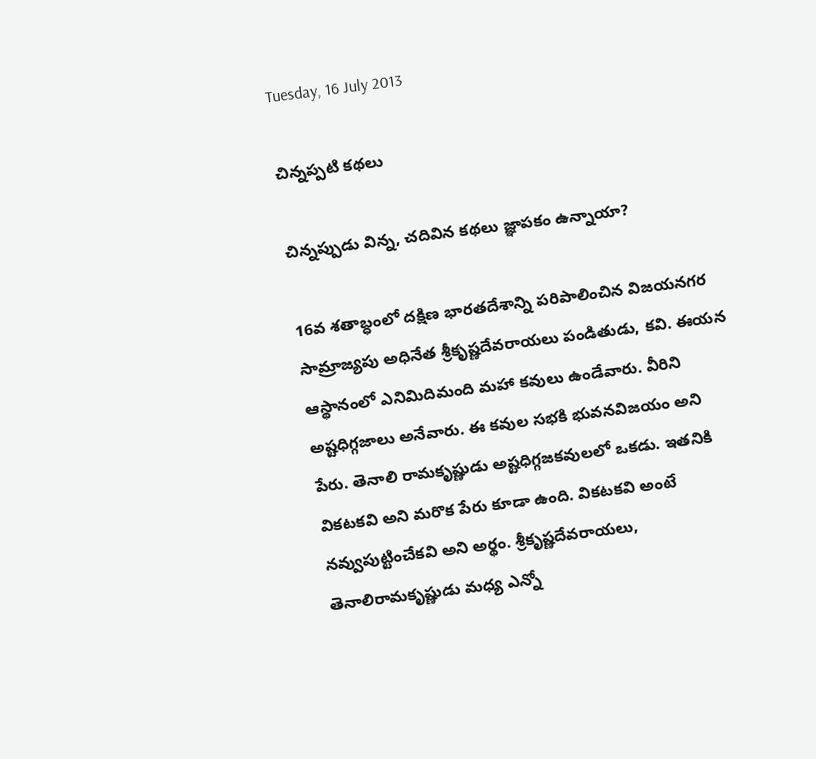Tuesday, 16 July 2013

చిన్నప్పటి కథలు

చిన్నప్పుడు విన్న, చదివిన కథలు జ్ఞాపకం ఉన్నాయా?

16వ శతాబ్ధంలో దక్షిణ భారతదేశాన్ని పరిపాలించిన విజయనగర సామ్రాజ్యపు అధినేత శ్రీకృష్ణదేవరాయలు పండితుడు, కవి. ఈయన ఆస్థానంలో ఎనిమిదిమంది మహా కవులు ఉండేవారు. వీరిని అష్టధిగ్గజాలు అనేవారు. ఈ కవుల సభకి భువనవిజయం అని పేరు. తెనాలి రామకృష్ణుడు అష్టధిగ్గజకవులలో ఒకడు. ఇతనికి వికటకవి అని మరొక పేరు కూడా ఉంది. వికటకవి అంటే నవ్వుపుట్టించేకవి అని అర్థం. శ్రీకృష్ణదేవరాయలు, తెనాలిరామకృష్ణుడు మధ్య ఎన్నో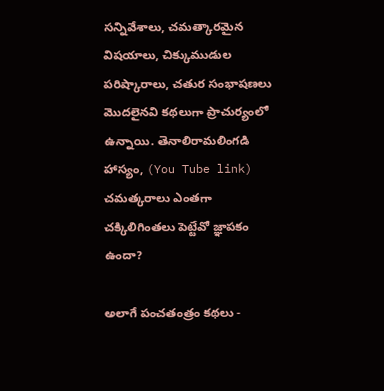సన్నివేశాలు, చమత్కారమైన విషయాలు, చిక్కుముడుల పరిష్కారాలు, చతుర సంభాషణలు మొదలైనవి కథలుగా ప్రాచుర్యంలో ఉన్నాయి. తెనాలిరామలింగడి హాస్యం, (You Tube link) చమత్కరాలు ఎంతగా చక్కిలిగింతలు పెట్టేవో జ్ఞాపకం ఉందా?

అలాగే పంచతంత్రం కథలు -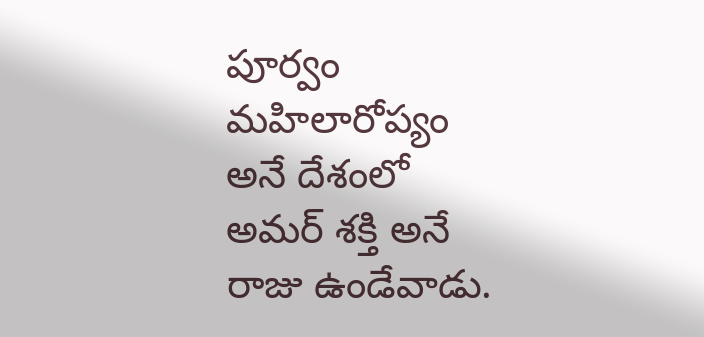పూర్వం మహిలారోప్యం అనే దేశంలో అమర్ శక్తి అనే రాజు ఉండేవాడు.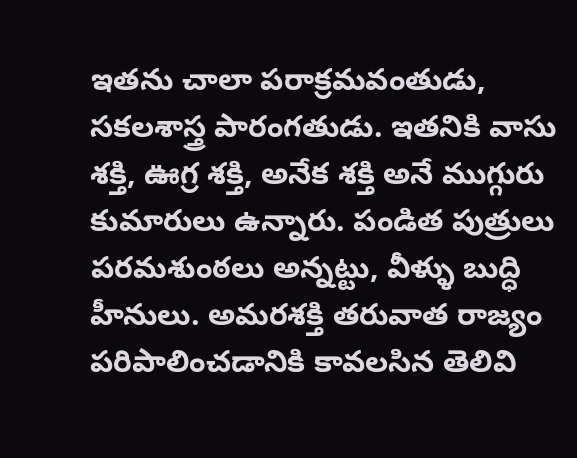ఇతను చాలా పరాక్రమవంతుడు, సకలశాస్త్ర పారంగతుడు. ఇతనికి వాసు శక్తి, ఊగ్ర శక్తి, అనేక శక్తి అనే ముగ్గురు కుమారులు ఉన్నారు. పండిత పుత్రులు పరమశుంఠలు అన్నట్టు, వీళ్ళు బుద్ధి హీనులు. అమరశక్తి తరువాత రాజ్యం పరిపాలించడానికి కావలసిన తెలివి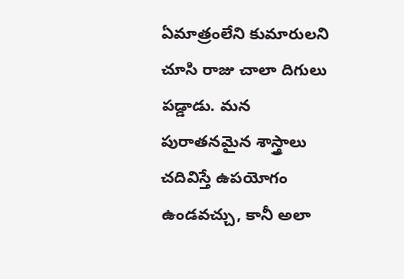ఏమాత్రంలేని కుమారులని చూసి రాజు చాలా దిగులు పడ్డాడు. మన పురాతనమైన శాస్త్రాలు చదివిస్తే ఉపయోగం ఉండవచ్చు, కానీ అలా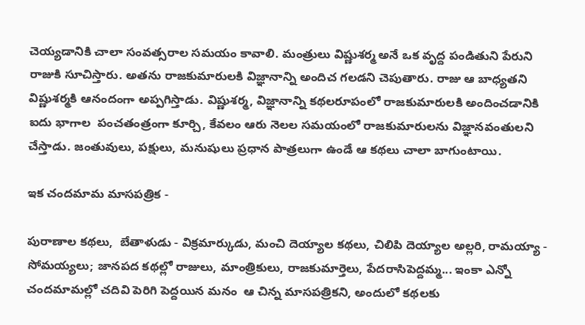చెయ్యడానికి చాలా సంవత్సరాల సమయం కావాలి. మంత్రులు విష్ణుశర్మ అనే ఒక వృద్ద పండితుని పేరుని రాజుకి సూచిస్తారు. అతను రాజకుమారులకి విజ్ఞానాన్ని అందిచ గలడని చెపుతారు. రాజు ఆ బాధ్యతని విష్ణుశర్మకి ఆనందంగా అప్పగిస్తాడు. విష్ణుశర్మ, విజ్ఞానాన్ని కథలరూపంలో రాజకుమారులకి అందించడానికి ఐదు భాగాల  పంచతంత్రంగా కూర్చి, కేవలం ఆరు నెలల సమయంలో రాజకుమారులను విజ్ఞానవంతులని చేస్తాడు. జంతువులు, పక్షులు, మనుషులు ప్రధాన పాత్రలుగా ఉండే ఆ కథలు చాలా బాగుంటాయి.

ఇక చందమామ మాసపత్రిక -

పురాణాల కథలు,  బేతాళుడు - విక్రమార్కుడు, మంచి దెయ్యాల కథలు, చిలిపి దెయ్యాల అల్లరి, రామయ్యా - సోమయ్యలు; జానపద కథల్లో రాజులు, మాంత్రికులు, రాజకుమార్తెలు, పేదరాసిపెద్దమ్మ... ఇంకా ఎన్నో చందమామల్లో చదివి పెరిగి పెద్దయిన మనం  ఆ చిన్న మాసపత్రికని, అందులో కథలకు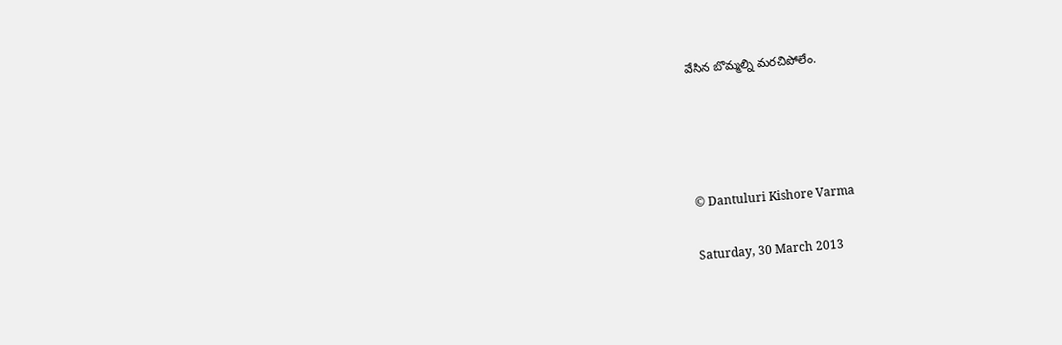వేసిన బొమ్మల్ని మరచిపోలేం.




© Dantuluri Kishore Varma

Saturday, 30 March 2013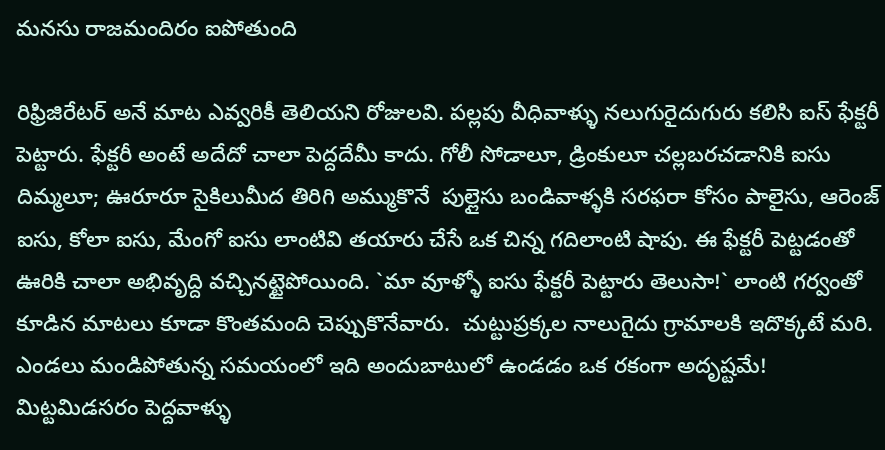మనసు రాజమందిరం ఐపోతుంది

రిఫ్రిజిరేటర్ అనే మాట ఎవ్వరికీ తెలియని రోజులవి. పల్లపు వీధివాళ్ళు నలుగురైదుగురు కలిసి ఐస్ ఫేక్టరీ పెట్టారు. ఫేక్టరీ అంటే అదేదో చాలా పెద్దదేమీ కాదు. గోలీ సోడాలూ, డ్రింకులూ చల్లబరచడానికి ఐసు దిమ్మలూ; ఊరూరూ సైకిలుమీద తిరిగి అమ్ముకొనే  పుల్లైసు బండివాళ్ళకి సరఫరా కోసం పాలైసు, ఆరెంజ్ ఐసు, కోలా ఐసు, మేంగో ఐసు లాంటివి తయారు చేసే ఒక చిన్న గదిలాంటి షాపు. ఈ ఫేక్టరీ పెట్టడంతో ఊరికి చాలా అభివృద్ది వచ్చినట్టైపోయింది. `మా వూళ్ళో ఐసు ఫేక్టరీ పెట్టారు తెలుసా!` లాంటి గర్వంతో కూడిన మాటలు కూడా కొంతమంది చెప్పుకొనేవారు.  చుట్టుప్రక్కల నాలుగైదు గ్రామాలకి ఇదొక్కటే మరి. ఎండలు మండిపోతున్న సమయంలో ఇది అందుబాటులో ఉండడం ఒక రకంగా అదృష్టమే! మిట్టమిడసరం పెద్దవాళ్ళు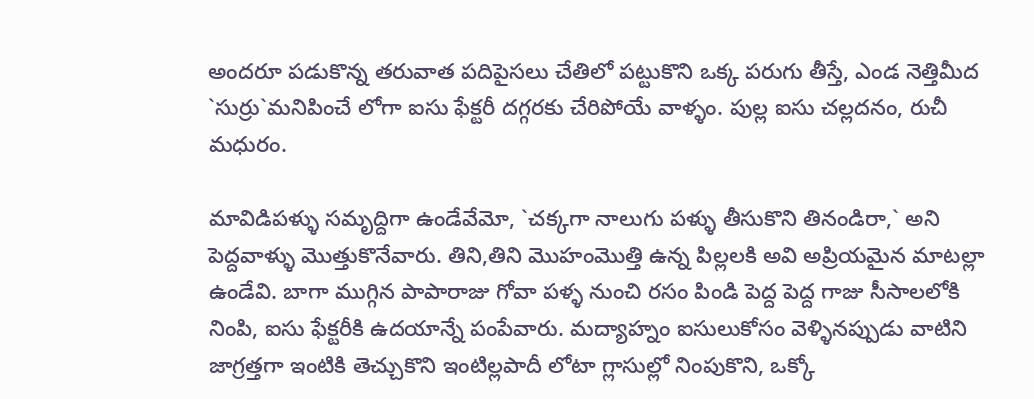అందరూ పడుకొన్న తరువాత పదిపైసలు చేతిలో పట్టుకొని ఒక్క పరుగు తీస్తే, ఎండ నెత్తిమీద `సుర్రు`మనిపించే లోగా ఐసు ఫేక్టరీ దగ్గరకు చేరిపోయే వాళ్ళం. పుల్ల ఐసు చల్లదనం, రుచీ మధురం.

మావిడిపళ్ళు సమృద్దిగా ఉండేవేమో, `చక్కగా నాలుగు పళ్ళు తీసుకొని తినండిరా,` అని పెద్దవాళ్ళు మొత్తుకొనేవారు. తిని,తిని మొహంమొత్తి ఉన్న పిల్లలకి అవి అప్రియమైన మాటల్లా ఉండేవి. బాగా ముగ్గిన పాపారాజు గోవా పళ్ళ నుంచి రసం పిండి పెద్ద పెద్ద గాజు సీసాలలోకి నింపి, ఐసు ఫేక్టరీకి ఉదయాన్నే పంపేవారు. మద్యాహ్నం ఐసులుకోసం వెళ్ళినప్పుడు వాటిని జాగ్రత్తగా ఇంటికి తెచ్చుకొని ఇంటిల్లపాదీ లోటా గ్లాసుల్లో నింపుకొని, ఒక్కో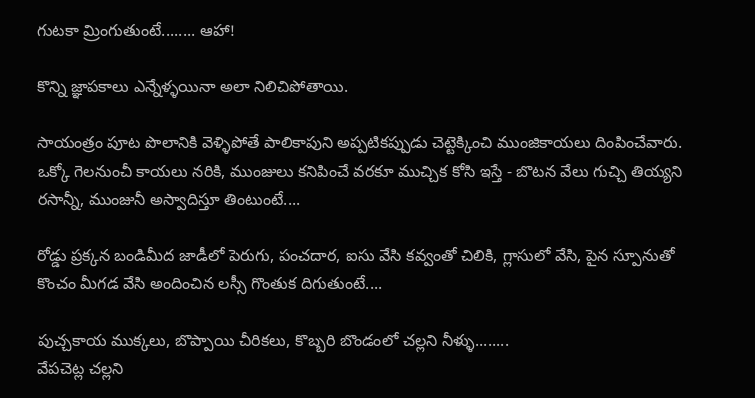గుటకా మ్రింగుతుంటే........ ఆహా!

కొన్ని జ్ఞాపకాలు ఎన్నేళ్ళయినా అలా నిలిచిపోతాయి.

సాయంత్రం పూట పొలానికి వెళ్ళిపోతే పాలికాపుని అప్పటికప్పుడు చెట్టెక్కించి ముంజికాయలు దింపించేవారు. ఒక్కో గెలనుంచీ కాయలు నరికి, ముంజులు కనిపించే వరకూ ముచ్చిక కోసి ఇస్తే - బొటన వేలు గుచ్చి తియ్యని రసాన్నీ, ముంజునీ అస్వాదిస్తూ తింటుంటే....

రోడ్డు ప్రక్కన బండిమీద జాడీలో పెరుగు, పంచదార, ఐసు వేసి కవ్వంతో చిలికి, గ్లాసులో వేసి, పైన స్పూనుతో కొంచం మీగడ వేసి అందించిన లస్సీ గొంతుక దిగుతుంటే....

పుచ్చకాయ ముక్కలు, బొప్పాయి చీరికలు, కొబ్బరి బొండంలో చల్లని నీళ్ళు........
వేపచెట్ల చల్లని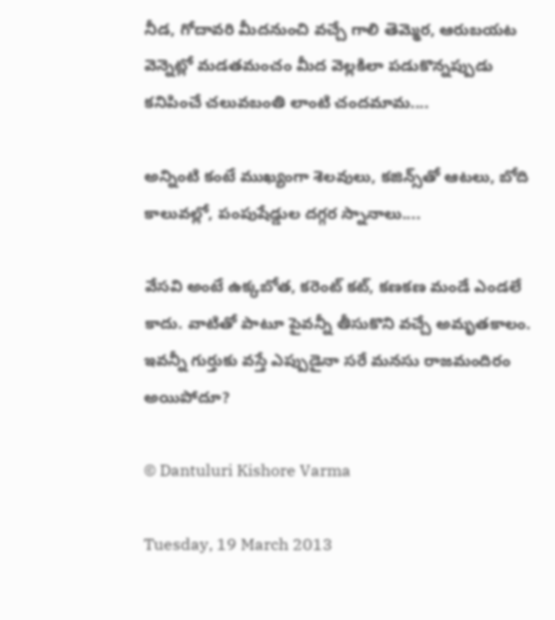నీడ, గోదావరి మీదనుంచి వచ్చే గాలి తెమ్మెర, ఆరుబయట వెన్నెట్లో మడతమంచం మీద వెల్లకిలా పడుకొన్నప్పుడు కనిపించే చలువబంతి లాంటి చందమామ....

అన్నింటి కంటే ముఖ్యంగా శెలవులు, కజిన్స్‌తో ఆటలు, బోది కాలువల్లో, పంపుషేడ్డుల దగ్గర స్నానాలు....

వేసవి అంటే ఉక్కబోత, కరెంట్ కట్, కణకణ మండే ఎండలే కాదు. వాటితో పాటూ పైవన్నీ తీసుకొని వచ్చే అమృతకాలం. ఇవన్నీ గుర్తుకు వస్తే ఎప్పుడైనా సరే మనసు రాజమందిరం అయిపోదూ?

© Dantuluri Kishore Varma

Tuesday, 19 March 2013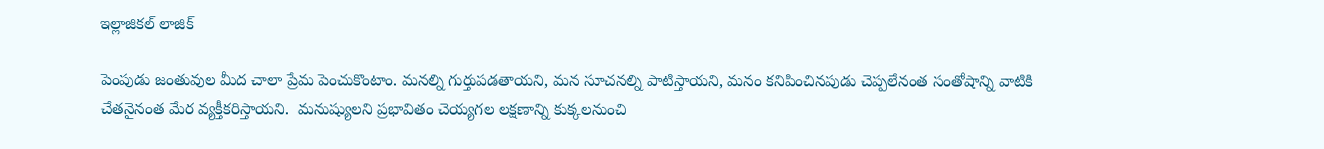ఇల్లాజికల్ లాజిక్

పెంపుడు జంతువుల మీద చాలా ప్రేమ పెంచుకొంటాం. మనల్ని గుర్తుపడతాయని, మన సూచనల్ని పాటిస్తాయని, మనం కనిపించినపుడు చెప్పలేనంత సంతోషాన్ని వాటికి చేతనైనంత మేర వ్యక్తీకరిస్తాయని.  మనుష్యులని ప్రభావితం చెయ్యగల లక్షణాన్ని కుక్కలనుంచి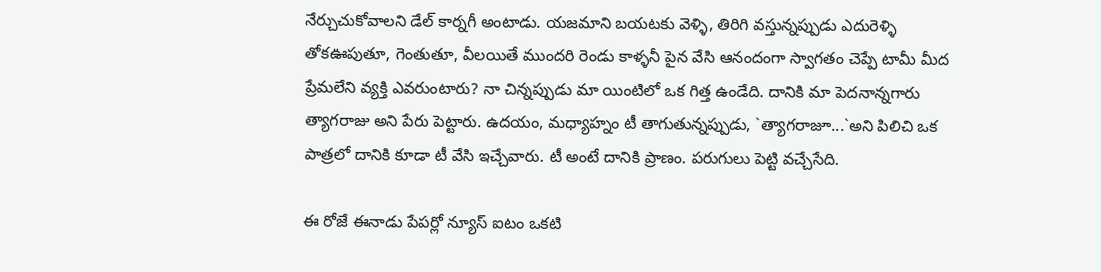నేర్చుచుకోవాలని డేల్ కార్నగీ అంటాడు. యజమాని బయటకు వెళ్ళి, తిరిగి వస్తున్నప్పుడు ఎదురెళ్ళి తోకఊపుతూ, గెంతుతూ, వీలయితే ముందరి రెండు కాళ్ళనీ పైన వేసి ఆనందంగా స్వాగతం చెప్పే టామీ మీద ప్రేమలేని వ్యక్తి ఎవరుంటారు? నా చిన్నప్పుడు మా యింటిలో ఒక గిత్త ఉండేది. దానికి మా పెదనాన్నగారు త్యాగరాజు అని పేరు పెట్టారు. ఉదయం, మధ్యాహ్నం టీ తాగుతున్నప్పుడు, `త్యాగరాజూ...`అని పిలిచి ఒక పాత్రలో దానికి కూడా టీ వేసి ఇచ్చేవారు. టీ అంటే దానికి ప్రాణం. పరుగులు పెట్టి వచ్చేసేది.

ఈ రోజే ఈనాడు పేపర్లో న్యూస్ ఐటం ఒకటి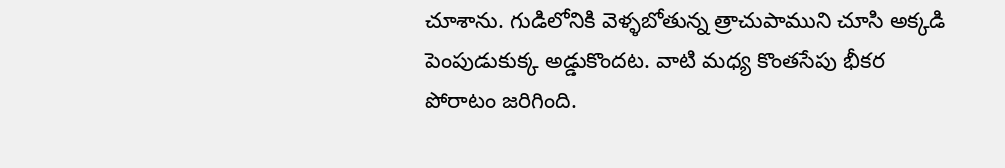చూశాను. గుడిలోనికి వెళ్ళబోతున్న త్రాచుపాముని చూసి అక్కడి పెంపుడుకుక్క అడ్డుకొందట. వాటి మధ్య కొంతసేపు భీకర పోరాటం జరిగింది.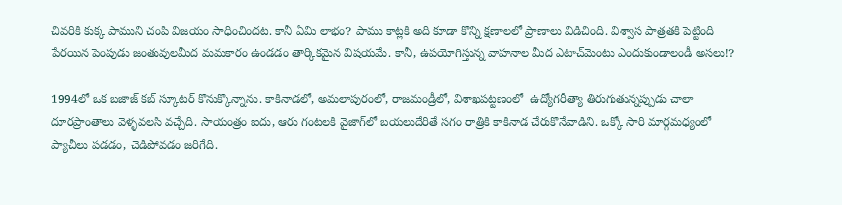చివరికి కుక్క పాముని చంపి విజయం సాధించిందట. కానీ ఏమి లాభం? పాము కాట్లకి అది కూడా కొన్ని క్షణాలలో ప్రాణాలు విడిచింది. విశ్వాస పాత్రతకి పెట్టింది పేరయిన పెంపుడు జంతువులమీద మమకారం ఉండడం తార్కికమైన విషయమే. కానీ, ఉపయోగిస్తున్న వాహనాల మీద ఎటాచ్‌మెంటు ఎందుకుండాలండీ అసలు!?

1994లో ఒక బజాజ్ కబ్ స్కూటర్ కొనుక్కొన్నాను. కాకినాడలో, అమలాపురంలో, రాజమండ్రీలో, విశాఖపట్టణంలో  ఉద్యోగరీత్యా తిరుగుతున్నప్పుడు చాలా దూరప్రాంతాలు వెళ్ళవలసి వచ్చేది. సాయంత్రం ఐదు, ఆరు గంటలకి వైజాగ్‌లో బయలుదేరితే సగం రాత్రికి కాకినాడ చేరుకొనేవాడిని. ఒక్కో సారి మార్గమధ్యంలో ప్యాచీలు పడడం, చెడిపోవడం జరిగేది.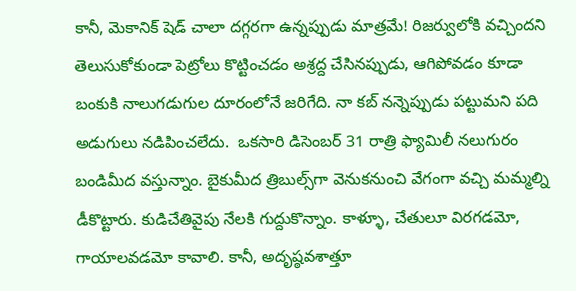కానీ, మెకానిక్ షెడ్ చాలా దగ్గరగా ఉన్నప్పుడు మాత్రమే! రిజర్వులోకి వచ్చిందని తెలుసుకోకుండా పెట్రోలు కొట్టించడం అశ్రద్ద చేసినప్పుడు, ఆగిపోవడం కూడా బంకుకి నాలుగడుగుల దూరంలోనే జరిగేది. నా కబ్ నన్నెప్పుడు పట్టుమని పది అడుగులు నడిపించలేదు.  ఒకసారి డిసెంబర్ 31 రాత్రి ఫ్యామిలీ నలుగురం బండిమీద వస్తున్నాం. బైకుమీద త్రిబుల్స్‌గా వెనుకనుంచి వేగంగా వచ్చి మమ్మల్ని డీకొట్టారు. కుడిచేతివైపు నేలకి గుద్దుకొన్నాం. కాళ్ళూ, చేతులూ విరగడమో, గాయాలవడమో కావాలి. కానీ, అదృష్ఠవశాత్తూ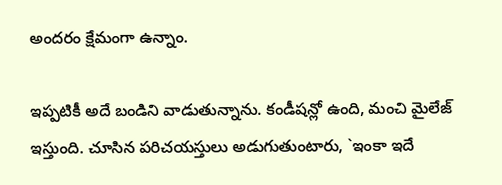అందరం క్షేమంగా ఉన్నాం.

ఇప్పటికీ అదే బండిని వాడుతున్నాను. కండీషన్లో ఉంది, మంచి మైలేజ్ ఇస్తుంది. చూసిన పరిచయస్తులు అడుగుతుంటారు, `ఇంకా ఇదే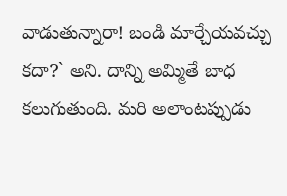వాడుతున్నారా! బండి మార్చేయవచ్చు కదా?` అని. దాన్ని అమ్మితే బాధ కలుగుతుంది. మరి అలాంటప్పుడు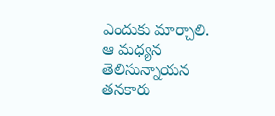ఎందుకు మార్చాలి.  ఆ మధ్యన తెలిసున్నాయన తనకారు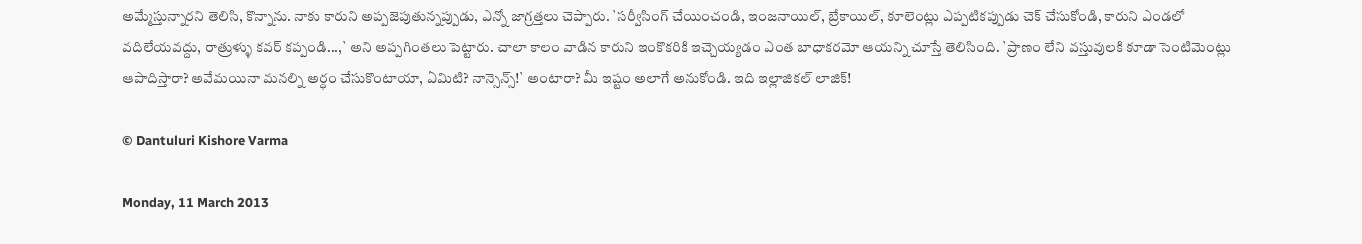అమ్మేస్తున్నారని తెలిసి, కొన్నాను. నాకు కారుని అప్పజెపుతున్నప్పుడు, ఎన్నో జాగ్రత్తలు చెప్పారు. `సర్వీసింగ్ చేయించండి, ఇంజనాయిల్, బ్రేకాయిల్, కూలెంట్లు ఎప్పటికప్పుడు చెక్ చేసుకోండి, కారుని ఎండలో వదిలేయవద్దు, రాత్రుళ్ళు కవర్ కప్పండి...,` అని అప్పగింతలు పెట్టారు. చాలా కాలం వాడిన కారుని ఇంకొకరికి ఇచ్చెయ్యడం ఎంత బాధాకరమో ఆయన్ని చూస్తే తెలిసింది. `ప్రాణం లేని వస్తువులకి కూడా సెంటిమెంట్లు ఆపాదిస్తారా? అవేమయినా మనల్ని అర్ధం చేసుకొంటాయా, ఏమిటి? నాన్సెన్స్!` అంటారా? మీ ఇష్టం అలాగే అనుకోండి. ఇది ఇల్లాజికల్ లాజిక్!

© Dantuluri Kishore Varma

Monday, 11 March 2013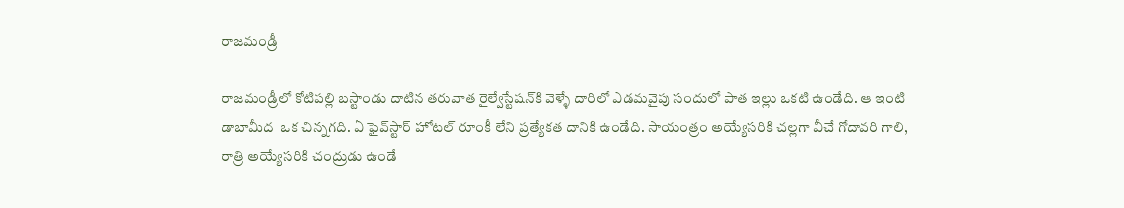రాజమండ్రీ

రాజమండ్రీలో కోటిపల్లి బస్టాండు దాటిన తరువాత రైల్వేస్టేషన్‌కి వెళ్ళే దారిలో ఎడమవైపు సందులో పాత ఇల్లు ఒకటి ఉండేది. ఆ ఇంటి డాబామీద  ఒక చిన్నగది. ఏ ఫైవ్‌స్టార్ హోటల్ రూంకీ లేని ప్రత్యేకత దానికి ఉండేది. సాయంత్రం అయ్యేసరికి చల్లగా వీచే గోదావరి గాలి, రాత్రి అయ్యేసరికి చంద్రుడు ఉండే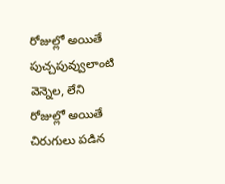రోజుల్లో అయితే పుచ్చపువ్వులాంటి వెన్నెల, లేని రోజుల్లో అయితే చిరుగులు పడిన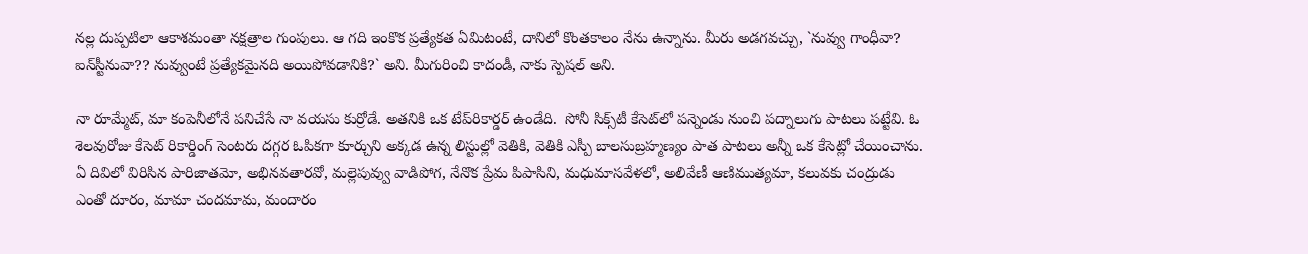నల్ల దుప్పటిలా ఆకాశమంతా నక్షత్రాల గుంపులు. ఆ గది ఇంకొక ప్రత్యేకత ఏమిటంటే, దానిలో కొంతకాలం నేను ఉన్నాను. మీరు అడగవచ్చు, `నువ్వు గాంధీవా? ఐన్‌స్టీనువా?? నువ్వుంటే ప్రత్యేకమైనది అయిపోవడానికి?` అని. మీగురించి కాదండీ, నాకు స్పెషల్ అని.

నా రూమ్మేట్, మా కంపెనీలోనే పనిచేసే నా వయసు కుర్రోడే. అతనికి ఒక టేప్‌రికార్డర్ ఉండేది.  సోనీ సిక్స్‌టీ కేసెట్‌లో పన్నెండు నుంచి పద్నాలుగు పాటలు పట్టేవి. ఓ శెలవురోజు కేసెట్ రికార్డింగ్ సెంటరు దగ్గర ఓపికగా కూర్చుని అక్కడ ఉన్న లిస్టుల్లో వెతికి, వెతికి ఎస్పీ బాలసుబ్రహ్మణ్యం పాత పాటలు అన్నీ ఒక కేసెట్లో చేయించాను. ఏ దివిలో విరిసిన పారిజాతమో, అభినవతారవో, మల్లెపువ్వు వాడిపోగ, నేనొక ప్రేమ పిపాసిని, మధుమాసవేళలో, అలివేణీ ఆణిముత్యమా, కలువకు చంద్రుడు ఎంతో దూరం, మామా చందమామ, మందారం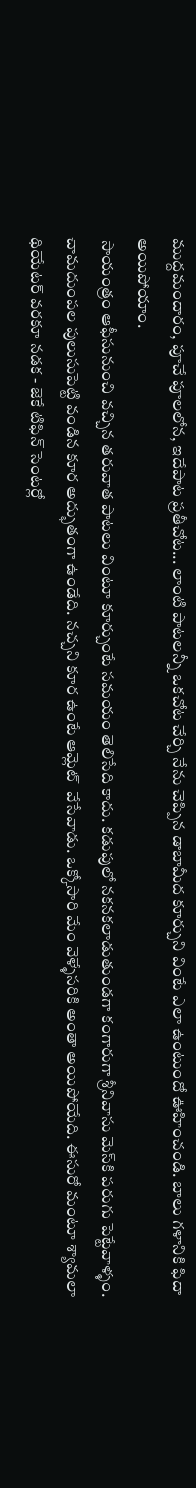ముద్దమందారం, పూచే పూలలోన, ఇదేపాట ప్రతీచోట... లాంటి పాటలన్నీ ఒకచోట చేర్చి నేను చెప్పిన డాబామీద కూర్చుని వింటే ఎలా ఉంటుందో ఊహించండి. బాలు గళానికి ఫిదా అయిపోయాం.
 సాయంత్రం ఆఫీసునుంచి వచ్చిన తరువాత పాటలు వింటూ కూర్చుంటే సమయం తెలిసేది కాదు. కడుపులో నకనకలాడుతుండగా కంగారుగా శ్రీనివాసు మెస్‌కి పరుగు పెట్టేవాళ్ళం. చామదుంపల పులుసుపెట్టి వండిన కూర అద్భుతంగా ఉండేది. నచ్చని కూర ఉంటే ఆమ్లెట్  వేసేవాడు. ఒక్కోసారి మేం వెళ్ళేసరికి అంతా అయిపోయేది. ఈసురో మంటూ శ్యామలా థియేటర్ వరకూ నడక - జెకే టిఫిన్ సెంటర్లో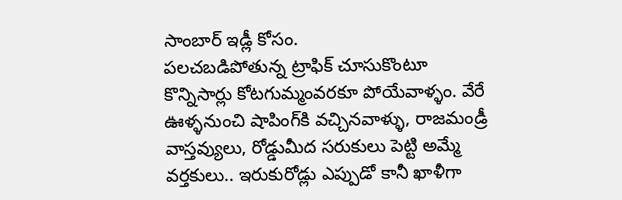సాంబార్ ఇడ్లీ కోసం.
పలచబడిపోతున్న ట్రాఫిక్ చూసుకొంటూ కొన్నిసార్లు కోటగుమ్మంవరకూ పోయేవాళ్ళం. వేరే ఊళ్ళనుంచి షాపింగ్‌కి వచ్చినవాళ్ళు, రాజమండ్రీ వాస్తవ్యులు, రోడ్డుమీద సరుకులు పెట్టి అమ్మే వర్తకులు.. ఇరుకురోడ్లు ఎప్పుడో కానీ ఖాళీగా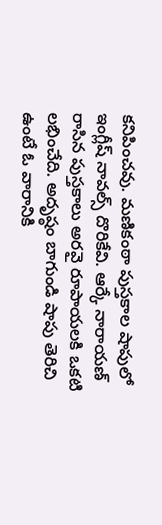కనిపించవు. మణికంఠా పుస్తకాల షాపులో ఇంగ్లీష్ నావల్స్ దొరికేవి. ఆర్కే నారాయణ్ రాసిన పుస్తకాలు అరవై రూపాయలకి ఒకటి లభించేది. అదృష్ఠం బాగుండి షాపు తెరిచి ఉంటే ఓ వారానికి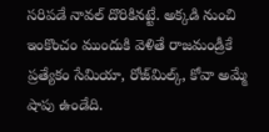సరిపడే నావల్ దొరికినట్టే. అక్కడి నుంచి ఇంకొంచం ముందుకి వెళితే రాజమండ్రీకే ప్రత్యేకం సేమియా, రోజ్‌మిల్క్, కోవా అమ్మే షాపు ఉండేది.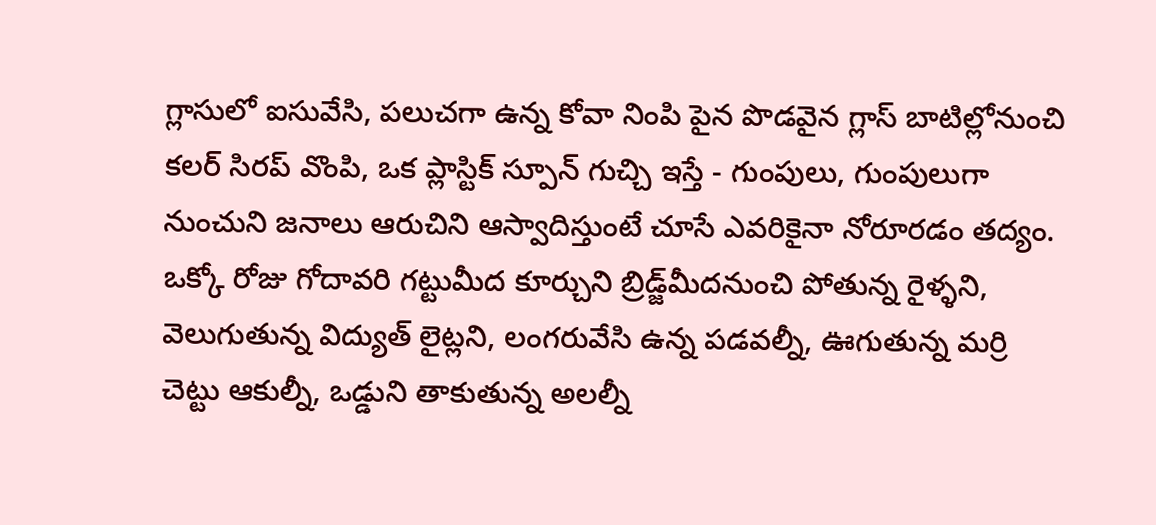గ్లాసులో ఐసువేసి, పలుచగా ఉన్న కోవా నింపి పైన పొడవైన గ్లాస్ బాటిల్లోనుంచి కలర్ సిరప్ వొంపి, ఒక ప్లాస్టిక్ స్పూన్ గుచ్చి ఇస్తే - గుంపులు, గుంపులుగా నుంచుని జనాలు ఆరుచిని ఆస్వాదిస్తుంటే చూసే ఎవరికైనా నోరూరడం తద్యం.
ఒక్కో రోజు గోదావరి గట్టుమీద కూర్చుని బ్రిడ్జ్‌మీదనుంచి పోతున్న రైళ్ళని, వెలుగుతున్న విద్యుత్ లైట్లని, లంగరువేసి ఉన్న పడవల్నీ, ఊగుతున్న మర్రి చెట్టు ఆకుల్నీ, ఒడ్డుని తాకుతున్న అలల్నీ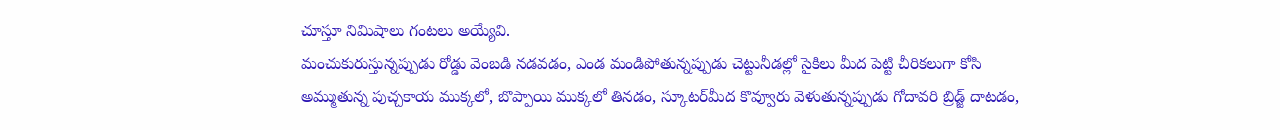చూస్తూ నిమిషాలు గంటలు అయ్యేవి.
మంచుకురుస్తున్నప్పుడు రోడ్డు వెంబడి నడవడం, ఎండ మండిపోతున్నప్పుడు చెట్టునీడల్లో సైకిలు మీద పెట్టి చీరికలుగా కోసి అమ్ముతున్న పుచ్చకాయ ముక్కలో, బొప్పాయి ముక్కలో తినడం, స్కూటర్‌మీద కొవ్వూరు వెళుతున్నప్పుడు గోదావరి బ్రిడ్జ్ దాటడం,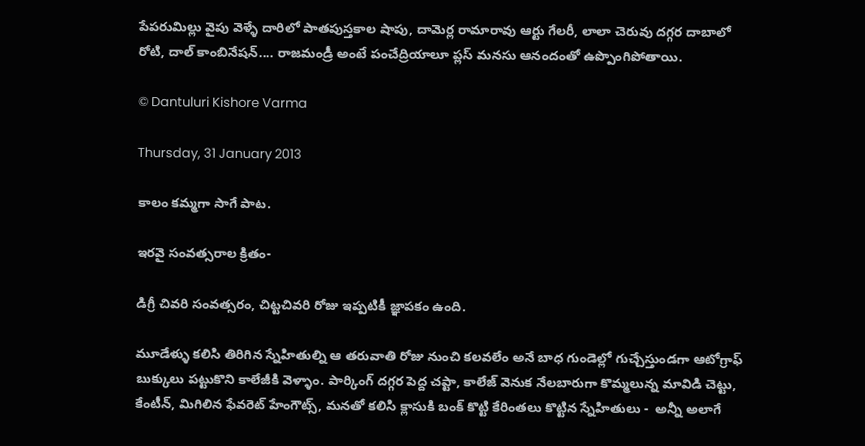పేపరుమిల్లు వైపు వెళ్ళే దారిలో పాతపుస్తకాల షాపు, దామెర్ల రామారావు ఆర్టు గేలరీ, లాలా చెరువు దగ్గర దాబాలో రోటి, దాల్ కాంబినేషన్.... రాజమండ్రీ అంటే పంచేద్రియాలూ ప్లస్ మనసు ఆనందంతో ఉప్పొంగిపోతాయి.

© Dantuluri Kishore Varma

Thursday, 31 January 2013

కాలం కమ్మగా సాగే పాట.

ఇరవై సంవత్సరాల క్రితం-

డిగ్రీ చివరి సంవత్సరం, చిట్టచివరి రోజు ఇప్పటికీ జ్ఞాపకం ఉంది.

మూడేళ్ళు కలిసి తిరిగిన స్నేహితుల్ని ఆ తరువాతి రోజు నుంచి కలవలేం అనే బాధ గుండెల్లో గుచ్చేస్తుండగా ఆటోగ్రాఫ్ బుక్కులు పట్టుకొని కాలేజీకి వెళ్ళాం. పార్కింగ్ దగ్గర పెద్ద చప్టా, కాలేజ్ వెనుక నేలబారుగా కొమ్మలున్న మావిడి చెట్టు,  కేంటీన్, మిగిలిన ఫేవరెట్ హేంగౌట్స్, మనతో కలిసి క్లాసుకి బంక్ కొట్టి కేరింతలు కొట్టిన స్నేహితులు -  అన్నీ అలాగే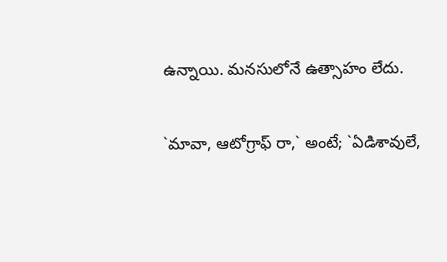ఉన్నాయి. మనసులోనే ఉత్సాహం లేదు.

`మావా, ఆటోగ్రాఫ్ రా,` అంటే; `ఏడిశావులే,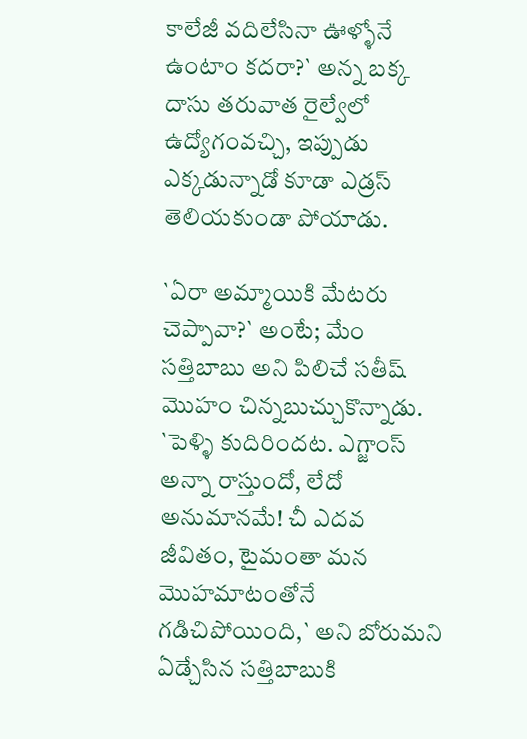కాలేజీ వదిలేసినా ఊళ్ళోనే ఉంటాం కదరా?` అన్న బక్క దాసు తరువాత రైల్వేలో ఉద్యోగంవచ్చి, ఇప్పుడు ఎక్కడున్నాడో కూడా ఎడ్రస్ తెలియకుండా పోయాడు.

`ఏరా అమ్మాయికి మేటరు చెప్పావా?` అంటే; మేం సత్తిబాబు అని పిలిచే సతీష్ మొహం చిన్నబుచ్చుకొన్నాడు. `పెళ్ళి కుదిరిందట. ఎగ్జాంస్ అన్నా రాస్తుందో, లేదో అనుమానమే! చీ ఎదవ జీవితం, టైమంతా మన మొహమాటంతోనే గడిచిపోయింది,` అని బోరుమని ఏడ్చేసిన సత్తిబాబుకి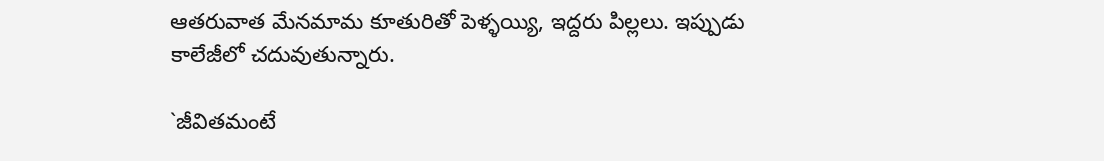ఆతరువాత మేనమామ కూతురితో పెళ్ళయ్యి, ఇద్దరు పిల్లలు. ఇప్పుడు కాలేజీలో చదువుతున్నారు.

`జీవితమంటే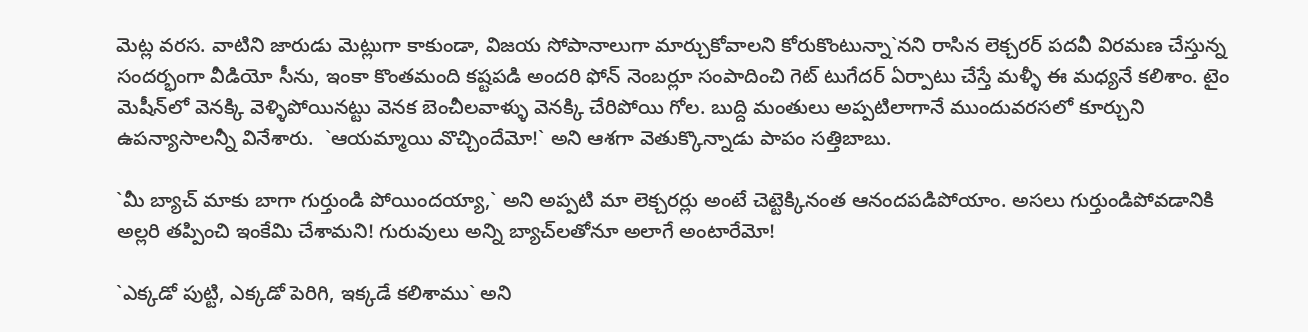మెట్ల వరస. వాటిని జారుడు మెట్లుగా కాకుండా, విజయ సోపానాలుగా మార్చుకోవాలని కోరుకొంటున్నా`నని రాసిన లెక్చరర్ పదవీ విరమణ చేస్తున్న సందర్భంగా వీడియో సీను, ఇంకా కొంతమంది కష్టపడి అందరి ఫోన్ నెంబర్లూ సంపాదించి గెట్ టుగేదర్ ఏర్పాటు చేస్తే మళ్ళీ ఈ మధ్యనే కలిశాం. టైం మెషీన్‌లో వెనక్కి వెళ్ళిపోయినట్టు వెనక బెంచీలవాళ్ళు వెనక్కి చేరిపోయి గోల. బుద్ది మంతులు అప్పటిలాగానే ముందువరసలో కూర్చుని ఉపన్యాసాలన్నీ వినేశారు.  `ఆయమ్మాయి వొచ్చిందేమో!` అని ఆశగా వెతుక్కొన్నాడు పాపం సత్తిబాబు.

`మీ బ్యాచ్ మాకు బాగా గుర్తుండి పోయిందయ్యా,` అని అప్పటి మా లెక్చరర్లు అంటే చెట్టెక్కినంత ఆనందపడిపోయాం. అసలు గుర్తుండిపోవడానికి అల్లరి తప్పించి ఇంకేమి చేశామని! గురువులు అన్ని బ్యాచ్‌లతోనూ అలాగే అంటారేమో!

`ఎక్కడో పుట్టి, ఎక్కడో పెరిగి, ఇక్కడే కలిశాము` అని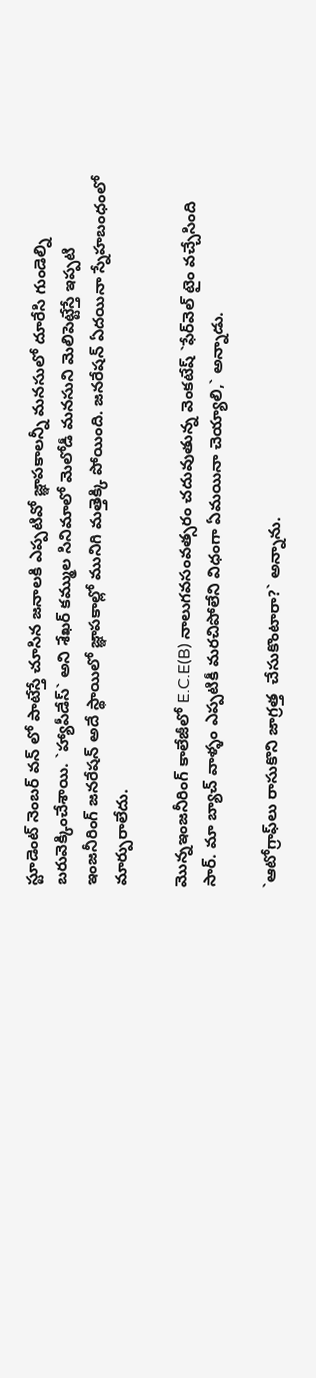స్టూడెంట్ నెంబర్ వన్ లో పాటేస్తే చూసిన జనాలకి ఎప్పటివో జ్ఞాపకాలన్నీ మనసులో దూరేసి గుండెల్ని బరువెక్కించేశాయి. `హ్యాపీడేస్` అని శేఖర్ కమ్ముల సినిమాలో మెలోడీ మనసుని మెలిపెట్టేస్తే ఇప్పటి ఇంజనీరింగ్ జనరేషన్ అదే స్థాయిలో జ్ఞాపకాల్లో మునిగి మత్తెక్కి పోయింది. జనరేషన్ ఏదయినా స్నేహబంధంలో మార్పురాలేదు.

మొన్నఇంజనీరింగ్ కాలేజీలో E.C.E(B) నాలుగవసంవత్సరం చదువుతున్న వెంకటేష్ `ఫేర్‌వెల్ టైం వచ్చేసింది సార్. మా బ్యాచ్ వాళ్ళం ఎప్పటికీ మరచిపోలేని విధంగా ఏమయినా చెయ్యాలి,` అన్నాడు.

`ఆటోగ్రాఫ్‌లు రాసుకొని జాగ్రత్త  చేసుకొంటారా?` అన్నాను.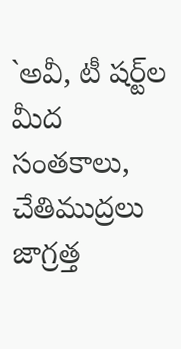`అవీ, టీ షర్ట్‌ల మీద సంతకాలు, చేతిముద్రలు జాగ్రత్త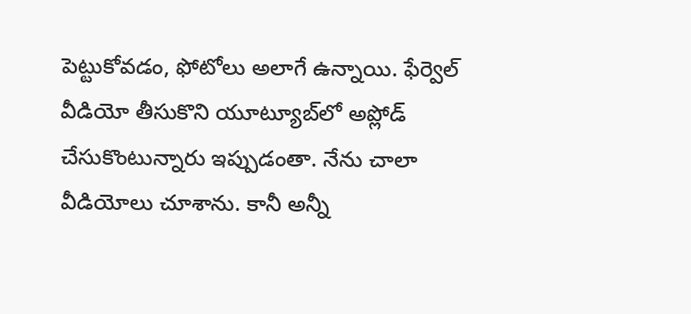పెట్టుకోవడం, ఫోటోలు అలాగే ఉన్నాయి. ఫేర్వెల్ వీడియో తీసుకొని యూట్యూబ్‌లో అప్లోడ్ చేసుకొంటున్నారు ఇప్పుడంతా. నేను చాలా వీడియోలు చూశాను. కానీ అన్నీ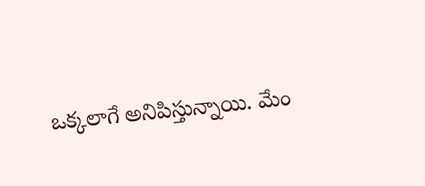ఒక్కలాగే అనిపిస్తున్నాయి. మేం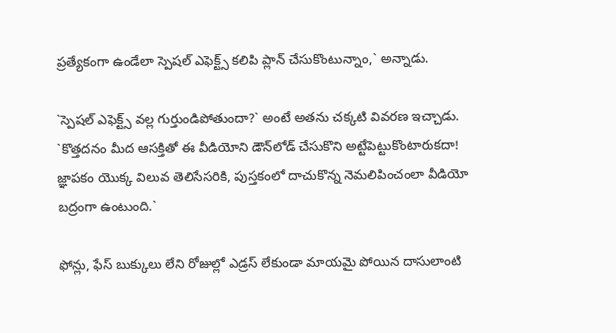ప్రత్యేకంగా ఉండేలా స్పెషల్ ఎఫెక్ట్స్ కలిపి ప్లాన్ చేసుకొంటున్నాం,` అన్నాడు.

`స్పెషల్ ఎఫెక్ట్స్ వల్ల గుర్తుండిపోతుందా?` అంటే అతను చక్కటి వివరణ ఇచ్చాడు. `కొత్తదనం మీద ఆసక్తితో ఈ వీడియోని డౌన్‌లోడ్ చేసుకొని అట్టేపెట్టుకొంటారుకదా!  జ్ఞాపకం యొక్క విలువ తెలిసేసరికి, పుస్తకంలో దాచుకొన్న నెమలిపించంలా వీడియో బద్రంగా ఉంటుంది.`

ఫోన్లు, ఫేస్ బుక్కులు లేని రోజుల్లో ఎడ్రస్ లేకుండా మాయమై పోయిన దాసులాంటి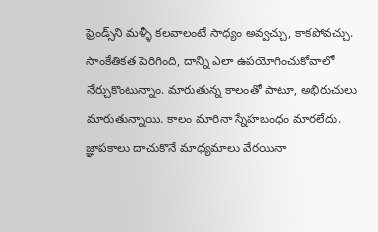ఫ్రెండ్స్‌ని మళ్ళీ కలవాలంటే సాధ్యం అవ్వచ్చు, కాకపోవచ్చు. సాంకేతికత పెరిగింది, దాన్ని ఎలా ఉపయోగించుకోవాలో నేర్చుకొంటున్నాం. మారుతున్న కాలంతో పాటూ, అభిరుచులు మారుతున్నాయి. కాలం మారినా స్నేహబంధం మారలేదు. జ్ఞాపకాలు దాచుకొనే మాధ్యమాలు వేరయినా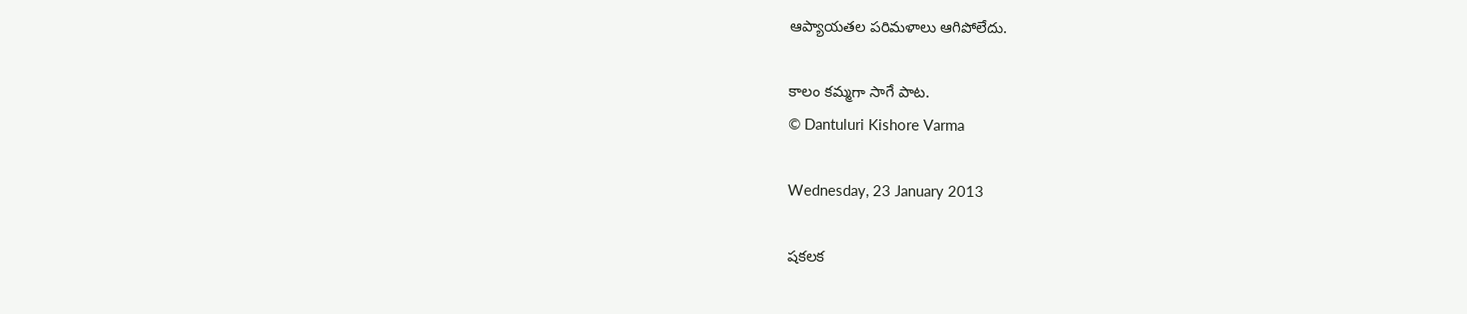ఆప్యాయతల పరిమళాలు ఆగిపోలేదు.

కాలం కమ్మగా సాగే పాట.
© Dantuluri Kishore Varma

Wednesday, 23 January 2013

షకలక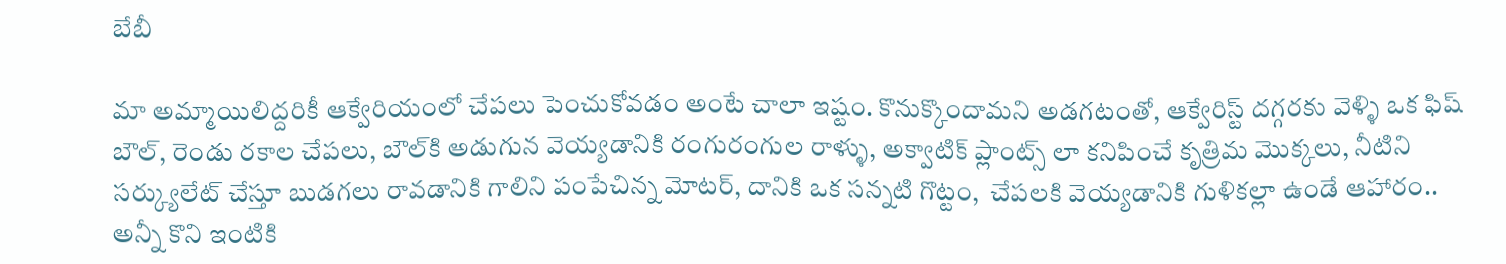బేబీ

మా అమ్మాయిలిద్దరికీ ఆక్వేరియంలో చేపలు పెంచుకోవడం అంటే చాలా ఇష్టం. కొనుక్కొందామని అడగటంతో, ఆక్వేరిస్ట్ దగ్గరకు వెళ్ళి ఒక ఫిష్ బౌల్, రెండు రకాల చేపలు, బౌల్‌కి అడుగున వెయ్యడానికి రంగురంగుల రాళ్ళు, అక్వాటిక్ ప్లాంట్స్ లా కనిపించే కృత్రిమ మొక్కలు, నీటిని సర్క్యులేట్ చేస్తూ బుడగలు రావడానికి గాలిని పంపేచిన్న మోటర్, దానికి ఒక సన్నటి గొట్టం,  చేపలకి వెయ్యడానికి గుళికల్లా ఉండే ఆహారం.. అన్నీ కొని ఇంటికి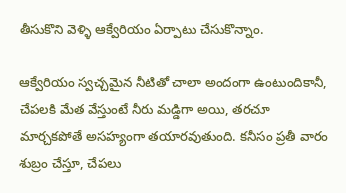తీసుకొని వెళ్ళి ఆక్వేరియం ఏర్పాటు చేసుకొన్నాం.

ఆక్వేరియం స్వచ్చమైన నీటితో చాలా అందంగా ఉంటుందికానీ, చేపలకి మేత వేస్తుంటే నీరు మడ్డిగా అయి, తరచూ మార్చకపోతే అసహ్యంగా తయారవుతుంది. కనీసం ప్రతీ వారం శుబ్రం చేస్తూ, చేపలు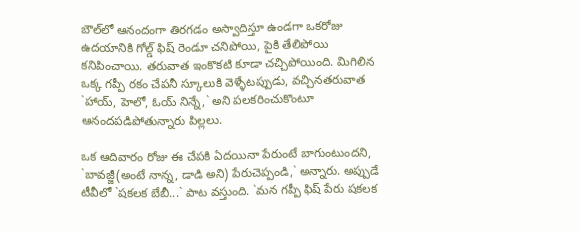బౌల్‌లో ఆనందంగా తిరగడం అస్వాదిస్తూ ఉండగా ఒకరోజు ఉదయానికి గోల్డ్ ఫిష్ రెండూ చనిపోయి, పైకి తేలిపోయి కనిపించాయి. తరువాత ఇంకొకటి కూడా చచ్చిపోయింది. మిగిలిన ఒక్క గప్పీ రకం చేపనీ స్కూలుకి వెళ్ళేటప్పుడు, వచ్చినతరువాత `హాయ్, హెలో, ఓయ్ నిన్నే,` అని పలకరించుకొంటూ ఆనందపడిపోతున్నారు పిల్లలు.

ఒక ఆదివారం రోజు ఈ చేపకి ఏదయినా పేరుంటే బాగుంటుందని, `బావజ్జీ(అంటే నాన్న, డాడి అని) పేరుచెప్పండి,` అన్నారు. అప్పుడే టీవీలో `షకలక బేబీ...` పాట వస్తుంది. `మన గప్పీ ఫిష్ పేరు షకలక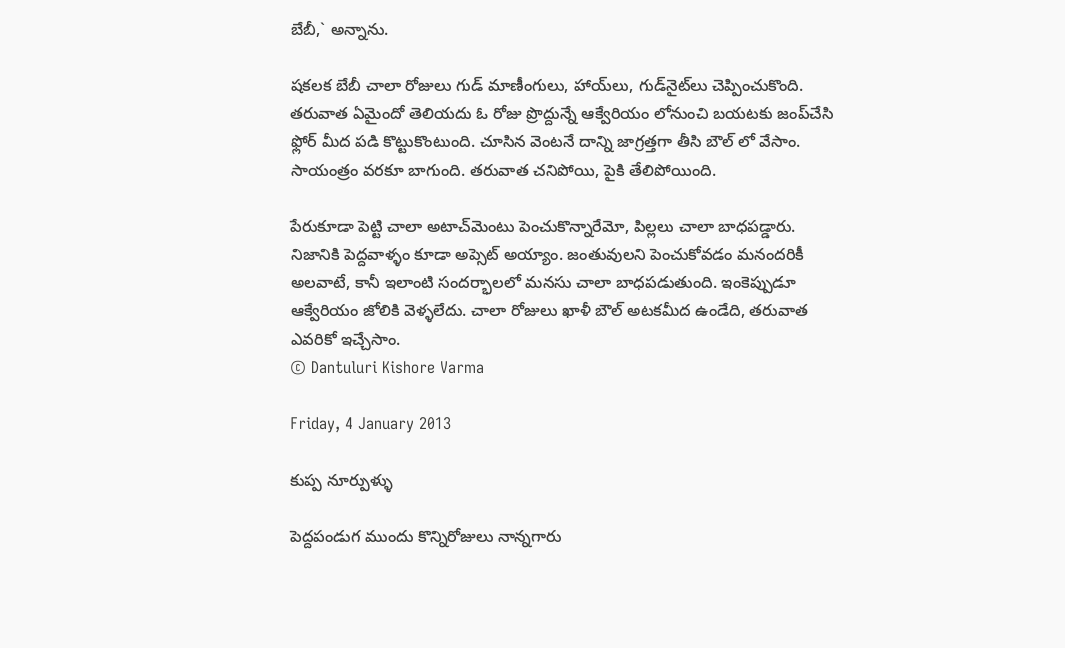బేబీ,` అన్నాను.

షకలక బేబీ చాలా రోజులు గుడ్ మాణీంగులు, హాయ్‌లు, గుడ్‌నైట్‌లు చెప్పించుకొంది. తరువాత ఏమైందో తెలియదు ఓ రోజు ప్రొద్దున్నే ఆక్వేరియం లోనుంచి బయటకు జంప్‌చేసి ఫ్లోర్ మీద పడి కొట్టుకొంటుంది. చూసిన వెంటనే దాన్ని జాగ్రత్తగా తీసి బౌల్ లో వేసాం. సాయంత్రం వరకూ బాగుంది. తరువాత చనిపోయి, పైకి తేలిపోయింది.

పేరుకూడా పెట్టి చాలా అటాచ్‌మెంటు పెంచుకొన్నారేమో, పిల్లలు చాలా బాధపడ్డారు. నిజానికి పెద్దవాళ్ళం కూడా అప్సెట్ అయ్యాం. జంతువులని పెంచుకోవడం మనందరికీ అలవాటే, కానీ ఇలాంటి సందర్భాలలో మనసు చాలా బాధపడుతుంది. ఇంకెప్పుడూ ఆక్వేరియం జోలికి వెళ్ళలేదు. చాలా రోజులు ఖాళీ బౌల్ అటకమీద ఉండేది, తరువాత ఎవరికో ఇచ్చేసాం.
© Dantuluri Kishore Varma

Friday, 4 January 2013

కుప్ప నూర్పుళ్ళు

పెద్దపండుగ ముందు కొన్నిరోజులు నాన్నగారు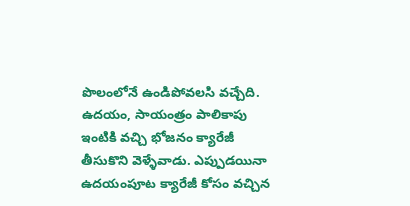పొలంలోనే ఉండిపోవలసి వచ్చేది. ఉదయం, సాయంత్రం పాలికాపు ఇంటికి వచ్చి భోజనం క్యారేజీ తీసుకొని వెళ్ళేవాడు. ఎప్పుడయినా ఉదయంపూట క్యారేజీ కోసం వచ్చిన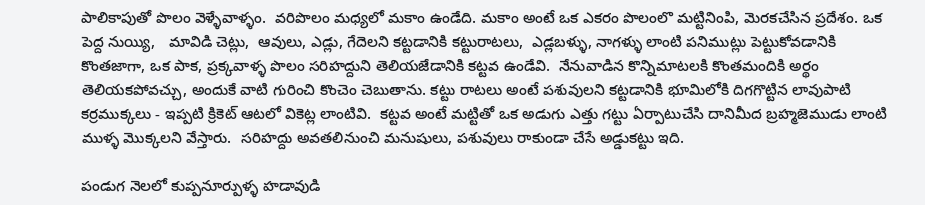పాలికాపుతో పొలం వెళ్ళేవాళ్ళం.  వరిపొలం మధ్యలో మకాం ఉండేది. మకాం అంటే ఒక ఎకరం పొలంలొ మట్టినింపి, మెరకచేసిన ప్రదేశం. ఒక పెద్ద నుయ్యి,   మావిడి చెట్లు,  ఆవులు, ఎడ్లు, గేదెలని కట్టడానికి కట్టురాటలు,  ఎడ్లబళ్ళు, నాగళ్ళు లాంటి పనిముట్లు పెట్టుకోవడానికి కొంతజాగా, ఒక పాక, ప్రక్కవాళ్ళ పొలం సరిహద్దుని తెలియజేడానికి కట్టవ ఉండేవి.  నేనువాడిన కొన్నిమాటలకి కొంతమందికి అర్థం తెలియకపోవచ్చు, అందుకే వాటి గురించి కొంచెం చెబుతాను. కట్టు రాటలు అంటే పశువులని కట్టడానికి భూమిలోకి దిగగొట్టిన లావుపాటి కర్రముక్కలు - ఇప్పటి క్రికెట్ ఆటలో వికెట్ల లాంటివి.  కట్టవ అంటే మట్టితో ఒక అడుగు ఎత్తు గట్టు ఏర్పాటుచేసి దానిమీద బ్రహ్మజెముడు లాంటి ముళ్ళ మొక్కలని వేస్తారు.  సరిహద్దు అవతలినుంచి మనుషులు, పశువులు రాకుండా చేసే అడ్డుకట్టు ఇది.

పండుగ నెలలో కుప్పనూర్పుళ్ళ హడావుడి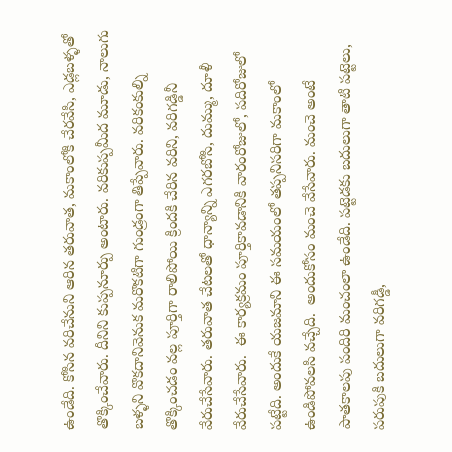ఉండేది. కోసిన వరిచేనుని ఆరిన తరువాత, మకాంలోకి చేరవేసి, ఎడ్లబళ్ళతో తొక్కించేవారు. దీనిని కుప్పనూర్పు అంటారు. వరికుప్పమీద మూడు, నాలుగు బళ్ళని వొకదానివెనుక మరొకటిగా గుండ్రంగా తిప్పేవారు. వరికంకుల్ని తొక్కించడం వల్ల పూర్తిగా రాలిపోయి క్రిందకి చేరిన వరిని, వరిగడ్డినీ వేరుచేసేవారు. తరువాత చేటలతో ధాన్యాన్ని ఎగరబోసి, దుమ్ము, దూళీ వేరుచేసేవారు.  ఈ కార్యక్రమం పూర్తికావడానికి వారంరోజులో, పదిరోజులో పట్టేది. అందుకే యజమాని ఈ సమయంలో తప్పనిసరిగా మకాంలో ఉండిపోవలసి వచ్చేది.  అందుకోసం మంచె వేసేవారు. మంచె అంటే పాతకాలపు పందిరి మంచంలా ఉండేది. పట్టెడకు బదులుగా తాటి పట్టెలు, పరుపుకి బదులుగా వరిగడ్డీ,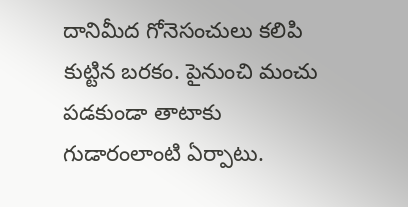దానిమీద గోనెసంచులు కలిపి కుట్టిన బరకం. పైనుంచి మంచు పడకుండా తాటాకు గుడారంలాంటి ఏర్పాటు.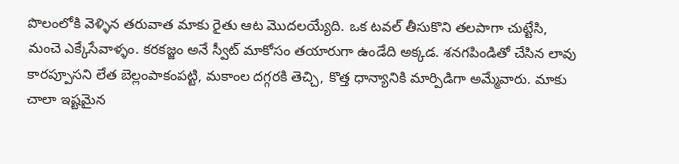పొలంలోకి వెళ్ళిన తరువాత మాకు రైతు ఆట మొదలయ్యేది. ఒక టవల్ తీసుకొని తలపాగా చుట్టేసి, మంచె ఎక్కేసేవాళ్ళం. కరకజ్జం అనే స్వీట్ మాకోసం తయారుగా ఉండేది అక్కడ. శనగపిండితో చేసిన లావు కారప్పూసని లేత బెల్లంపాకంపట్టి, మకాంల దగ్గరకి తెచ్చి, కొత్త ధాన్యానికి మార్పిడిగా అమ్మేవారు. మాకు చాలా ఇష్టమైన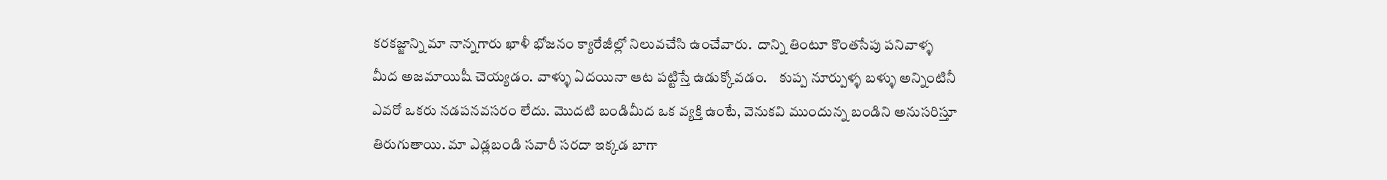కరకజ్జాన్ని మా నాన్నగారు ఖాళీ భోజనం క్యారేజీల్లో నిలువచేసి ఉంచేవారు.  దాన్ని తింటూ కొంతసేపు పనివాళ్ళ మీద అజమాయిషీ చెయ్యడం. వాళ్ళు ఏదయినా ఆట పట్టిస్తే ఉడుక్కోవడం.    కుప్ప నూర్పుళ్ళ బళ్ళు అన్నింటినీ ఎవరో ఒకరు నడపనవసరం లేదు. మొదటి బండిమీద ఒక వ్యక్తి ఉంటే, వెనుకవి ముందున్న బండిని అనుసరిస్తూ తిరుగుతాయి. మా ఎడ్లబండి సవారీ సరదా ఇక్కడ బాగా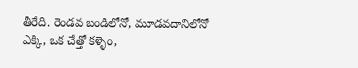తీరేది. రెండవ బండిలోనో, మూడవదానిలోనో ఎక్కి, ఒక చేత్తో కళ్ళెం,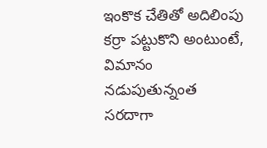ఇంకొక చేతితో అదిలింపు కర్రా పట్టుకొని అంటుంటే, విమానం నడుపుతున్నంత సరదాగా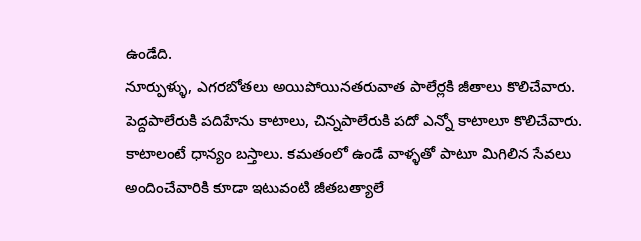ఉండేది.
నూర్పుళ్ళు, ఎగరబోతలు అయిపోయినతరువాత పాలేర్లకి జీతాలు కొలిచేవారు. పెద్దపాలేరుకి పదిహేను కాటాలు, చిన్నపాలేరుకి పదో ఎన్నో కాటాలూ కొలిచేవారు. కాటాలంటే ధాన్యం బస్తాలు. కమతంలో ఉండే వాళ్ళతో పాటూ మిగిలిన సేవలు అందించేవారికి కూడా ఇటువంటి జీతబత్యాలే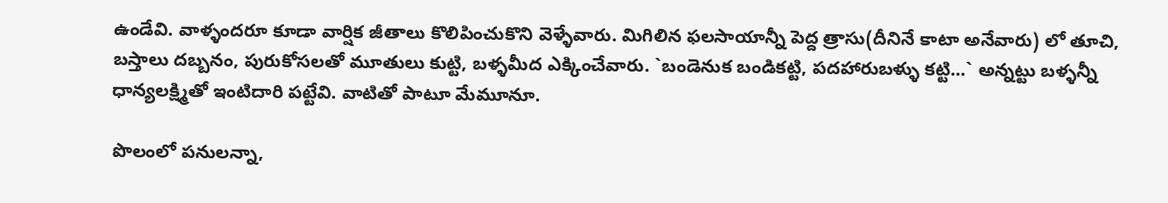ఉండేవి. వాళ్ళందరూ కూడా వార్షిక జీతాలు కొలిపించుకొని వెళ్ళేవారు. మిగిలిన ఫలసాయాన్నీ పెద్ద త్రాసు(దీనినే కాటా అనేవారు) లో తూచి, బస్తాలు దబ్బనం, పురుకోసలతో మూతులు కుట్టి, బళ్ళమీద ఎక్కించేవారు. `బండెనుక బండికట్టి, పదహారుబళ్ళు కట్టి...` అన్నట్టు బళ్ళన్నీ ధాన్యలక్ష్మితో ఇంటిదారి పట్టేవి. వాటితో పాటూ మేమూనూ.

పొలంలో పనులన్నా,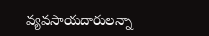వ్యవసాయదారులన్నా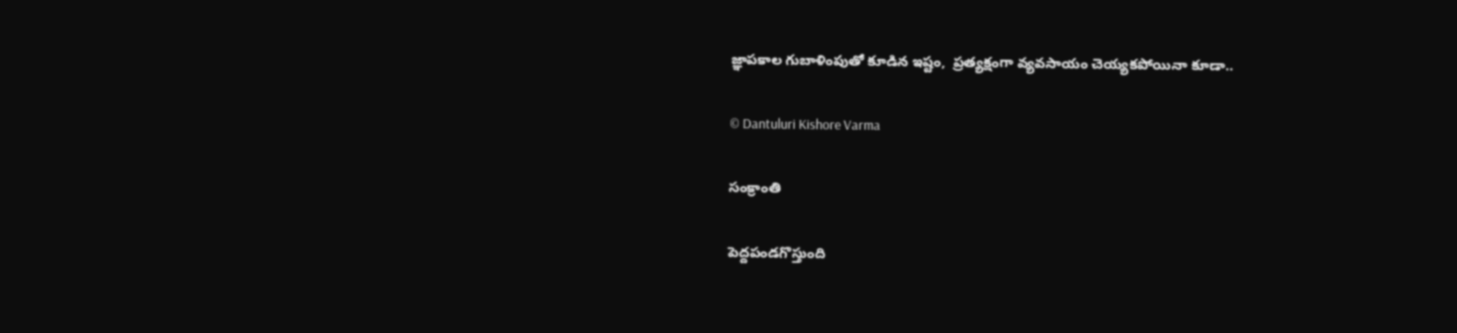జ్ఞాపకాల గుబాళింపుతో కూడిన ఇష్టం,  ప్రత్యక్షంగా వ్యవసాయం చెయ్యకపోయినా కూడా..

© Dantuluri Kishore Varma

సంక్రాంతి

పెద్దపండగొస్తుంది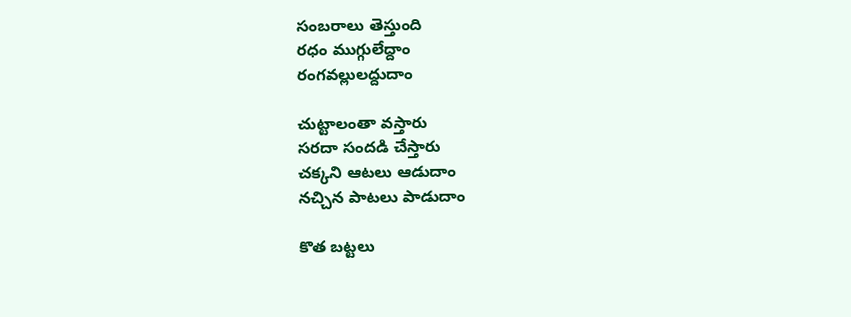సంబరాలు తెస్తుంది
రధం ముగ్గులేద్దాం
రంగవల్లులద్దుదాం

చుట్టాలంతా వస్తారు
సరదా సందడి చేస్తారు
చక్కని ఆటలు ఆడుదాం
నచ్చిన పాటలు పాడుదాం

కొత బట్టలు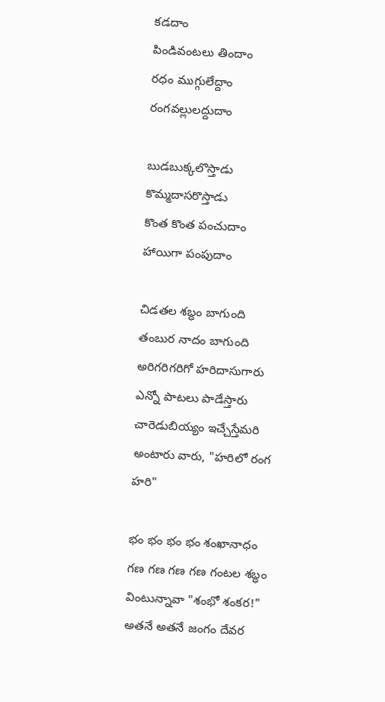కడదాం
పిండివంటలు తిందాం
రధం ముగ్గులేద్దాం
రంగవల్లులద్దుదాం

బుడబుక్కలొస్తాడు
కొమ్మదాసరొస్తాడు
కొంత కొంత పంచుదాం
హాయిగా పంపుదాం

చిడతల శబ్ధం బాగుంది
తంబుర నాదం బాగుంది
అరిగరిగరిగో హరిదాసుగారు
ఎన్నో పాటలు పాడేస్తారు
చారెడుబియ్యం ఇచ్చేస్తేమరి
అంటారు వారు, "హరిలో రంగ హరి"

భం భం భం భం శంఖానాధం
గణ గణ గణ గణ గంటల శబ్ధం
వింటున్నావా "శంభో శంకర!"
అతనే అతనే జంగం దేవర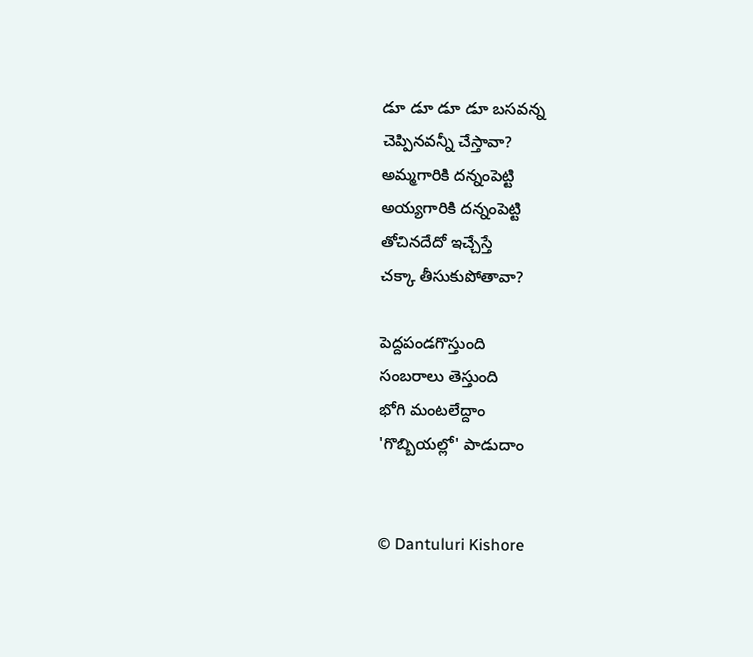డూ డూ డూ డూ బసవన్న
చెప్పినవన్నీ చేస్తావా?
అమ్మగారికి దన్నంపెట్టి
అయ్యగారికి దన్నంపెట్టి
తోచినదేదో ఇచ్చేస్తే
చక్కా తీసుకుపోతావా?

పెద్దపండగొస్తుంది
సంబరాలు తెస్తుంది
భోగి మంటలేద్దాం
'గొబ్బియల్లో' పాడుదాం


© Dantuluri Kishore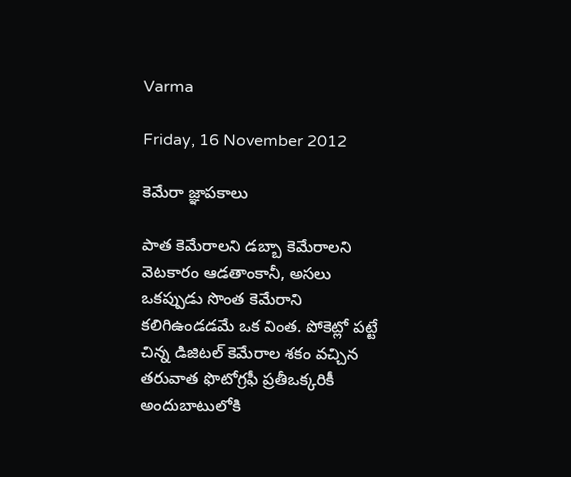Varma

Friday, 16 November 2012

కెమేరా జ్ఞాపకాలు

పాత కెమేరాలని డబ్బా కెమేరాలని వెటకారం ఆడతాంకానీ, అసలు ఒకప్పుడు సొంత కెమేరాని కలిగిఉండడమే ఒక వింత. పోకెట్లో పట్టే చిన్న డిజిటల్ కెమేరాల శకం వచ్చిన తరువాత ఫొటోగ్రఫీ ప్రతీఒక్కరికీ అందుబాటులోకి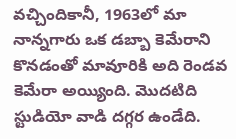వచ్చిందికానీ, 1963లో మా నాన్నగారు ఒక డబ్బా కెమేరాని కొనడంతో మావూరికి అది రెండవ కెమేరా అయ్యింది. మొదటిది  స్టుడియో వాడి దగ్గర ఉండేది.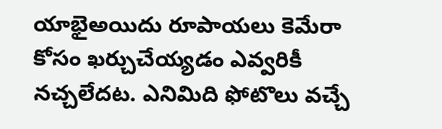యాభైఅయిదు రూపాయలు కెమేరా కోసం ఖర్చుచేయ్యడం ఎవ్వరికీ నచ్చలేదట. ఎనిమిది ఫోటొలు వచ్చే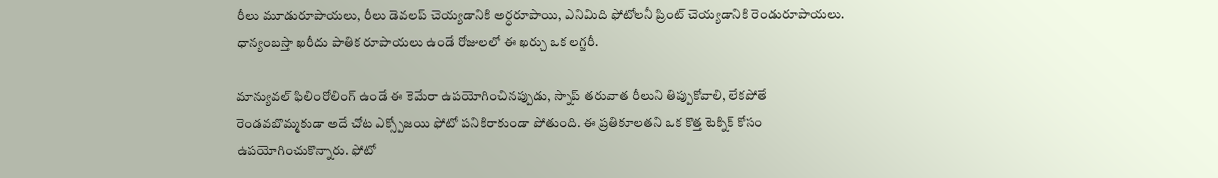రీలు మూడురూపాయలు, రీలు డెవలప్ చెయ్యడానికి అర్ధరూపాయి, ఎనిమిది ఫోటోలనీ ప్రింట్ చెయ్యడానికి రెండురూపాయలు. ధాన్యంబస్తా ఖరీదు పాతిక రూపాయలు ఉండే రోజులలో ఈ ఖర్చు ఒక లగ్జరీ.

మాన్యువల్ ఫిలింరోలింగ్ ఉండే ఈ కెమేరా ఉపయోగించినప్పుడు, స్నాప్ తరువాత రీలుని తిప్పుకోవాలి, లేకపోతే రెండవబొమ్మకుడా అదే చోట ఎక్స్పోజయి ఫోటో పనికిరాకుండా పోతుంది. ఈ ప్రతికూలతని ఒక కొత్త టెక్నిక్ కోసం ఉపయోగించుకొన్నారు. ఫోటో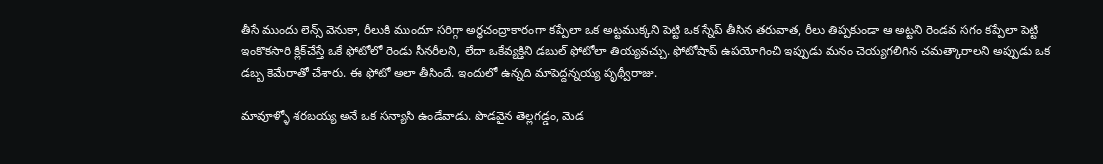తీసే ముందు లెన్స్ వెనుకా, రీలుకి ముందూ సరిగ్గా అర్ధచంద్రాకారంగా కప్పేలా ఒక అట్టముక్కని పెట్టి ఒక స్నేప్ తీసిన తరువాత, రీలు తిప్పకుండా ఆ అట్టని రెండవ సగం కప్పేలా పెట్టి ఇంకొకసారి క్లిక్‌చేస్తే ఒకే ఫోటోలో రెండు సీనరీలని, లేదా ఒకేవ్యక్తిని డబుల్ ఫోటోలా తియ్యవచ్చు. ఫోటోషాప్ ఉపయోగించి ఇప్పుడు మనం చెయ్యగలిగిన చమత్కారాలని అప్పుడు ఒక డబ్బ కెమేరాతో చేశారు. ఈ ఫోటో అలా తీసిందే. ఇందులో ఉన్నది మాపెద్దన్నయ్య పృథ్వీరాజు.

మావూళ్ళో శరబయ్య అనే ఒక సన్యాసి ఉండేవాడు. పొడవైన తెల్లగడ్డం, మెడ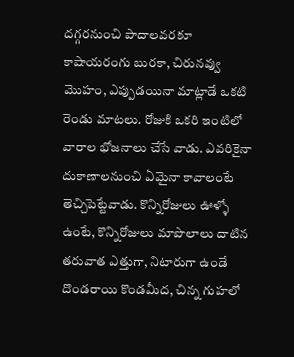దగ్గరనుంచి పాదాలవరకూ కాషాయరంగు బురకా, చిరునవ్వు మొహం, ఎప్పుడయినా మాట్లాడే ఒకటి రెండు మాటలు. రోజుకి ఒకరి ఇంటిలో వారాల భోజనాలు చేసే వాడు. ఎవరికైనా దుకాణాలనుంచి ఏమైనా కావాలంటే తెచ్చిపెట్టేవాడు. కొన్నిరోజులు ఊళ్ళో ఉంటే, కొన్నిరోజులు మాపొలాలు దాటిన తరువాత ఎత్తుగా, నిటారుగా ఉండే దొండరాయి కొండమీద, చిన్న గుహలో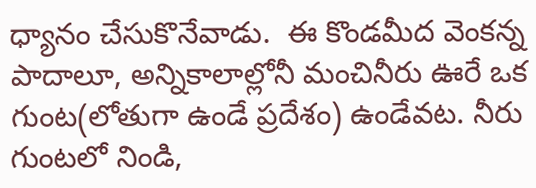ధ్యానం చేసుకొనేవాడు.  ఈ కొండమీద వెంకన్న పాదాలూ, అన్నికాలాల్లోనీ మంచినీరు ఊరే ఒక గుంట(లోతుగా ఉండే ప్రదేశం) ఉండేవట. నీరు గుంటలో నిండి,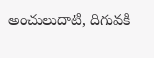అంచులుదాటి, దిగువకి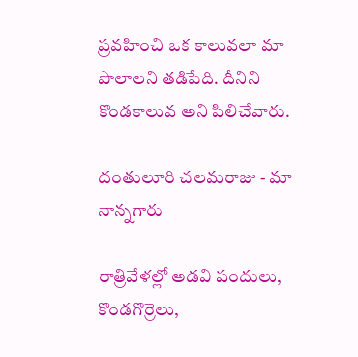ప్రవహించి ఒక కాలువలా మా పొలాలని తడిపేది. దీనిని కొండకాలువ అని పిలిచేవారు.

దంతులూరి చలమరాజు - మా నాన్నగారు

రాత్రివేళల్లో అడవి పందులు, కొండగొర్రెలు,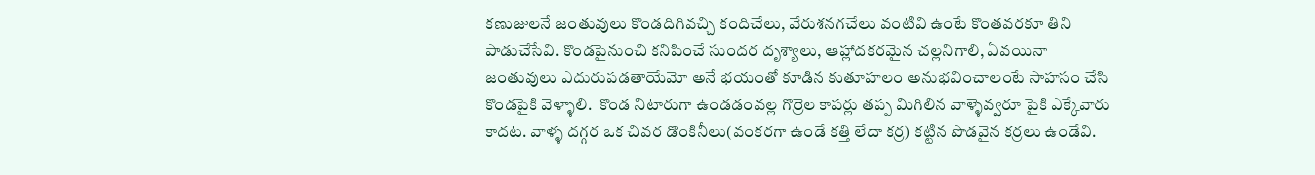కణుజులనే జంతువులు కొండదిగివచ్చి కందిచేలు, వేరుశనగచేలు వంటివి ఉంటే కొంతవరకూ తిని పాడుచేసేవి. కొండపైనుంచి కనిపించే సుందర దృశ్యాలు, ఆహ్లాదకరమైన చల్లనిగాలి, ఏవయినా జంతువులు ఎదురుపడతాయేమో అనే భయంతో కూడిన కుతూహలం అనుభవించాలంటే సాహసం చేసి కొండపైకి వెళ్ళాలి.  కొండ నిటారుగా ఉండడంవల్ల గొర్రెల కాపర్లు తప్ప మిగిలిన వాళ్ళెవ్వరూ పైకి ఎక్కేవారు కాదట. వాళ్ళ దగ్గర ఒక చివర డొంకినీలు(వంకరగా ఉండే కత్తి లేదా కర్ర) కట్టిన పొడవైన కర్రలు ఉండేవి.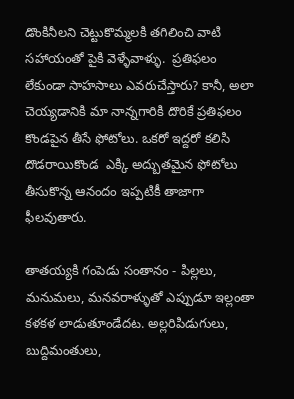డొంకినీలని చెట్టుకొమ్మలకి తగిలించి వాటి సహాయంతో పైకి వెళ్ళేవాళ్ళు.  ప్రతిఫలం లేకుండా సాహసాలు ఎవరుచేస్తారు? కానీ, అలా చెయ్యడానికి మా నాన్నగారికి దొరికే ప్రతిఫలం కొండపైన తీసే ఫోటోలు. ఒకరో ఇద్దరో కలిసి దొడరాయికొండ  ఎక్కి అద్బుతమైన ఫోటోలు తీసుకొన్న ఆనందం ఇప్పటికీ తాజాగా ఫీలవుతారు.

తాతయ్యకి గంపెడు సంతానం - పిల్లలు, మనుమలు, మనవరాళ్ళుతో ఎప్పుడూ ఇల్లంతా కళకళ లాడుతూండేదట. అల్లరిపిడుగులు, బుద్దిమంతులు,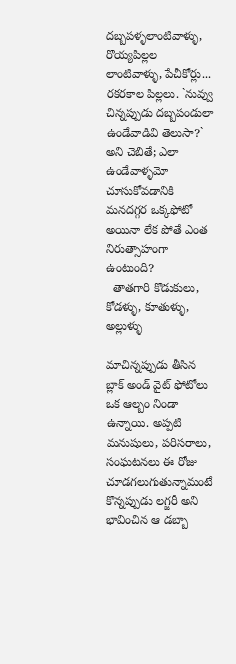దబ్బపళ్ళలాంటివాళ్ళు, రొయ్యపిల్లల లాంటివాళ్ళు, పేచీకోర్లు... రకరకాల పిల్లలు. `నువ్వు చిన్నప్పుడు దబ్బపండులా ఉండేవాడివి తెలుసా?` అని చెబితే; ఎలా ఉండేవాళ్ళమో చూసుకోవడానికి మనదగ్గర ఒక్కఫోటో అయినా లేక పోతే ఎంత నిరుత్సాహంగా ఉంటుంది?
  తాతగారి కొడుకులు, కోడళ్ళు, కూతుళ్ళు, అల్లుళ్ళు

మాచిన్నప్పుడు తీసిన బ్లాక్ అండ్ వైట్ ఫోటోలు ఒక ఆల్బం నిండా ఉన్నాయి. అప్పటి మనుషులు, పరిసరాలు, సంఘటనలు ఈ రోజు చూడగలుగుతున్నామంటే కొన్నప్పుడు లగ్జరీ అని భావించిన ఆ డబ్బా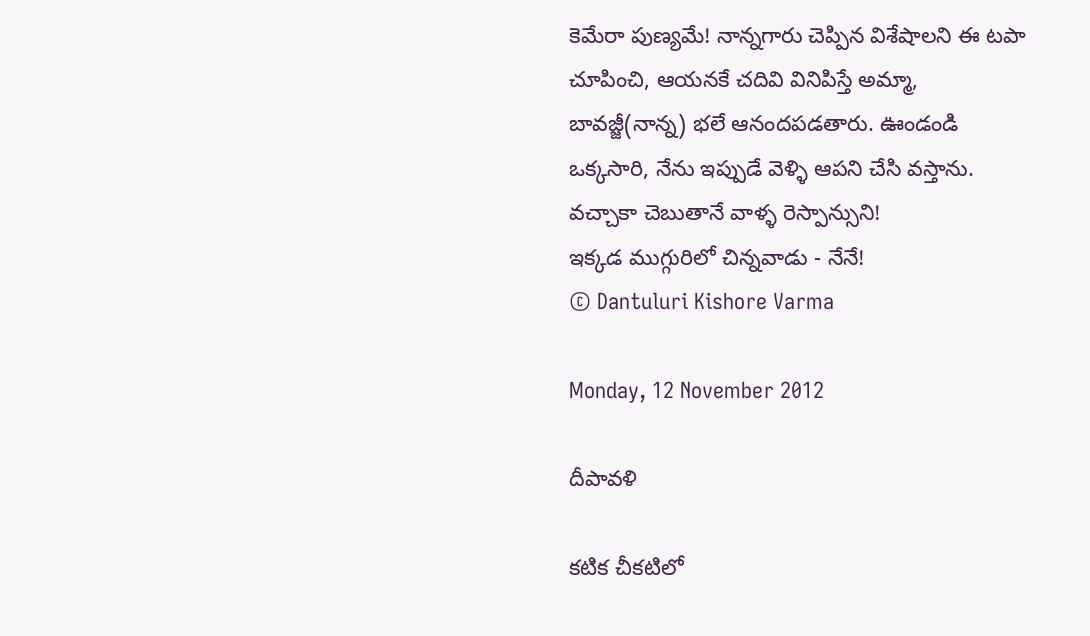కెమేరా పుణ్యమే! నాన్నగారు చెప్పిన విశేషాలని ఈ టపా చూపించి, ఆయనకే చదివి వినిపిస్తే అమ్మా, బావజ్జీ(నాన్న) భలే ఆనందపడతారు. ఊండండి ఒక్కసారి, నేను ఇప్పుడే వెళ్ళి ఆపని చేసి వస్తాను. వచ్చాకా చెబుతానే వాళ్ళ రెస్పాన్సుని!
ఇక్కడ ముగ్గురిలో చిన్నవాడు - నేనే!
© Dantuluri Kishore Varma

Monday, 12 November 2012

దీపావళి

కటిక చీకటిలో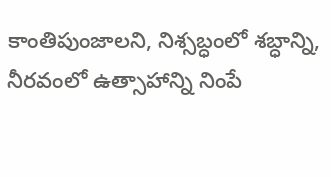కాంతిపుంజాలని, నిశ్సబ్ధంలో శబ్ధాన్ని, నీరవంలో ఉత్సాహాన్ని నింపే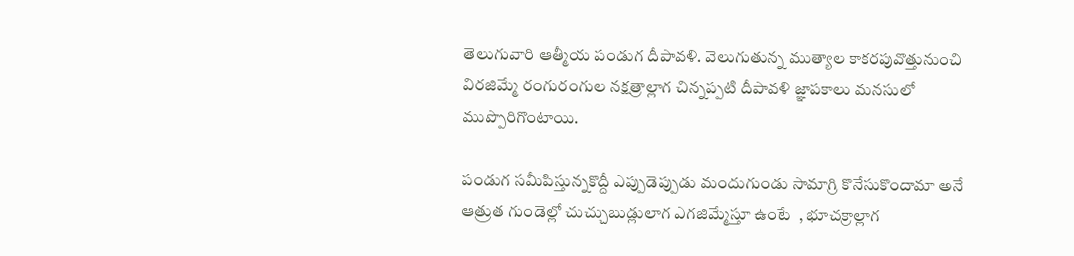తెలుగువారి ఆత్మీయ పండుగ దీపావళి. వెలుగుతున్న ముత్యాల కాకరపువొత్తునుంచి విరజిమ్మే రంగురంగుల నక్షత్రాల్లాగ చిన్నప్పటి దీపావళి జ్ఞాపకాలు మనసులో ముప్పొరిగొంటాయి.

పండుగ సమీపిస్తున్నకొద్దీ ఎప్పుడెప్పుడు మందుగుండు సామాగ్రి కొనేసుకొందామా అనే ఆత్రుత గుండెల్లో చుచ్చుబుడ్లులాగ ఎగజిమ్మేస్తూ ఉంటే  , భూచక్రాల్లాగ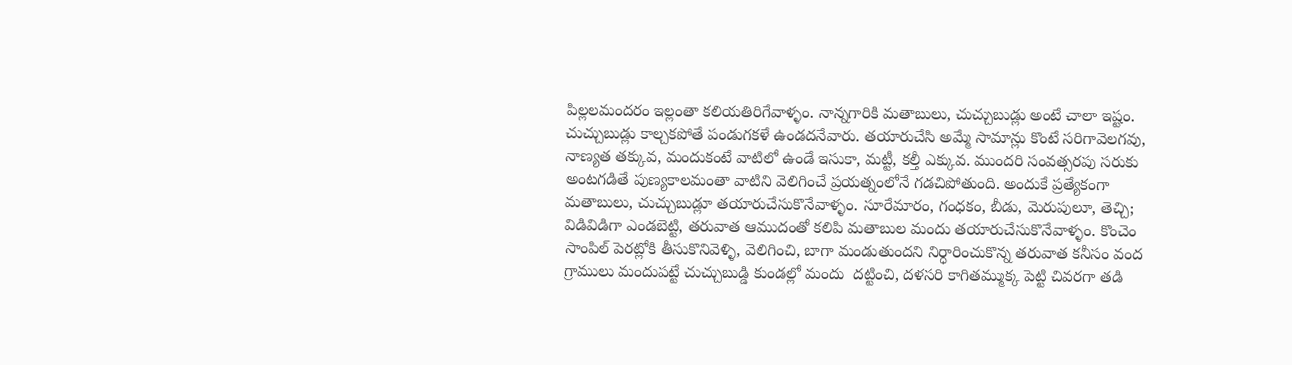పిల్లలమందరం ఇల్లంతా కలియతిరిగేవాళ్ళం. నాన్నగారికి మతాబులు, చుచ్చుబుడ్లు అంటే చాలా ఇష్టం. చుచ్చుబుడ్లు కాల్చకపోతే పండుగకళే ఉండదనేవారు. తయారుచేసి అమ్మే సామాన్లు కొంటే సరిగావెలగవు, నాణ్యత తక్కువ, మందుకంటే వాటిలో ఉండే ఇసుకా, మట్టీ, కల్తీ ఎక్కువ. ముందరి సంవత్సరపు సరుకు అంటగడితే పుణ్యకాలమంతా వాటిని వెలిగించే ప్రయత్నంలోనే గడచిపోతుంది. అందుకే ప్రత్యేకంగా మతాబులు, చుచ్చుబుడ్లూ తయారుచేసుకొనేవాళ్ళం. సూరేమారం, గంధకం, బీడు, మెరుపులూ, తెచ్చి; విడివిడిగా ఎండబెట్టి, తరువాత ఆముదంతో కలిపి మతాబుల మందు తయారుచేసుకొనేవాళ్ళం. కొంచెం సాంపిల్ పెరట్లోకి తీసుకొనివెళ్ళి, వెలిగించి, బాగా మండుతుందని నిర్ధారించుకొన్న తరువాత కనీసం వంద  గ్రాములు మందుపట్టే చుచ్చుబుడ్డి కుండల్లో మందు  దట్టించి, దళసరి కాగితమ్ముక్క పెట్టి చివరగా తడి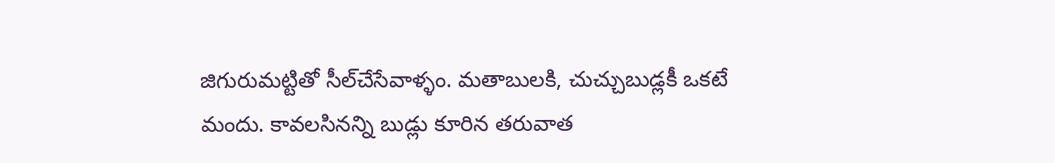జిగురుమట్టితో సీల్‌చేసేవాళ్ళం. మతాబులకి, చుచ్చుబుడ్లకీ ఒకటే మందు. కావలసినన్ని బుడ్లు కూరిన తరువాత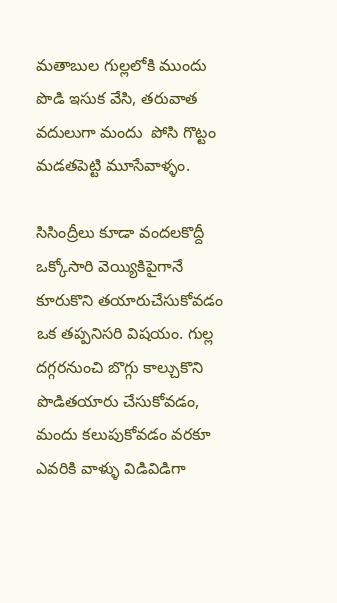మతాబుల గుల్లలోకి ముందు పొడి ఇసుక వేసి, తరువాత వదులుగా మందు  పోసి గొట్టం మడతపెట్టి మూసేవాళ్ళం.

సిసింద్రీలు కూడా వందలకొద్దీ ఒక్కోసారి వెయ్యికిపైగానే కూరుకొని తయారుచేసుకోవడం ఒక తప్పనిసరి విషయం. గుల్ల దగ్గరనుంచి బొగ్గు కాల్చుకొని పొడితయారు చేసుకోవడం, మందు కలుపుకోవడం వరకూ ఎవరికి వాళ్ళు విడివిడిగా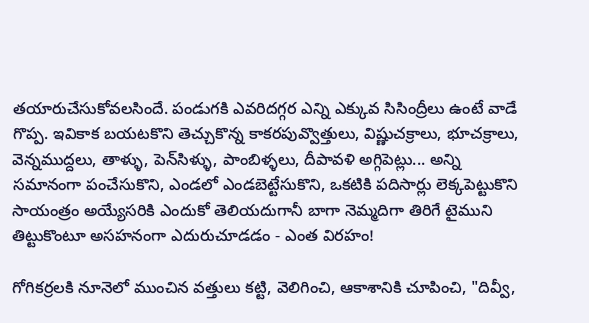తయారుచేసుకోవలసిందే. పండుగకి ఎవరిదగ్గర ఎన్ని ఎక్కువ సిసింద్రీలు ఉంటే వాడే గొప్ప. ఇవికాక బయటకొని తెచ్చుకొన్న కాకరపువ్వొత్తులు, విష్ణుచక్రాలు, భూచక్రాలు, వెన్నముద్దలు, తాళ్ళు, పెన్‌సిళ్ళు, పాంబిళ్ళలు, దీపావళి అగ్గిపెట్లు... అన్ని సమానంగా పంచేసుకొని, ఎండలో ఎండబెట్టేసుకొని, ఒకటికి పదిసార్లు లెక్కపెట్టుకొని సాయంత్రం అయ్యేసరికి ఎందుకో తెలియదుగానీ బాగా నెమ్మదిగా తిరిగే టైముని తిట్టుకొంటూ అసహనంగా ఎదురుచూడడం - ఎంత విరహం!

గోగికర్రలకి నూనెలో ముంచిన వత్తులు కట్టి, వెలిగించి, ఆకాశానికి చూపించి, "దివ్వీ,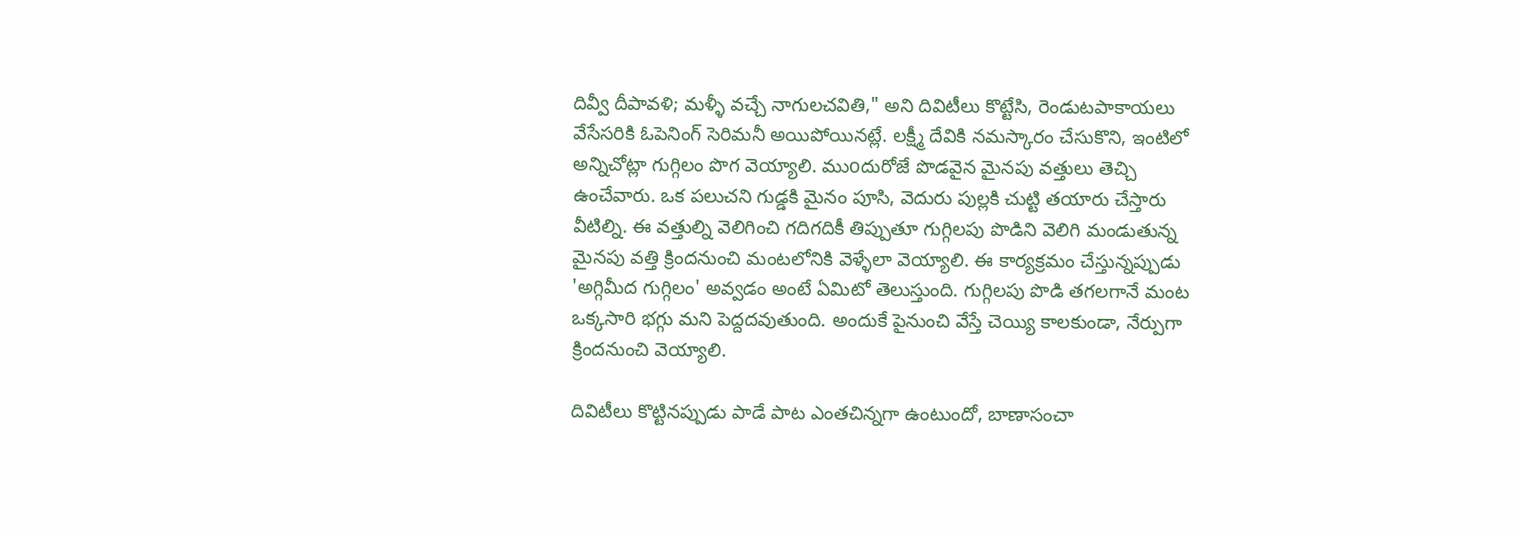దివ్వీ దీపావళి; మళ్ళీ వచ్చే నాగులచవితి," అని దివిటీలు కొట్టేసి, రెండుటపాకాయలు వేసేసరికి ఓపెనింగ్ సెరిమనీ అయిపోయినట్లే. లక్ష్మీ దేవికి నమస్కారం చేసుకొని, ఇంటిలో అన్నిచోట్లా గుగ్గిలం పొగ వెయ్యాలి. ముoదురోజే పొడవైన మైనపు వత్తులు తెచ్చి ఉంచేవారు. ఒక పలుచని గుడ్డకి మైనం పూసి, వెదురు పుల్లకి చుట్టి తయారు చేస్తారు వీటిల్ని. ఈ వత్తుల్ని వెలిగించి గదిగదికీ తిప్పుతూ గుగ్గిలపు పొడిని వెలిగి మండుతున్న మైనపు వత్తి క్రిందనుంచి మంటలోనికి వెళ్ళేలా వెయ్యాలి. ఈ కార్యక్రమం చేస్తున్నప్పుడు 'అగ్గిమీద గుగ్గిలం' అవ్వడం అంటే ఏమిటో తెలుస్తుంది. గుగ్గిలపు పొడి తగలగానే మంట ఒక్కసారి భగ్గు మని పెద్దదవుతుంది. అందుకే పైనుంచి వేస్తే చెయ్యి కాలకుండా, నేర్పుగా క్రిందనుంచి వెయ్యాలి.

దివిటీలు కొట్టినప్పుడు పాడే పాట ఎంతచిన్నగా ఉంటుందో, బాణాసంచా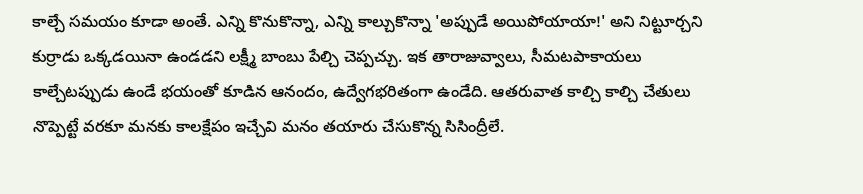కాల్చే సమయం కూడా అంతే. ఎన్ని కొనుకొన్నా, ఎన్ని కాల్చుకొన్నా 'అప్పుడే అయిపోయాయా!' అని నిట్టూర్చని కుర్రాడు ఒక్కడయినా ఉండడని లక్ష్మీ బాంబు పేల్చి చెప్పచ్చు. ఇక తారాజువ్వాలు, సీమటపాకాయలు కాల్చేటప్పుడు ఉండే భయంతో కూడిన ఆనందం, ఉద్వేగభరితంగా ఉండేది. ఆతరువాత కాల్చి కాల్చి చేతులు నొప్పెట్టే వరకూ మనకు కాలక్షేపం ఇచ్చేవి మనం తయారు చేసుకొన్న సిసింద్రీలే.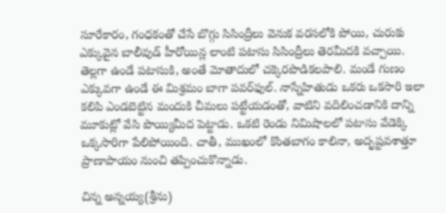సూరేకారం, గంధకంతో చేసే బొగ్గు సిసింద్రీలు వెనుక వరసలోకి పోయి, చురుకు ఎక్కువైన బాలీవుడ్ హీరోయిన్ల లాంటి పటాసు సిసింద్రీలు తెరమీదకి వచ్చాయి. తెల్లగా ఉండే పటాసుకి, అంతే మోతాదులో చక్కెరపొడికలపాలి. మండే గుణం ఎక్కువగా ఉండే ఈ మిశ్రమం బాగా పవర్‌ఫుల్. నాస్నేహితుడు ఒకరు ఒకసారి ఇలా కలిపి ఎండబెట్టిన మందుకి చీమలు పట్టేయడంతో, వాటిని వదిలించడానికి దాన్ని మూకుట్లో వేసి పొయ్యిమీద పెట్టాడు. ఒకటి రెండు నిమిషాలలో పటాసు వేడెక్కి ఒక్కసారిగా పేలిపోయింది. చాతీ, ముఖంలో కొంతబాగం కాలినా, అదృష్టవశాత్తూ  ప్రాణాపాయం నుంచి తప్పించుకొన్నాడు.

చిన్న అన్నయ్య(శ్రీను)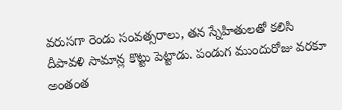వరుసగా రెండు సంవత్సరాలు, తన స్నేహితులతో కలిసి దీపావళి సామాన్ల కొట్టు పెట్టాడు. పండుగ ముందురోజు వరకూ అంతంత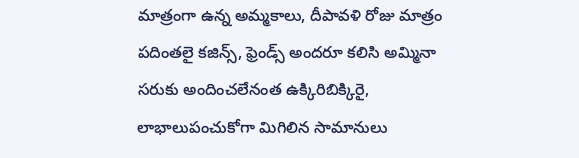మాత్రంగా ఉన్న అమ్మకాలు, దీపావళి రోజు మాత్రం పదింతలై కజిన్స్, ఫ్రెండ్స్ అందరూ కలిసి అమ్మినా సరుకు అందించలేనంత ఉక్కిరిబిక్కిరై, లాభాలుపంచుకోగా మిగిలిన సామానులు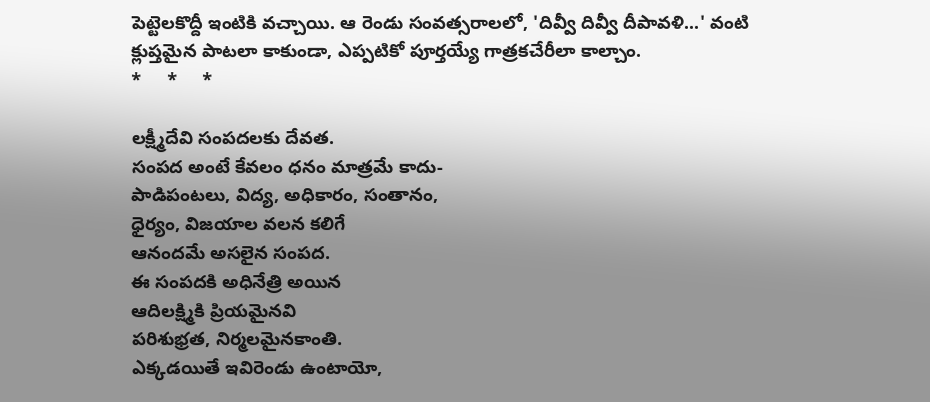పెట్టెలకొద్దీ ఇంటికి వచ్చాయి. ఆ రెండు సంవత్సరాలలో, 'దివ్వీ దివ్వీ దీపావళి...' వంటి క్లుప్తమైన పాటలా కాకుండా, ఎప్పటికో పూర్తయ్యే గాత్రకచేరీలా కాల్చాం.
*     *     *

లక్ష్మీదేవి సంపదలకు దేవత.
సంపద అంటే కేవలం ధనం మాత్రమే కాదు-
పాడిపంటలు, విద్య, అధికారం, సంతానం,
ధైర్యం, విజయాల వలన కలిగే
ఆనందమే అసలైన సంపద.
ఈ సంపదకి అధినేత్రి అయిన
ఆదిలక్ష్మికి ప్రియమైనవి
పరిశుభ్రత, నిర్మలమైనకాంతి.
ఎక్కడయితే ఇవిరెండు ఉంటాయో,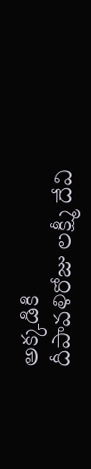అక్కడికి
దీపావళిరోజు లక్ష్మీ దేవి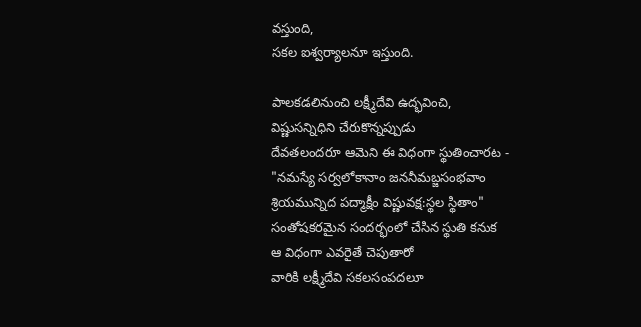వస్తుంది,
సకల ఐశ్వర్యాలనూ ఇస్తుంది.

పాలకడలినుంచి లక్ష్మీదేవి ఉద్భవించి,
విష్ణుసన్నిధిని చేరుకొన్నప్పుడు
దేవతలందరూ ఆమెని ఈ విధంగా స్థుతించారట -
"నమస్యే సర్వలోకానాం జననీమబ్జసంభవాం
శ్రియమున్నిద పద్మాక్షీం విష్ణువక్ష:స్థల స్థితాం"
సంతోషకరమైన సందర్భంలో చేసిన స్థుతి కనుక
ఆ విధంగా ఎవరైతే చెపుతారో
వారికి లక్ష్మీదేవి సకలసంపదలూ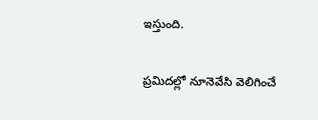ఇస్తుంది.

ప్రమిదల్లో నూనెవేసి వెలిగించే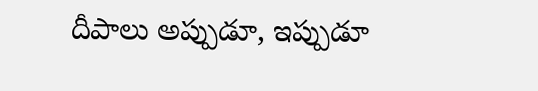దీపాలు అప్పుడూ, ఇప్పుడూ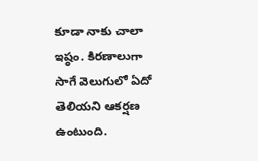కూడా నాకు చాలా ఇష్ఠం. కిరణాలుగా సాగే వెలుగులో ఏదో తెలియని ఆకర్షణ ఉంటుంది.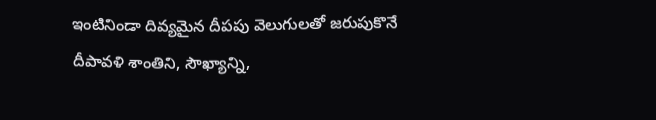ఇంటినిండా దివ్యమైన దీపపు వెలుగులతో జరుపుకొనే దీపావళి శాంతిని, సౌఖ్యాన్ని,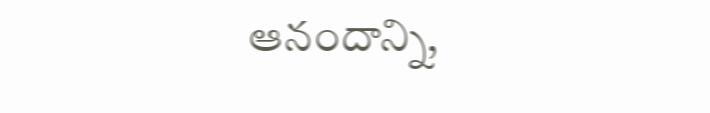ఆనందాన్ని,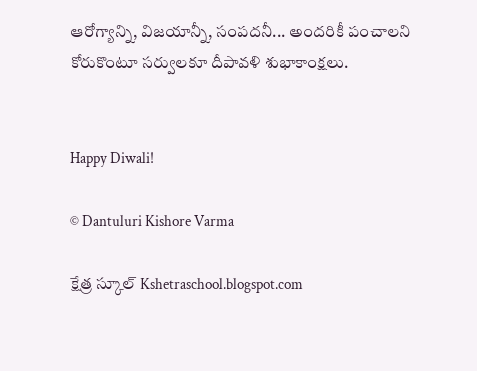ఆరోగ్యాన్ని, విజయాన్నీ, సంపదనీ... అందరికీ పంచాలని కోరుకొంటూ సర్వులకూ దీపావళి శుభాకాంక్షలు.


Happy Diwali!

© Dantuluri Kishore Varma

క్షేత్ర స్కూల్ Kshetraschool.blogspot.com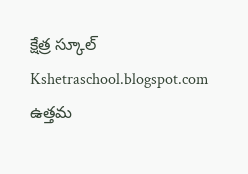క్షేత్ర స్కూల్  Kshetraschool.blogspot.com
ఉత్తమ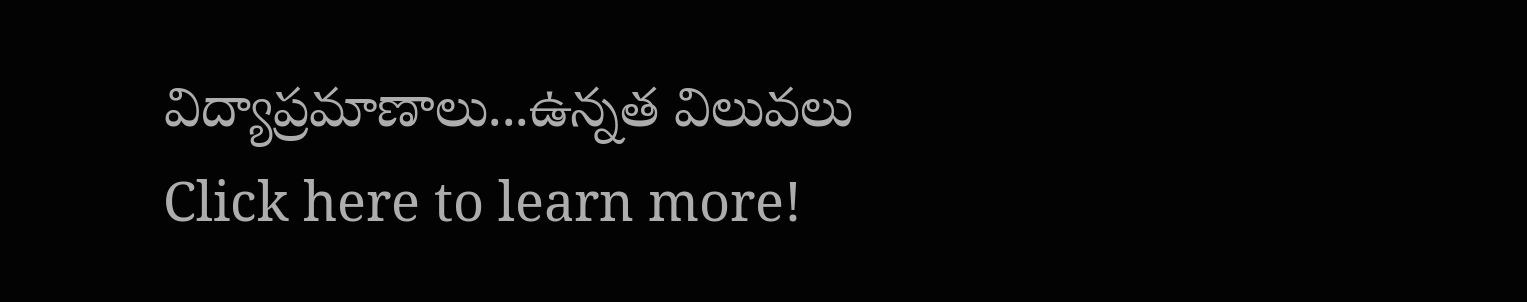విద్యాప్రమాణాలు...ఉన్నత విలువలు Click here to learn more!